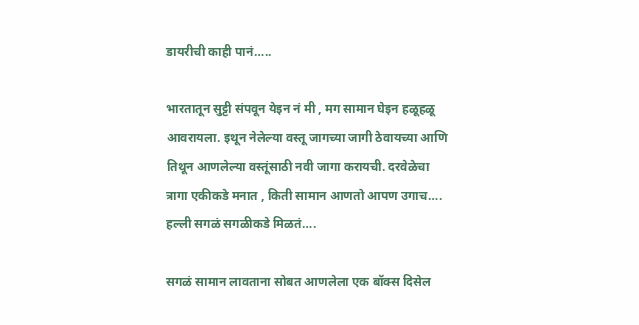डायरीची काही पानं…..

भारतातून सुट्टी संपवून येइन नं मी , मग सामान घेइन हळूहळू आवरायला. इथून नेलेल्या वस्तू जागच्या जागी ठेवायच्या आणि तिथून आणलेल्या वस्तूंसाठी नवी जागा करायची. दरवेळेचा त्रागा एकीकडे मनात , किती सामान आणतो आपण उगाच…. हल्ली सगळं सगळीकडे मिळतं….

सगळं सामान लावताना सोबत आणलेला एक बॉक्स दिसेल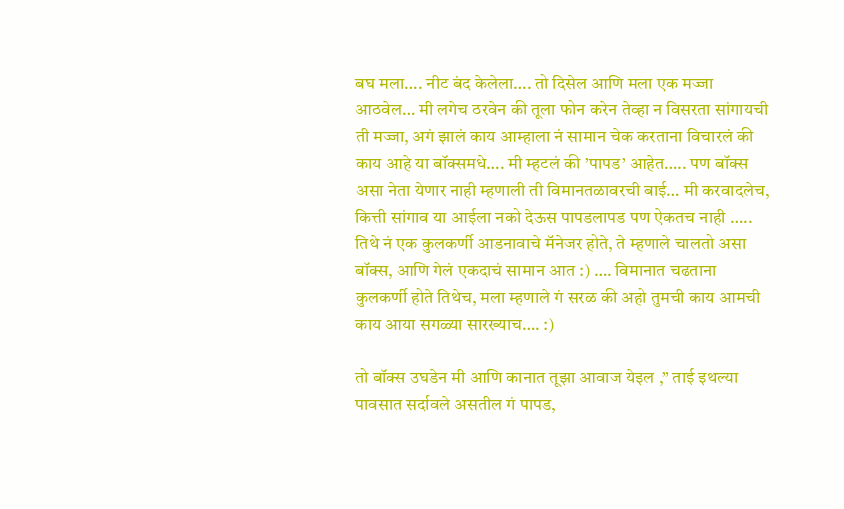बघ मला…. नीट बंद केलेला…. तो दिसेल आणि मला एक मज्जा आठवेल… मी लगेच ठरवेन की तूला फोन करेन तेव्हा न विसरता सांगायची ती मज्जा, अगं झालं काय आम्हाला नं सामान चेक करताना विचारलं की काय आहे या बॉक्समधे…. मी म्हटलं की ’पापड’ आहेत….. पण बॉक्स असा नेता येणार नाही म्हणाली ती विमानतळावरची बाई… मी करवादलेच, कित्ती सांगाव या आईला नको देऊस पापडलापड पण ऐकतच नाही ….. तिथे नं एक कुलकर्णी आडनावाचे मॅनेजर होते, ते म्हणाले चालतो असा बॉक्स, आणि गेलं एकदाचं सामान आत :) …. विमानात चढताना कुलकर्णी होते तिथेच, मला म्हणाले गं सरळ की अहो तुमची काय आमची काय आया सगळ्या सारख्याच…. :)

तो बॉक्स उघडेन मी आणि कानात तूझा आवाज येइल ,” ताई इथल्या पावसात सर्दावले असतील गं पापड,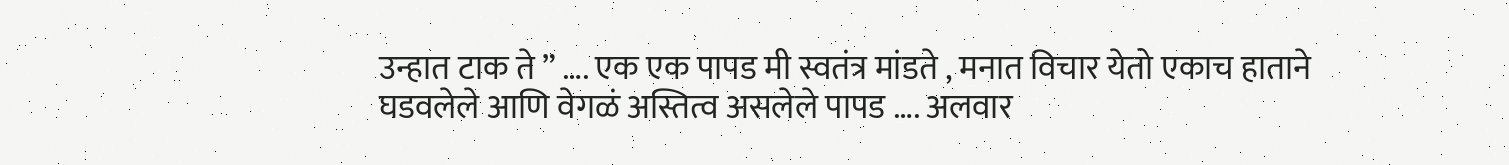उन्हात टाक ते ” …. एक एक पापड मी स्वतंत्र मांडते , मनात विचार येतो एकाच हाताने घडवलेले आणि वेगळं अस्तित्व असलेले पापड …. अलवार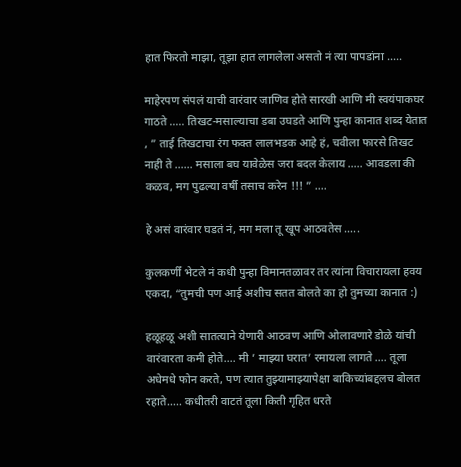हात फिरतो माझा, तूझा हात लागलेला असतो नं त्या पापडांना …..

माहेरपण संपलं याची वारंवार जाणिव होते सारखी आणि मी स्वयंपाकघर गाठते ….. तिखट-मसाल्याचा डबा उघडते आणि पुन्हा कानात शब्द येतात , ” ताई तिखटाचा रंग फक्त लालभडक आहे हं, चवीला फारसे तिखट नाही ते …… मसाला बघ यावेळेस जरा बदल केलाय ….. आवडला की कळव, मग पुढल्या वर्षी तसाच करेन !!! ” ….

हे असं वारंवार घडतं नं, मग मला तू खूप आठवतेस …..

कुलकर्णीं भेटले नं कधी पुन्हा विमानतळावर तर त्यांना विचारायला हवय एकदा, “तुमची पण आई अशीच सतत बोलते का हो तुमच्या कानात :)

हळूहळू अशी सातत्याने येणारी आठवण आणि ओलावणारे डोळे यांची वारंवारता कमी होते…. मी ’ माझ्या घरात’ रमायला लागते …. तूला अधेमधे फोन करते, पण त्यात तुझ्यामाझ्यापेक्षा बाकिच्यांबद्दलच बोलत रहाते….. कधीतरी वाटतं तूला किती गृहित धरते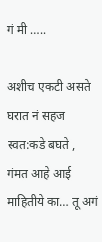गं मी …..

अशीच एकटी असते घरात नं सहज स्वत:कडे बघते , गंमत आहे आई माहितीये का… तू अगं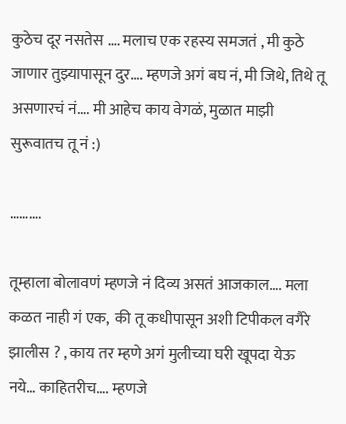कुठेच दूर नसतेस …. मलाच एक रहस्य समजतं , मी कुठे जाणार तुझ्यापासून दुर…. म्हणजे अगं बघ नं, मी जिथे, तिथे तू असणारचं नं…. मी आहेच काय वेगळं, मुळात माझी सुरूवातच तू नं :)

……….

तूम्हाला बोलावणं म्हणजे नं दिव्य असतं आजकाल…. मला कळत नाही गं एक,  की तू कधीपासून अशी टिपीकल वगैरे झालीस ? , काय तर म्हणे अगं मुलीच्या घरी खूपदा येऊ नये… काहितरीच…. म्हणजे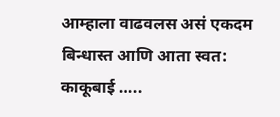आम्हाला वाढवलस असं एकदम बिन्धास्त आणि आता स्वत: काकूबाई …..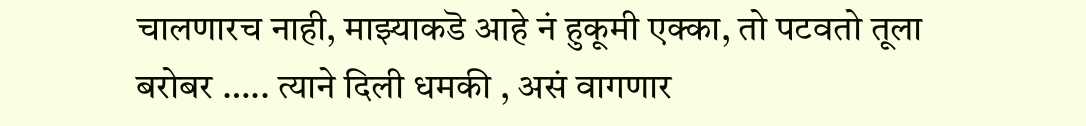चालणारच नाही, माझ्याकडॆ आहे नं हुकूमी एक्का, तो पटवतो तूला बरोबर ….. त्याने दिली धमकी , असं वागणार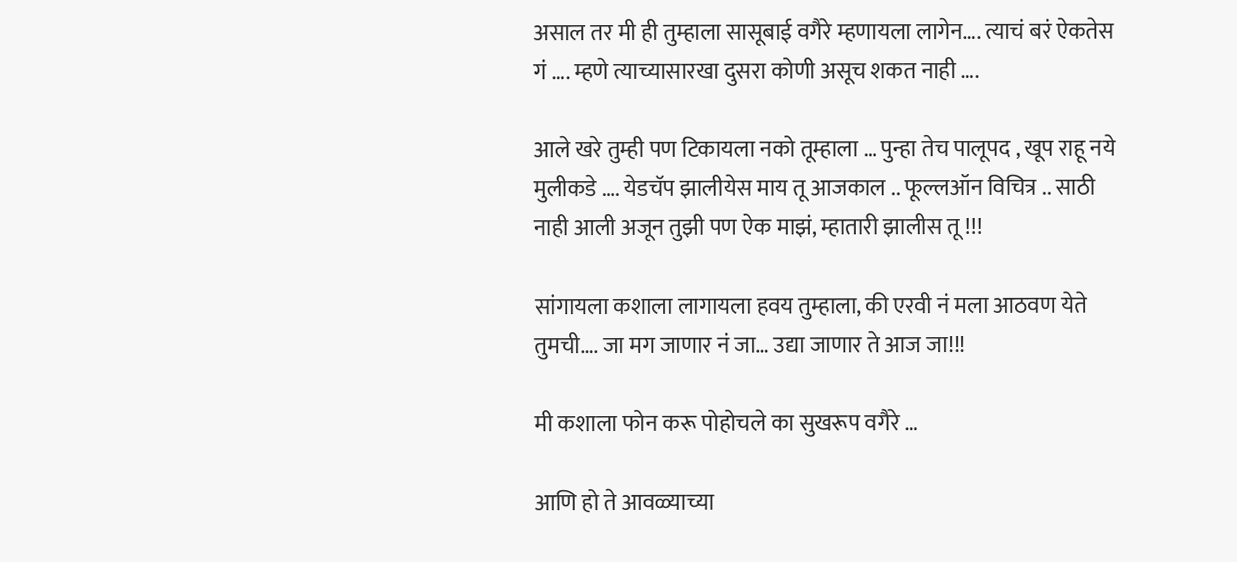असाल तर मी ही तुम्हाला सासूबाई वगैरे म्हणायला लागेन…. त्याचं बरं ऐकतेस गं …. म्हणे त्याच्यासारखा दुसरा कोणी असूच शकत नाही ….

आले खरे तुम्ही पण टिकायला नको तूम्हाला … पुन्हा तेच पालूपद , खूप राहू नये मुलीकडे …. येडचॅप झालीयेस माय तू आजकाल .. फूल्लऑन विचित्र .. साठी नाही आली अजून तुझी पण ऐक माझं, म्हातारी झालीस तू !!!

सांगायला कशाला लागायला हवय तुम्हाला, की एरवी नं मला आठवण येते तुमची…. जा मग जाणार नं जा… उद्या जाणार ते आज जा!!!

मी कशाला फोन करू पोहोचले का सुखरूप वगैरे …

आणि हो ते आवळ्याच्या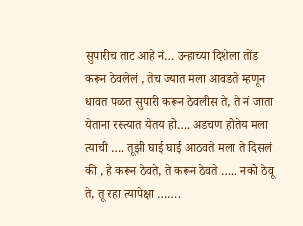सुपारीच ताट आहे नं… उन्हाच्या दिशेला तोंड करून ठेवलेलं , तेच ज्यात मला आवडते म्हणून धावत पळत सुपारी करून ठेवलीस ते, ते नं जाता येताना रस्त्यात येतय हो…. अडचण होतेय मला त्याची …. तूझी घाई घाई आठवते मला ते दिसलं की , हे करून ठेवते, ते करून ठेवते ….. नको ठेवू ते, तू रहा त्यापेक्षा …….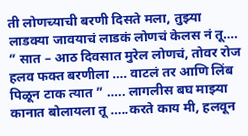ती लोणच्याची बरणी दिसते मला, तुझ्या लाडक्या जावयाचं लाडकं लोणचं केलस नं तू…. ” सात – आठ दिवसात मुरेल लोणचं, तोवर रोज हलव फक्त बरणीला …. वाटलं तर आणि लिंब पिळून टाक त्यात ” ….. लागलीस बघ माझ्या कानात बोलायला तू …..करते काय मी, हलवून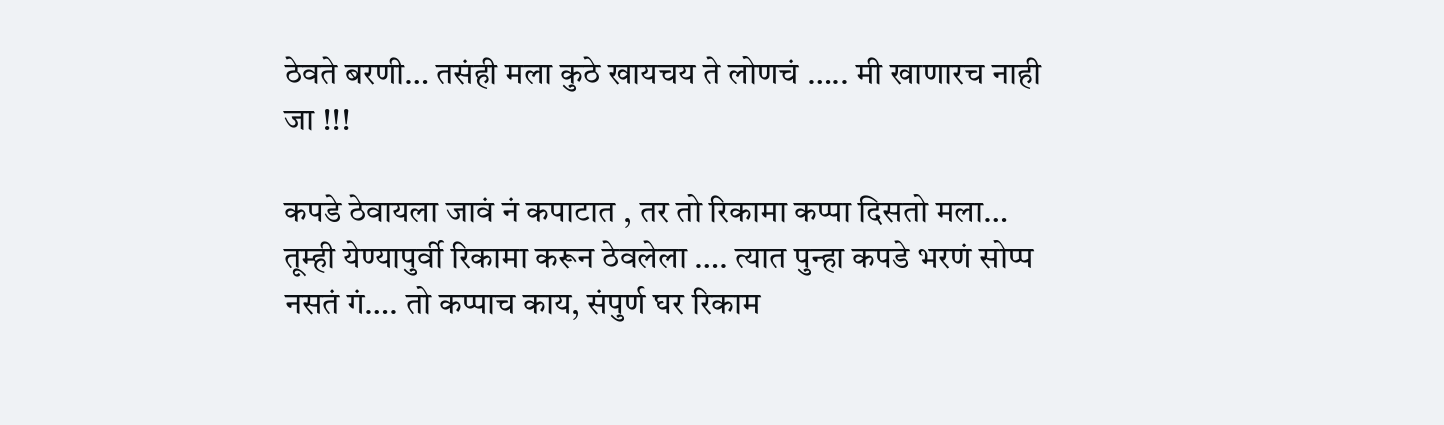ठेवते बरणी… तसंही मला कुठे खायचय ते लोणचं ….. मी खाणारच नाही जा !!!

कपडे ठेवायला जावं नं कपाटात , तर तो रिकामा कप्पा दिसतो मला… तूम्ही येण्यापुर्वी रिकामा करून ठेवलेला …. त्यात पुन्हा कपडे भरणं सोप्प नसतं गं…. तो कप्पाच काय, संपुर्ण घर रिकाम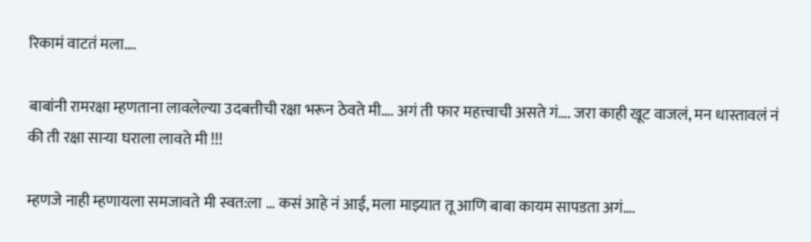रिकामं वाटतं मला….

बाबांनी रामरक्षा म्हणताना लावलेल्या उदबत्तीची रक्षा भरून ठेवते मी…. अगं ती फार महत्त्वाची असते गं…. जरा काही खूट वाजलं, मन धास्तावलं नं की ती रक्षा साऱ्या घराला लावते मी !!!

म्हणजे नाही म्हणायला समजावते मी स्वत:ला … कसं आहे नं आई, मला माझ्यात तू आणि बाबा कायम सापडता अगं….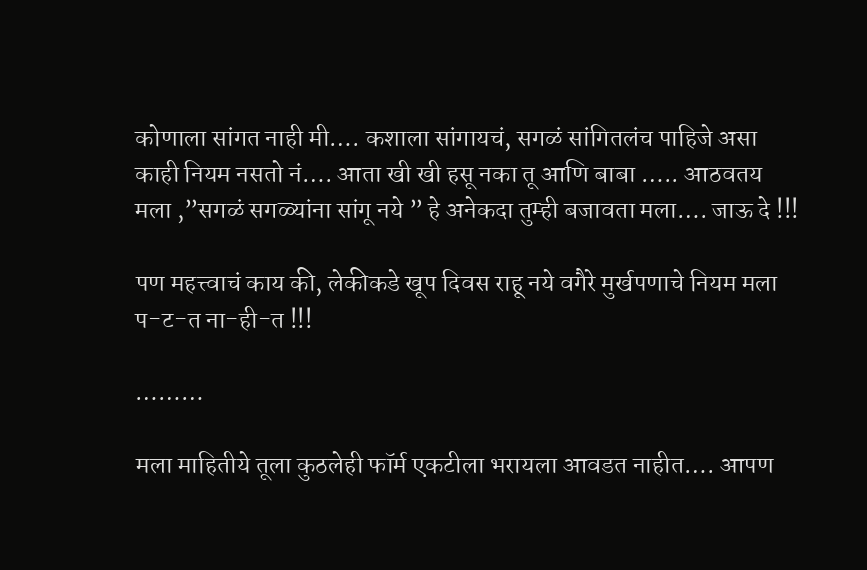कोणाला सांगत नाही मी…. कशाला सांगायचं, सगळं सांगितलंच पाहिजे असा काही नियम नसतो नं…. आता खी खी हसू नका तू आणि बाबा ….. आठवतय मला ,”सगळं सगळ्यांना सांगू नये ” हे अनेकदा तुम्ही बजावता मला…. जाऊ दे !!!

पण महत्त्वाचं काय की, लेकीकडे खूप दिवस राहू नये वगैरे मुर्खपणाचे नियम मला प-ट-त ना-ही-त !!!

………

मला माहितीये तूला कुठलेही फॉर्म एकटीला भरायला आवडत नाहीत…. आपण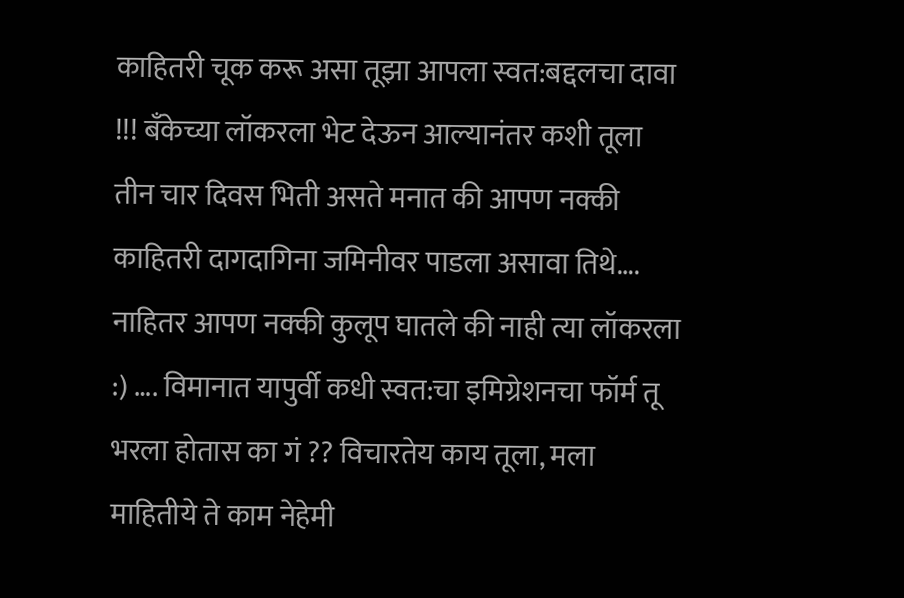काहितरी चूक करू असा तूझा आपला स्वत:बद्दलचा दावा !!! बॅंकेच्या लॉकरला भेट देऊन आल्यानंतर कशी तूला तीन चार दिवस भिती असते मनात की आपण नक्की काहितरी दागदागिना जमिनीवर पाडला असावा तिथे…. नाहितर आपण नक्की कुलूप घातले की नाही त्या लॉकरला :) …. विमानात यापुर्वी कधी स्वत:चा इमिग्रेशनचा फॉर्म तू भरला होतास का गं ?? विचारतेय काय तूला, मला माहितीये ते काम नेहेमी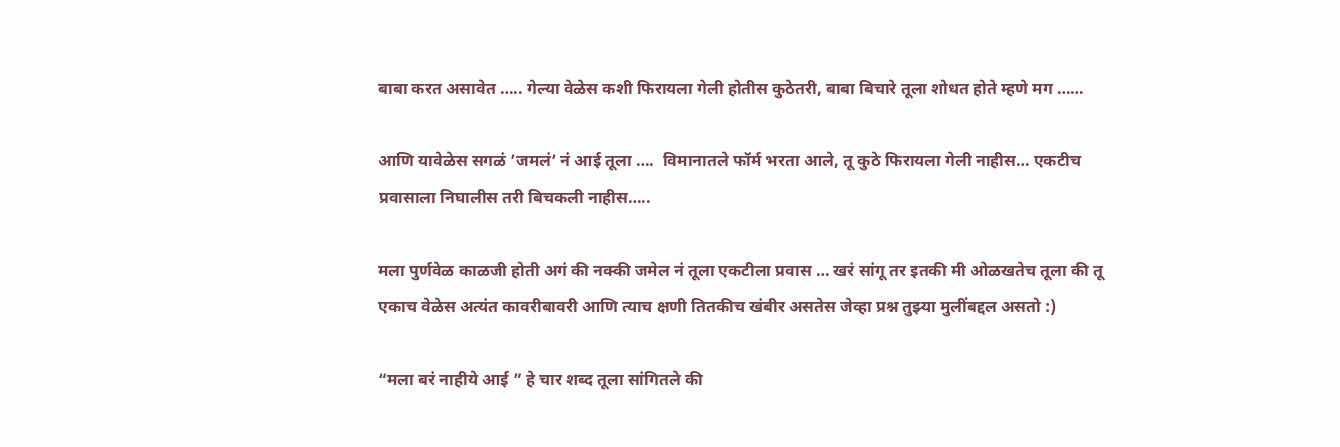बाबा करत असावेत ….. गेल्या वेळेस कशी फिरायला गेली होतीस कुठेतरी, बाबा बिचारे तूला शोधत होते म्हणे मग ……

आणि यावेळेस सगळं ’जमलं’ नं आई तूला ….  विमानातले फॉर्म भरता आले, तू कुठे फिरायला गेली नाहीस… एकटीच प्रवासाला निघालीस तरी बिचकली नाहीस…..

मला पुर्णवेळ काळजी होती अगं की नक्की जमेल नं तूला एकटीला प्रवास … खरं सांगू तर इतकी मी ओळखतेच तूला की तू एकाच वेळेस अत्यंत कावरीबावरी आणि त्याच क्षणी तितकीच खंबीर असतेस जेव्हा प्रश्न तुझ्या मुलींबद्दल असतो :)

“मला बरं नाहीये आई ” हे चार शब्द तूला सांगितले की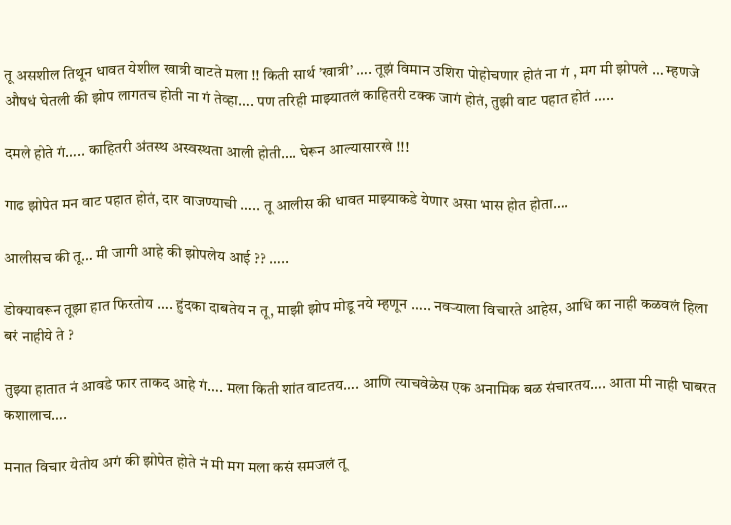तू असशील तिथून धावत येशील खात्री वाटते मला !! किती सार्थ ’खात्री’ …. तूझं विमान उशिरा पोहोचणार होतं ना गं , मग मी झोपले … म्हणजे औषधं घेतली की झोप लागतच होती ना गं तेव्हा…. पण तरिही माझ्यातलं काहितरी टक्क जागं होतं, तुझी वाट पहात होतं …..

दमले होते गं….. काहितरी अंतस्थ अस्वस्थता आली होती…. घेरून आल्यासारखे !!!

गाढ झोपेत मन वाट पहात होतं, दार वाजण्याची ….. तू आलीस की धावत माझ्याकडे येणार असा भास होत होता….

आलीसच की तू… मी जागी आहे की झोपलेय आई ?? …..

डोक्यावरून तूझा हात फिरतोय …. हुंदका दाबतेय न तू, माझी झोप मोडू नये म्हणून ….. नवऱ्याला विचारते आहेस, आधि का नाही कळवलं हिला बरं नाहीये ते ?

तुझ्या हातात नं आवडे फार ताकद आहे गं…. मला किती शांत वाटतय…. आणि त्याचवेळेस एक अनामिक बळ संचारतय…. आता मी नाही घाबरत कशालाच….

मनात विचार येतोय अगं की झोपेत होते नं मी मग मला कसं समजलं तू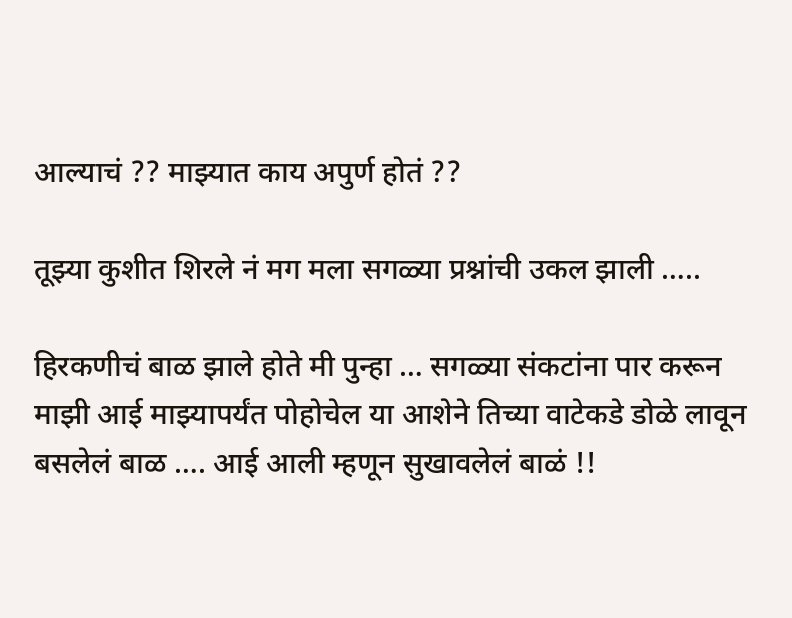आल्याचं ?? माझ्यात काय अपुर्ण होतं ??

तूझ्या कुशीत शिरले नं मग मला सगळ्या प्रश्नांची उकल झाली …..

हिरकणीचं बाळ झाले होते मी पुन्हा … सगळ्या संकटांना पार करून माझी आई माझ्यापर्यंत पोहोचेल या आशेने तिच्या वाटेकडे डोळे लावून बसलेलं बाळ …. आई आली म्हणून सुखावलेलं बाळं !!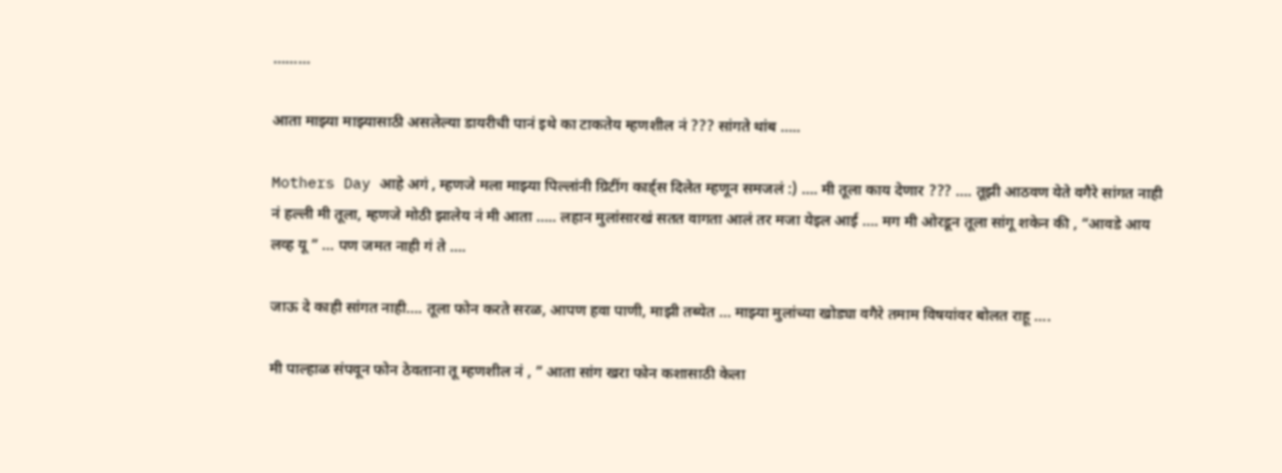………

आता माझ्या माझ्यासाठी असलेल्या डायरीची पानं इथे का टाकतेय म्हणशील नं ??? सांगते थांब …..

Mothers Day आहे अगं , म्हणजे मला माझ्या पिल्लांनी ग्रिटींग कार्ड्स दिलेत म्हणून समजलं :) …. मी तूला काय देणार ??? …. तूझी आठवण येते वगैरे सांगत नाही नं हल्ली मी तूला, म्हणजे मोठी झालेय नं मी आता ….. लहान मुलांसारखं सतत वागता आलं तर मजा येइल आई …. मग मी ओरडून तूला सांगू शकेन की , “आवडे आय लव्ह यू ” … पण जमत नाही गं ते ….

जाऊ दे काही सांगत नाही…. तूला फोन करते सरळ, आपण हवा पाणी, माझी तब्येत … माझ्या मुलांच्या खोड्या वगैरे तमाम विषयांवर बोलत राहू ….

मी पाल्हाळ संपवून फोन ठेवताना तू म्हणशील नं , ” आता सांग खरा फोन कशासाठी केला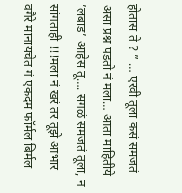होतास ते ? ” … एरवी तूला कसं समजतं असा प्रश्न पडतो नं मला… आता माहितीये ’लबाड’ आहेस तू…. सगळं समजतं तूला, न सांगताही !!!मला नं खरं तर तूझे आभार वगैरे मानायचेत गं एकदम फॉर्मल बिर्मल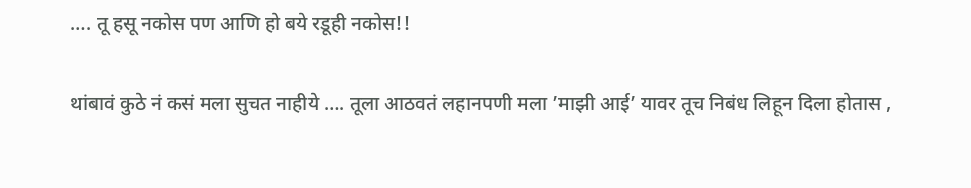…. तू हसू नकोस पण आणि हो बये रडूही नकोस!!

थांबावं कुठे नं कसं मला सुचत नाहीये …. तूला आठवतं लहानपणी मला ’माझी आई’ यावर तूच निबंध लिहून दिला होतास ,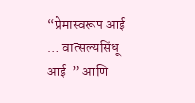“प्रेमास्वरूप आई … वात्सल्यसिंधू आई  ” आणि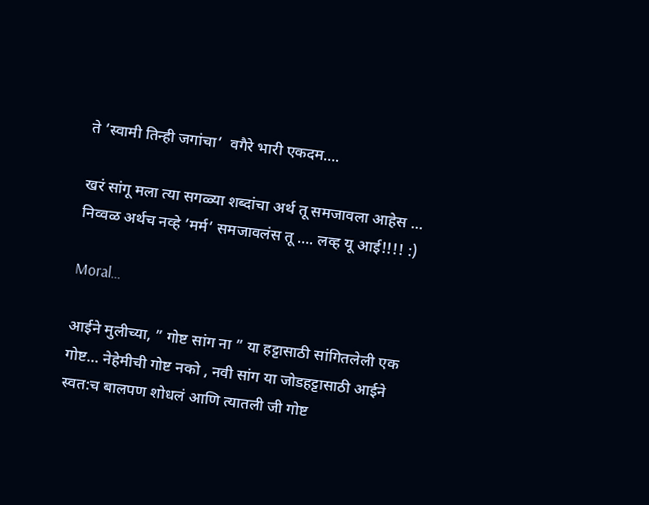ते ’स्वामी तिन्ही जगांचा’  वगैरे भारी एकदम….

खरं सांगू मला त्या सगळ्या शब्दांचा अर्थ तू समजावला आहेस … निव्वळ अर्थच नव्हे ’मर्म’ समजावलंस तू …. लव्ह यू आई!!!! :)

Moral…

आईने मुलीच्या, ” गोष्ट सांग ना ” या हट्टासाठी सांगितलेली एक गोष्ट… नेहेमीची गोष्ट नको , नवी सांग या जोडहट्टासाठी आईने स्वत:च बालपण शोधलं आणि त्यातली जी गोष्ट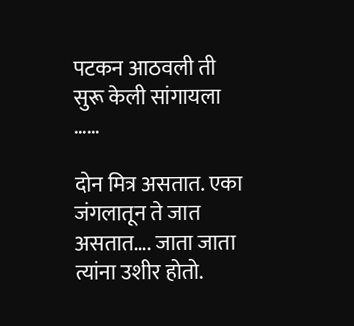पटकन आठवली ती सुरू केली सांगायला ……

दोन मित्र असतात. एका जंगलातून ते जात असतात…. जाता जाता त्यांना उशीर होतो.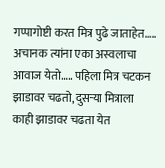गप्पागोष्टी करत मित्र पुढे जाताहेत….. अचानक त्यांना एका अस्वलाचा आवाज येतो….. पहिला मित्र चटकन झाडावर चढतो, दुसऱ्या मित्राला काही झाडावर चढता येत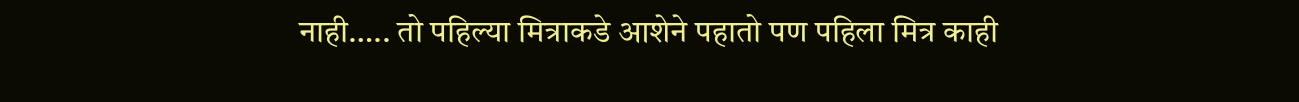नाही….. तो पहिल्या मित्राकडे आशेने पहातो पण पहिला मित्र काही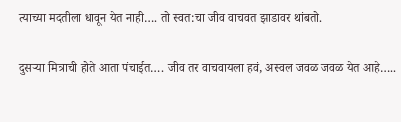त्याच्या मदतीला धावून येत नाही…. तो स्वत:चा जीव वाचवत झाडावर थांबतो.

दुसऱ्या मित्राची होते आता पंचाईत…. जीव तर वाचवायला हवं, अस्वल जवळ जवळ येत आहे…..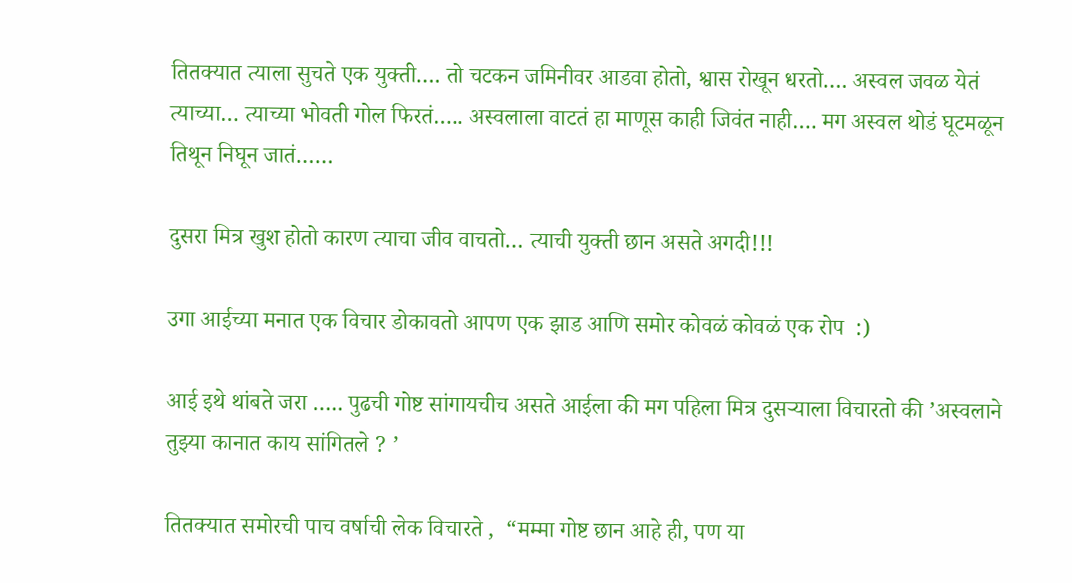तितक्यात त्याला सुचते एक युक्ती…. तो चटकन जमिनीवर आडवा होतो, श्वास रोखून धरतो…. अस्वल जवळ येतं त्याच्या… त्याच्या भोवती गोल फिरतं….. अस्वलाला वाटतं हा माणूस काही जिवंत नाही…. मग अस्वल थोडं घूटमळून तिथून निघून जातं……

दुसरा मित्र खुश होतो कारण त्याचा जीव वाचतो… त्याची युक्ती छान असते अगदी!!!

उगा आईच्या मनात एक विचार डोकावतो आपण एक झाड आणि समोर कोवळं कोवळं एक रोप  :)

आई इथे थांबते जरा ….. पुढची गोष्ट सांगायचीच असते आईला की मग पहिला मित्र दुसऱ्याला विचारतो की ’अस्वलाने तुझ्या कानात काय सांगितले ? ’

तितक्यात समोरची पाच वर्षाची लेक विचारते ,  “मम्मा गोष्ट छान आहे ही, पण या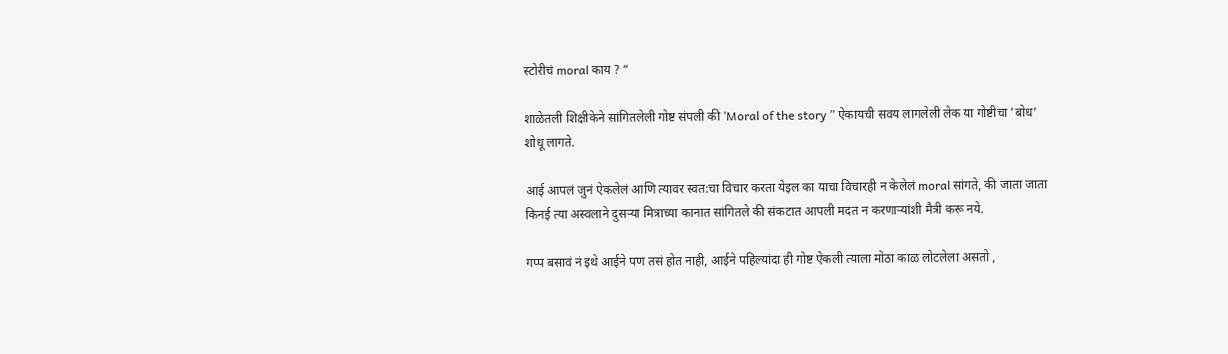स्टोरीचं moral काय ? “

शाळेतली शिक्षीकेने सांगितलेली गोष्ट संपली की ’Moral of the story ” ऐकायची सवय लागलेली लेक या गोष्टीचा ’बोध’ शोधू लागते.

आई आपलं जुनं ऐकलेलं आणि त्यावर स्वत:चा विचार करता येइल का याचा विचारही न केलेलं moral सांगते, की जाता जाता किनई त्या अस्वलाने दुसऱ्या मित्राच्या कानात सांगितले की संकटात आपली मदत न करणाऱ्यांशी मैत्री करू नये.

गप्प बसावं नं इथे आईने पण तसं होत नाही, आईने पहिल्यांदा ही गोष्ट ऐकली त्याला मोठा काळ लोटलेला असतो ,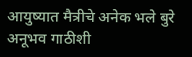आयुष्यात मैत्रीचे अनेक भले बुरे अनूभव गाठीशी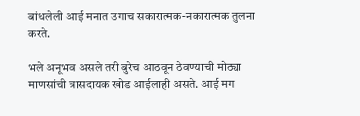बांधलेली आई मनात उगाच सकारात्मक-नकारात्मक तुलना करते.

भले अनूभव असले तरी बुरेच आठवून ठेवण्याची मोठ्या माणसांची त्रासदायक खोड आईलाही असते. आई मग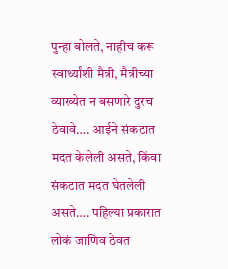पुन्हा बोलते, नाहीच करू स्वार्थ्यांशी मैत्री, मैत्रीच्या व्याख्येत न बसणारे दुरच ठेवावे…. आईने संकटात मदत केलेली असते, किंवा संकटात मदत घेतलेली असते…. पहिल्या प्रकारात लोकं जाणिव ठेवत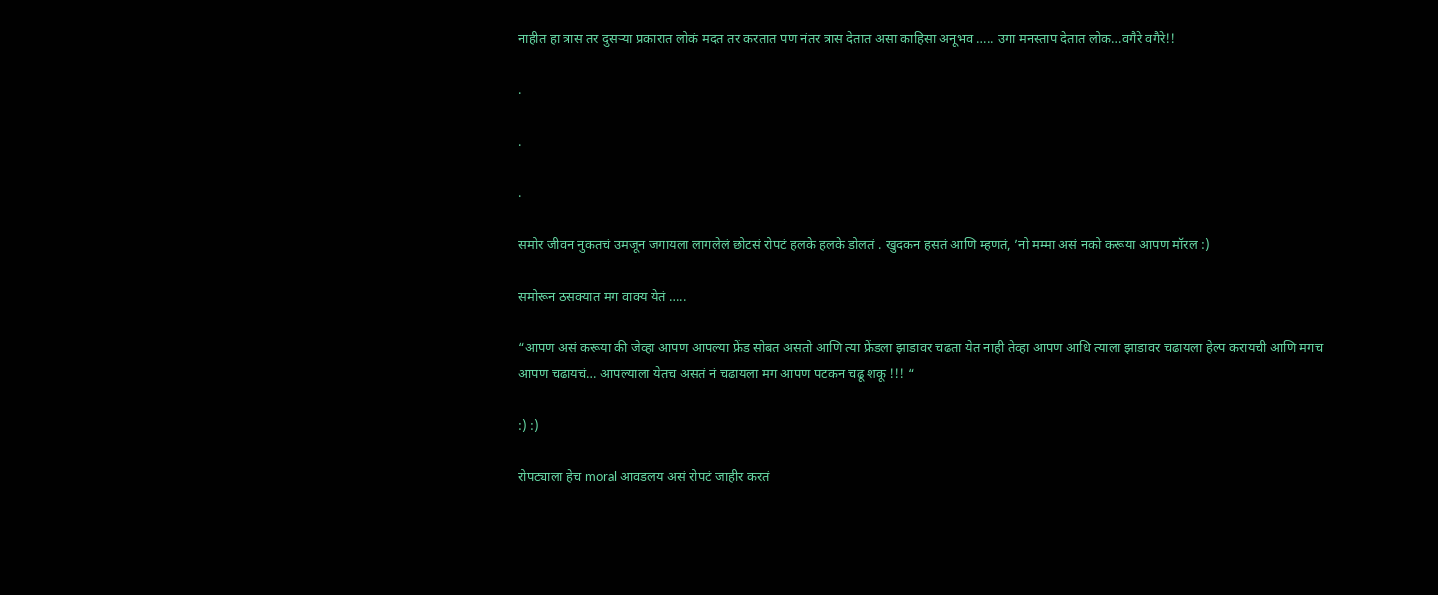नाहीत हा त्रास तर दुसऱ्या प्रकारात लोकं मदत तर करतात पण नंतर त्रास देतात असा काहिसा अनूभव ….. उगा मनस्ताप देतात लोक…वगैरे वगैरे!!

.

.

.

समोर जीवन नुकतचं उमजून जगायला लागलेलं छोटसं रोपटं हलके हलके डोलतं . खुदकन हसतं आणि म्हणतं, ’नो मम्मा असं नको करूया आपण मॉरल :)

समोरून ठसक्यात मग वाक्य येतं …..

“आपण असं करूया की जेव्हा आपण आपल्या फ्रेंड सोबत असतो आणि त्या फ्रेंडला झाडावर चढता येत नाही तेव्हा आपण आधि त्याला झाडावर चढायला हेल्प करायची आणि मगच आपण चढायचं… आपल्याला येतच असतं नं चढायला मग आपण पटकन चढू शकू !!! “

:) :)

रोपट्याला हेच moral आवडलय असं रोपटं जाहीर करतं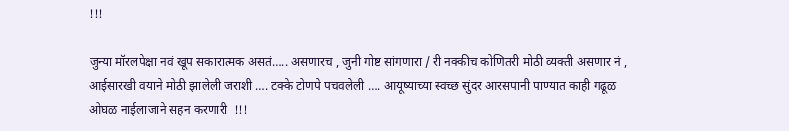!!!

जुन्या मॉरलपेक्षा नवं खूप सकारात्मक असतं….. असणारच , जुनी गोष्ट सांगणारा / री नक्कीच कोणितरी मोठी व्यक्ती असणार नं , आईसारखी वयाने मोठी झालेली जराशी …. टक्के टोणपे पचवलेली …. आयूष्याच्या स्वच्छ सुंदर आरसपानी पाण्यात काही गढूळ ओघळ नाईलाजाने सहन करणारी  !!!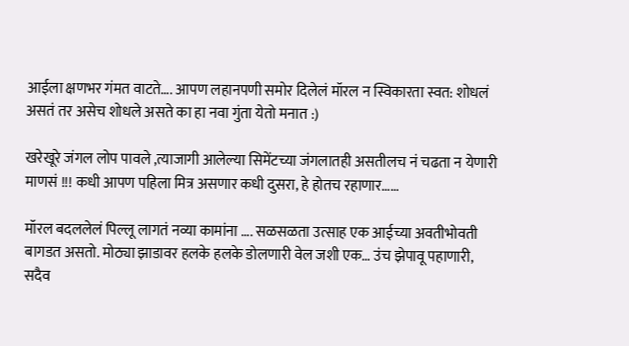आईला क्षणभर गंमत वाटते…. आपण लहानपणी समोर दिलेलं मॉरल न स्विकारता स्वत: शोधलं असतं तर असेच शोधले असते का हा नवा गुंता येतो मनात :)

खरेखूरे जंगल लोप पावले ,त्याजागी आलेल्या सिमेंटच्या जंगलातही असतीलच नं चढता न येणारी माणसं !!! कधी आपण पहिला मित्र असणार कधी दुसरा, हे होतच रहाणार……

मॉरल बदललेलं पिल्लू लागतं नव्या कामांना …. सळसळता उत्साह एक आईच्या अवतीभोवती बागडत असतो. मोठ्या झाडावर हलके हलके डोलणारी वेल जशी एक… उंच झेपावू पहाणारी, सदैव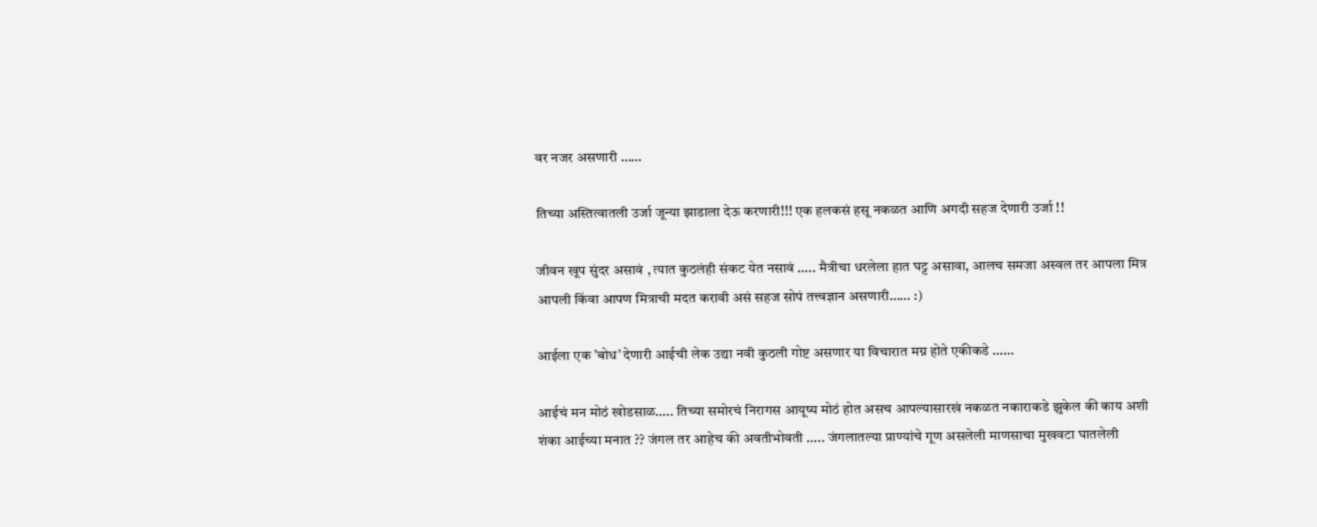वर नजर असणारी ……

तिच्या अस्तित्वातली उर्जा जून्या झाडाला देऊ करणारी!!! एक हलकसं हसू नकळत आणि अगदी सहज देणारी उर्जा !!

जीवन खूप सुंदर असावं , त्यात कुठलंही संकट येत नसावं ….. मैत्रीचा धरलेला हात घट्ट असावा, आलच समजा अस्वल तर आपला मित्र आपली किंवा आपण मित्राची मदत करावी असं सहज सोपं तत्त्वज्ञान असणारी…… :)

आईला एक ’बोध’ देणारी आईची लेक उद्या नवी कुठली गोष्ट असणार या विचारात मग्न होते एकीकडे ……

आईचं मन मोठं खोडसाळ….. तिच्या समोरचं निरागस आयूष्य मोठं होत असच आपल्यासारखं नकळत नकाराकडे झुकेल की काय अशी शंका आईच्या मनात ?? जंगल तर आहेच की अवतीभोवती ….. जंगलातल्या प्राण्यांचे गूण असलेली माणसाचा मुखवटा घातलेली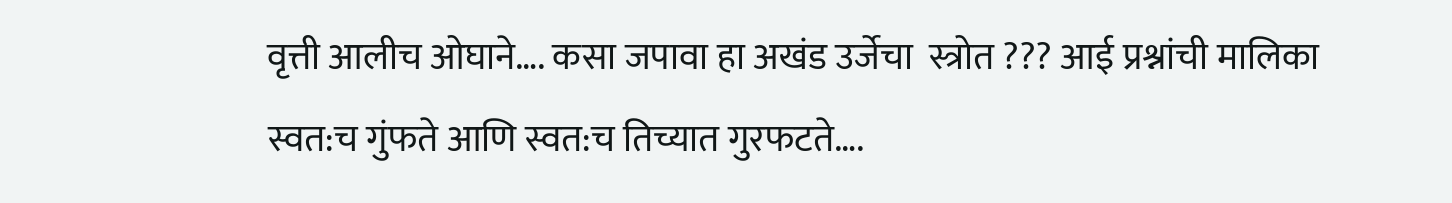वृत्ती आलीच ओघाने…. कसा जपावा हा अखंड उर्जेचा  स्त्रोत ??? आई प्रश्नांची मालिका स्वत:च गुंफते आणि स्वत:च तिच्यात गुरफटते….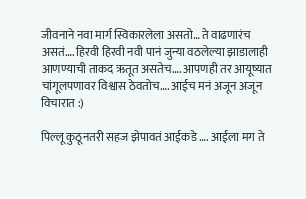जीवनाने नवा मार्ग स्विकारलेला असतो… ते वाढणारंच असतं…. हिरवी हिरवी नवी पानं जुन्या वठलेल्या झाडालाही आणण्याची ताकद ऋतूत असतेच…. आपणही तर आयूष्यात चांगूलपणावर विश्वास ठेवतोच…. आईच मनं अजून अजून विचारात :)

पिल्लू कुठूनतरी सहज झेपावतं आईकडे …. आईला मग ते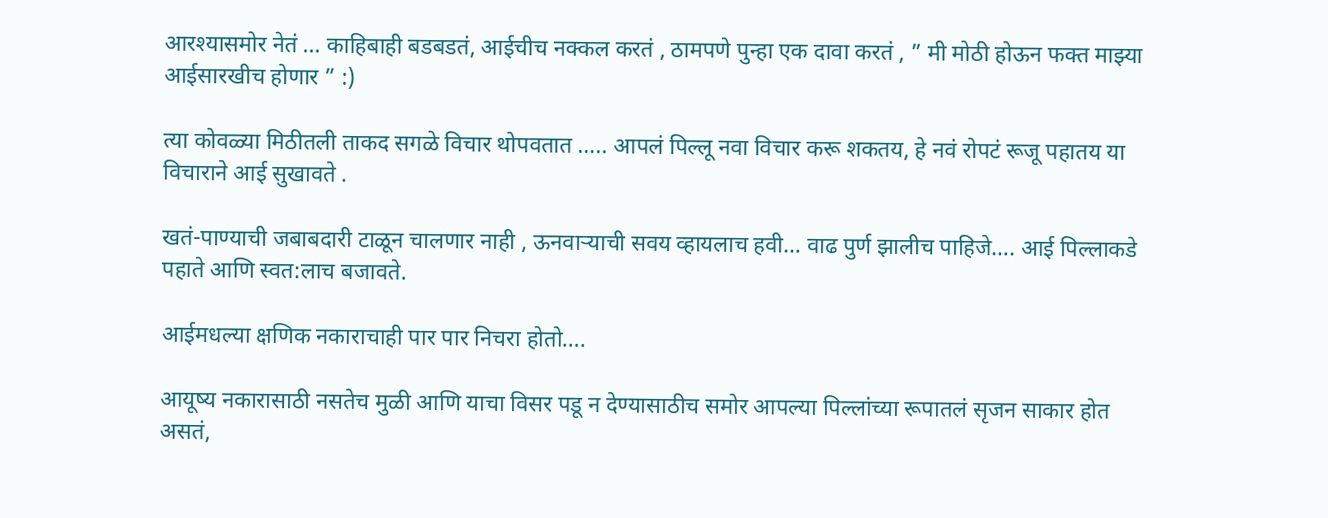आरश्यासमोर नेतं … काहिबाही बडबडतं, आईचीच नक्कल करतं , ठामपणे पुन्हा एक दावा करतं , ” मी मोठी होऊन फक्त माझ्या आईसारखीच होणार ” :)

त्या कोवळ्या मिठीतली ताकद सगळे विचार थोपवतात ….. आपलं पिल्लू नवा विचार करू शकतय, हे नवं रोपटं रूजू पहातय या विचाराने आई सुखावते .

खतं-पाण्याची जबाबदारी टाळून चालणार नाही , ऊनवाऱ्याची सवय व्हायलाच हवी… वाढ पुर्ण झालीच पाहिजे…. आई पिल्लाकडे पहाते आणि स्वत:लाच बजावते.

आईमधल्या क्षणिक नकाराचाही पार पार निचरा होतो….

आयूष्य नकारासाठी नसतेच मुळी आणि याचा विसर पडू न देण्यासाठीच समोर आपल्या पिल्लांच्या रूपातलं सृजन साकार होत असतं,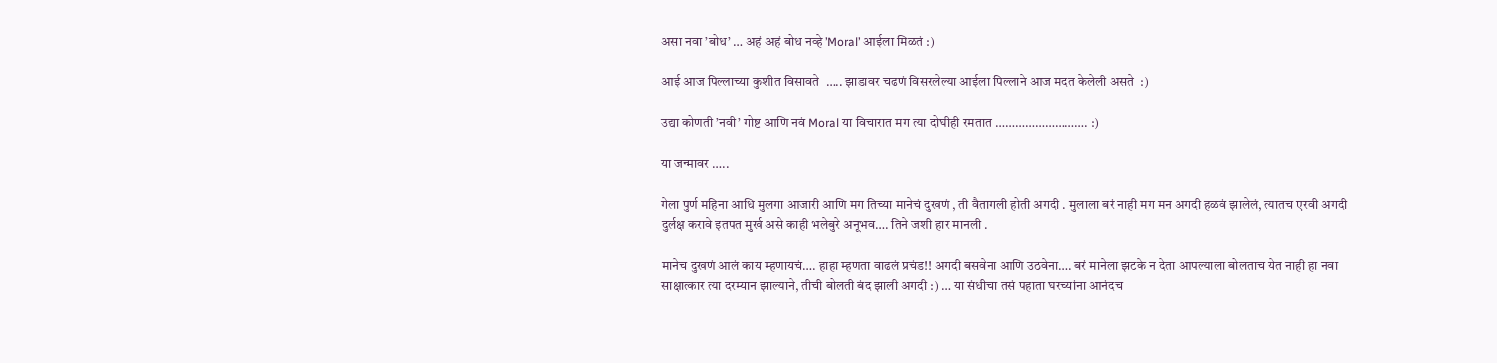असा नवा ’बोध’ … अहं अहं बोध नव्हे ’Moral’ आईला मिळतं :)

आई आज पिल्लाच्या कुशीत विसावते  ….. झाडावर चढणं विसरलेल्या आईला पिल्लाने आज मदत केलेली असते  :)

उद्या कोणती ’नवी’ गोष्ट आणि नवं Moral या विचारात मग त्या दोघीही रमतात ………………………. :)

या जन्मावर …..

गेला पुर्ण महिना आधि मुलगा आजारी आणि मग तिच्या मानेचं दुखणं , ती वैतागली होती अगदी . मुलाला बरं नाही मग मन अगदी हळवं झालेलं, त्यातच एरवी अगदी दुर्लक्ष करावे इतपत मुर्ख असे काही भलेबुरे अनूभव…. तिने जशी हार मानली .

मानेच दुखणं आलं काय म्हणायचं…. हाहा म्हणता वाढलं प्रचंड!! अगदी बसवेना आणि उठवेना…. बरं मानेला झटके न देता आपल्याला बोलताच येत नाही हा नवा साक्षात्कार त्या दरम्यान झाल्याने, तीची बोलती बंद झाली अगदी :) … या संधीचा तसं पहाता घरच्यांना आनंदच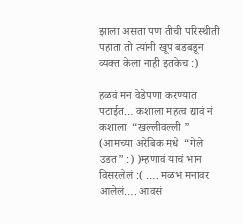झाला असता पण तीची परिस्थीती पहाता तो त्यांनी खूप बडबडून व्यक्त केला नाही इतकेच :)

हळवं मन वेडेपणा करण्यात पटाईत… कशाला महत्व द्यावं नं कशाला  “खल्लीवल्ली ” (आमच्या अरेबिक मधे  “गेले उडत” :) )म्हणावं याचं भान विसरलेलं :( …. मळभ मनावर आलेलं…. आवसं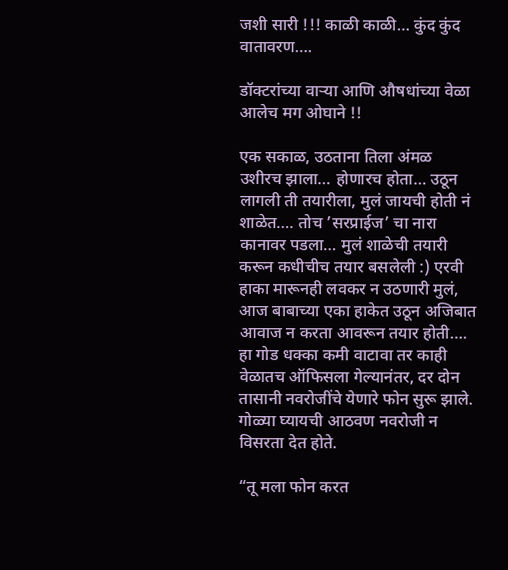जशी सारी !!! काळी काळी… कुंद कुंद वातावरण….

डॉक्टरांच्या वाऱ्या आणि औषधांच्या वेळा आलेच मग ओघाने !!

एक सकाळ, उठताना तिला अंमळ उशीरच झाला… होणारच होता… उठून लागली ती तयारीला, मुलं जायची होती नं शाळेत…. तोच ’सरप्राईज’ चा नारा कानावर पडला… मुलं शाळेची तयारी करून कधीचीच तयार बसलेली :) एरवी हाका मारूनही लवकर न उठणारी मुलं, आज बाबाच्या एका हाकेत उठून अजिबात आवाज न करता आवरून तयार होती…. हा गोड धक्का कमी वाटावा तर काही वेळातच ऑफिसला गेल्यानंतर, दर दोन तासानी नवरोजींचे येणारे फोन सुरू झाले. गोळ्या घ्यायची आठवण नवरोजी न विसरता देत होते.

“तू मला फोन करत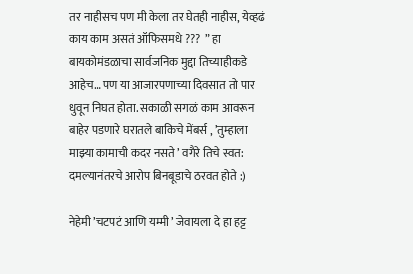तर नाहीसच पण मी केला तर घेतही नाहीस, येव्हढं काय काम असतं ऑफिसमधे ???  ” हा बायकोमंडळाचा सार्वजनिक मुद्दा तिच्याहीकडे आहेच… पण या आजारपणाच्या दिवसात तो पार धुवून निघत होता. सकाळी सगळं काम आवरून बाहेर पडणारे घरातले बाकिचे मेंबर्स , ’तुम्हाला माझ्या कामाची कदर नसते ’ वगैरे तिचे स्वत: दमल्यानंतरचे आरोप बिनबूडाचे ठरवत होते :)

नेहेमी ’चटपटं आणि यम्मी ’ जेवायला दे हा हट्ट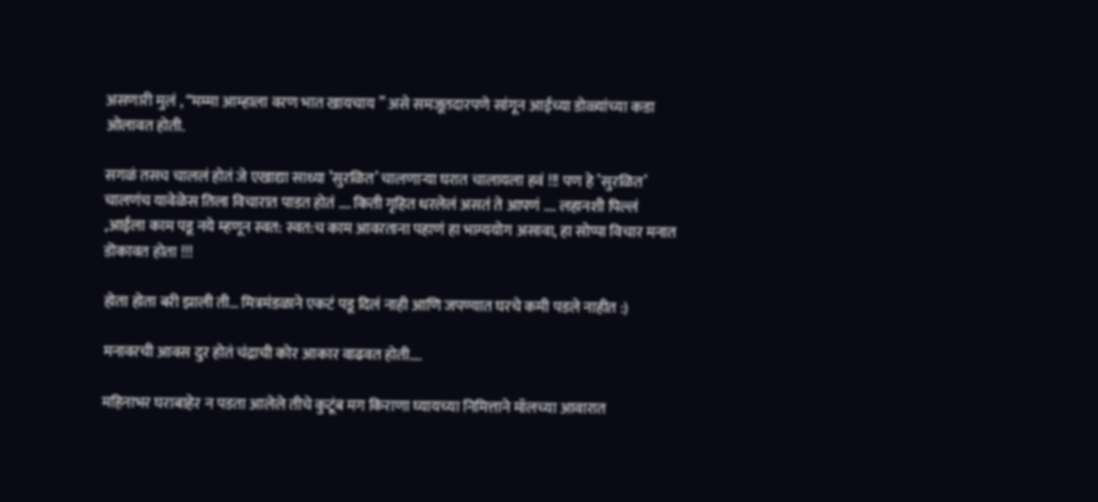असणारी मुलं , “मम्मा आम्हाला वरण भात खायचाय ” असे समजूतदारपणे सांगून आईच्या डोळ्यांच्या कडा ओलावत होती.

सगळं तसच चाललं होतं जे एखाद्या साध्या ’सुरळित’ चालणाऱ्या घरात चालायला हवं !!! पण हे ’सुरळित’ चालणंच यावेळेस तिला विचारात पाडत होतं …. किती गृहित धरलेलं असतं ते आपणं …. लहानशी पिल्लं ,आईला काम पडू नये म्हणून स्वत: स्वत:च काम आवरताना पहाणं हा भाग्ययोग असावा, हा सोप्पा विचार मनात डॊकावत होता !!!

होता होता बरी झाली ती… मित्रमंडळाने एकटं पडू दिलं नाही आणि जपण्यात घरचे कमी पडले नाहीत :)

मनावरची आवस दुर होतं चंद्राची कोर आकार वाढवत होती….

महिनाभर घराबाहेर न पडता आलेले तीचे कुटूंब मग किराणा घ्यायच्या निमित्ताने मॉलच्या आवारात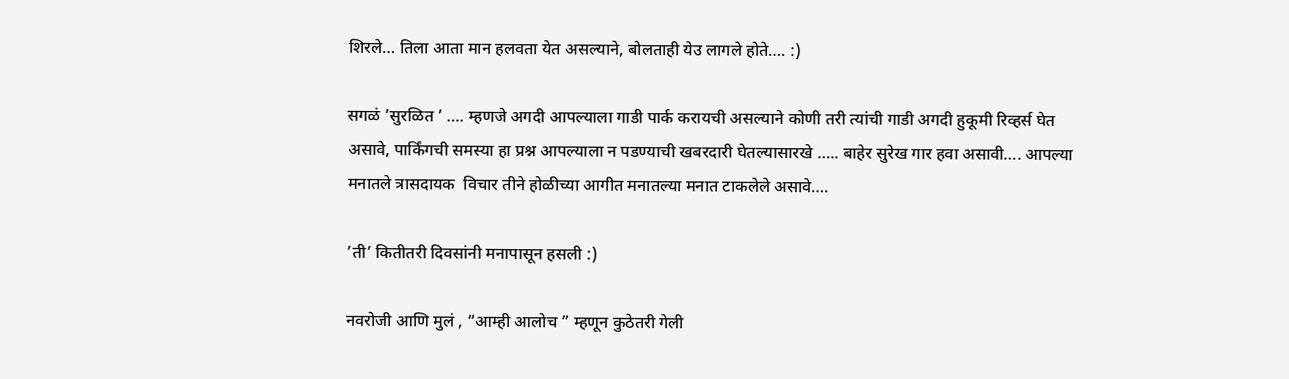शिरले… तिला आता मान हलवता येत असल्याने, बोलताही येउ लागले होते…. :)

सगळं ’सुरळित ’ …. म्हणजे अगदी आपल्याला गाडी पार्क करायची असल्याने कोणी तरी त्यांची गाडी अगदी हुकूमी रिव्हर्स घेत असावे, पार्किंगची समस्या हा प्रश्न आपल्याला न पडण्याची खबरदारी घेतल्यासारखे ….. बाहेर सुरेख गार हवा असावी…. आपल्या मनातले त्रासदायक  विचार तीने होळीच्या आगीत मनातल्या मनात टाकलेले असावे….

’ती’ कितीतरी दिवसांनी मनापासून हसली :)

नवरोजी आणि मुलं , “आम्ही आलोच ” म्हणून कुठेतरी गेली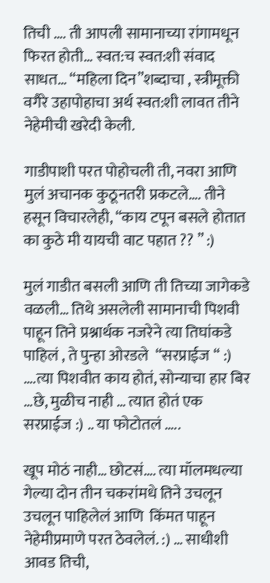तिची …. ती आपली सामानाच्या रांगामधून फिरत होती… स्वत:च स्वत:शी संवाद साधत… “महिला दिन”शब्दाचा , स्त्रीमूक्ती वगैरे उहापोहाचा अर्थ स्वत:शी लावत तीने नेहेमीची खरेदी केली.

गाडीपाशी परत पोहोचली ती, नवरा आणि मुलं अचानक कुठूनतरी प्रकटले…. तीने हसून विचारलेही, “काय टपून बसले होतात का कुठे मी यायची वाट पहात ?? ” :)

मुलं गाडीत बसली आणि ती तिच्या जागेकडे वळली… तिथे असलेली सामानाची पिशवी पाहून तिने प्रश्नार्थक नजरेने त्या तिघांकडे पाहिलं , ते पुन्हा ओरडले  “सरप्राईज “ :) ….त्या पिशवीत काय होतं, सोन्याचा हार बिर …छे, मुळीच नाही … त्यात होतं एक सरप्राईज :) .. या फोटोतलं …..

खूप मोठं नाही… छोटसं…. त्या मॉलमधल्या गेल्या दोन तीन चकरांमधे तिने उचलून उचलून पाहिलेलं आणि  किंमत पाहून नेहेमीप्रमाणे परत ठेवलेलं. :) … साधीशी आवड तिची,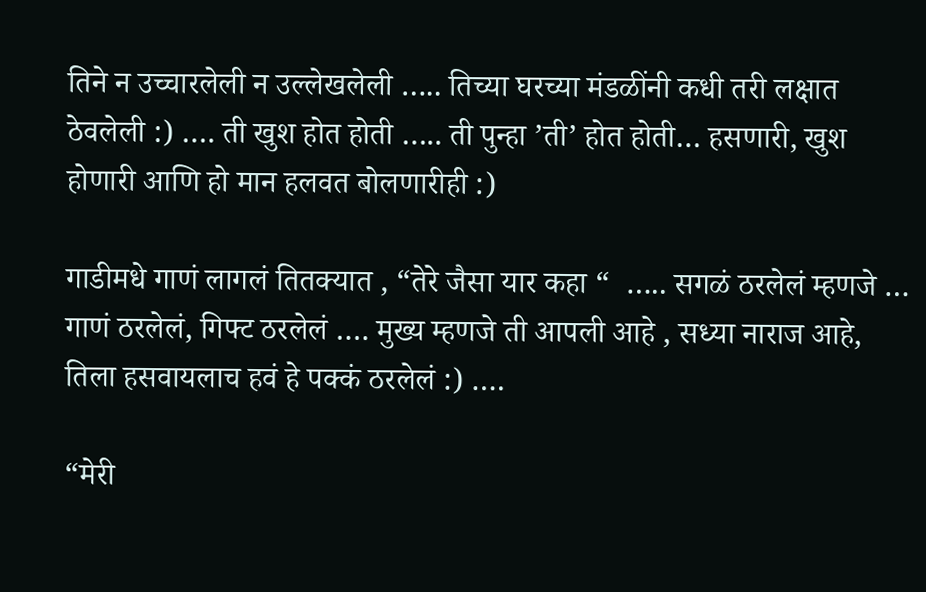तिने न उच्चारलेली न उल्लेखलेली ….. तिच्या घरच्या मंडळींनी कधी तरी लक्षात ठेवलेली :) …. ती खुश होत होती ….. ती पुन्हा ’ती’ होत होती… हसणारी, खुश होणारी आणि हो मान हलवत बोलणारीही :)

गाडीमधे गाणं लागलं तितक्यात , “तेरे जैसा यार कहा “  ….. सगळं ठरलेलं म्हणजे … गाणं ठरलेलं, गिफ्ट ठरलेलं …. मुख्य म्हणजे ती आपली आहे , सध्या नाराज आहे, तिला हसवायलाच हवं हे पक्कं ठरलेलं :) ….

“मेरी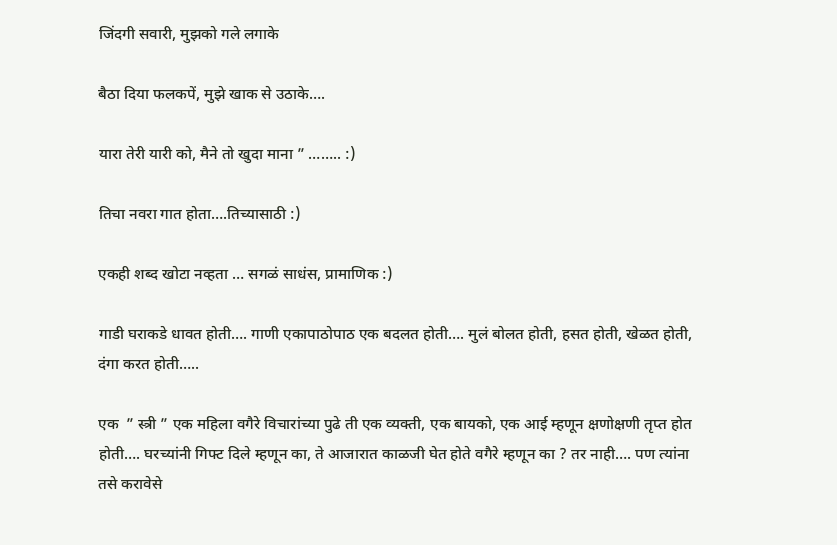जिंदगी सवारी, मुझको गले लगाके

बैठा दिया फलकपें, मुझे खाक से उठाके….

यारा तेरी यारी को, मैने तो खुदा माना ” …….. :)

तिचा नवरा गात होता….तिच्यासाठी :)

एकही शब्द खोटा नव्हता … सगळं साधंस, प्रामाणिक :)

गाडी घराकडे धावत होती…. गाणी एकापाठोपाठ एक बदलत होती…. मुलं बोलत होती, हसत होती, खेळत होती, दंगा करत होती…..

एक  ” स्त्री ” एक महिला वगैरे विचारांच्या पुढे ती एक व्यक्ती, एक बायको, एक आई म्हणून क्षणोक्षणी तृप्त होत होती…. घरच्यांनी गिफ्ट दिले म्हणून का, ते आजारात काळजी घेत होते वगैरे म्हणून का ? तर नाही…. पण त्यांना तसे करावेसे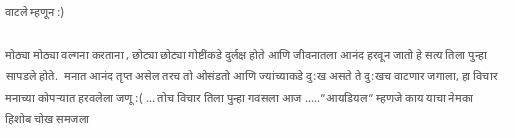वाटले म्हणून :)

मोठ्या मोठ्या वल्गना करताना , छोट्या छोट्या गोष्टींकडे दुर्लक्ष होते आणि जीवनातला आनंद हरवून जातो हे सत्य तिला पुन्हा सापडले होते.  मनात आनंद तृप्त असेल तरच तो ओसंडतो आणि ज्यांच्याकडे दु:ख असते ते दु:खच वाटणार जगाला, हा विचार मनाच्या कोपऱ्यात हरवलेला जणू :( … तोच विचार तिला पुन्हा गवसला आज …..”आयडियल” म्हणजे काय याचा नेमका हिशोब चोख समजला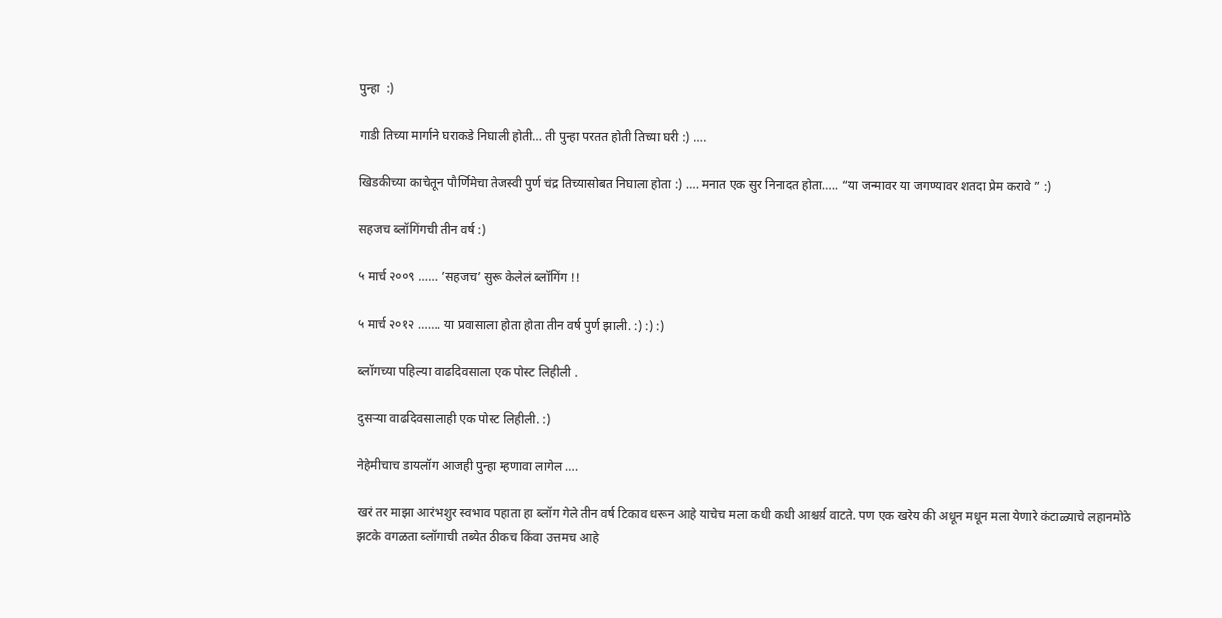पुन्हा  :)

गाडी तिच्या मार्गाने घराकडे निघाली होती… ती पुन्हा परतत होती तिच्या घरी :) ….

खिडकीच्या काचेतून पौर्णिमेचा तेजस्वी पुर्ण चंद्र तिच्यासोबत निघाला होता :) …. मनात एक सुर निनादत होता….. “या जन्मावर या जगण्यावर शतदा प्रेम करावे ” :)

सहजच ब्लॉगिंगची तीन वर्ष :)

५ मार्च २००९ …… ’सहजच’ सुरू केलेलं ब्लॉगिंग !!

५ मार्च २०१२ ……. या प्रवासाला होता होता तीन वर्ष पुर्ण झाली. :) :) :)

ब्लॉगच्या पहिल्या वाढदिवसाला एक पोस्ट लिहीली .

दुसऱ्या वाढदिवसालाही एक पोस्ट लिहीली. :)

नेहेमीचाच डायलॉग आजही पुन्हा म्हणावा लागेल ….

खरं तर माझा आरंभशुर स्वभाव पहाता हा ब्लॉग गेले तीन वर्ष टिकाव धरून आहे याचेच मला कधी कधी आश्चर्य़ वाटते. पण एक खरेय की अधून मधून मला येणारे कंटाळ्याचे लहानमोठे झटके वगळता ब्लॉगाची तब्येत ठीकच किंवा उत्तमच आहे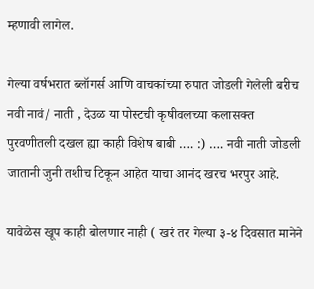म्हणावी लागेल.

गेल्या वर्षभरात ब्लॉगर्स आणि वाचकांच्या रुपात जोडली गेलेली बरीच नवी नावं/ नाती , देउळ या पोस्टची कृषीवलच्या कलासक्त पुरवणीतली दखल ह्या काही विशेष बाबी …. :) …. नवी नाती जोडली जातानी जुनी तशीच टिकून आहेत याचा आनंद खरच भरपुर आहे.

यावेळेस खूप काही बोलणार नाही ( खरं तर गेल्या ३-४ दिवसात मानेने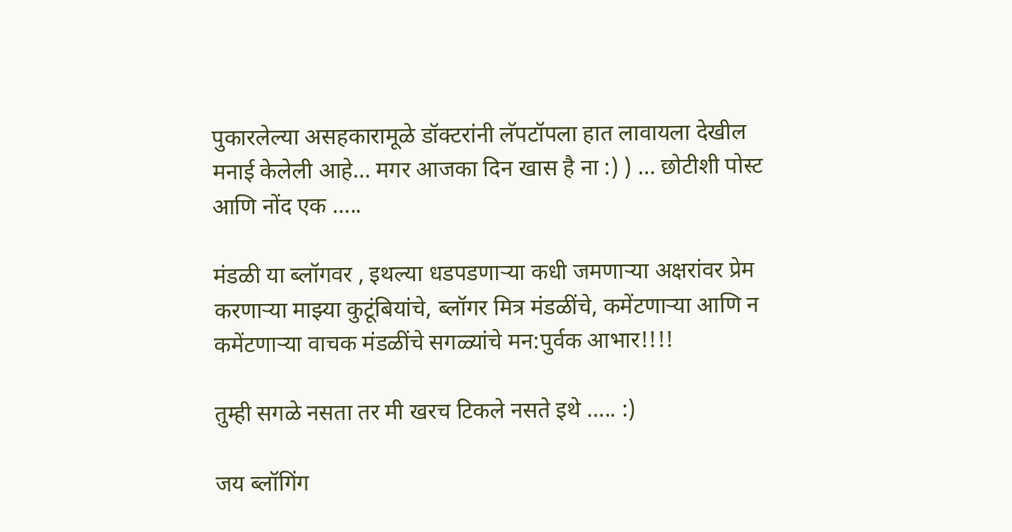पुकारलेल्या असहकारामूळे डॉक्टरांनी लॅपटॉपला हात लावायला देखील मनाई केलेली आहे… मगर आजका दिन खास है ना :) ) … छोटीशी पोस्ट आणि नोंद एक …..

मंडळी या ब्लॉगवर , इथल्या धडपडणाऱ्या कधी जमणाऱ्या अक्षरांवर प्रेम करणाऱ्या माझ्या कुटूंबियांचे, ब्लॉगर मित्र मंडळींचे, कमेंटणाऱ्या आणि न कमेंटणाऱ्या वाचक मंडळींचे सगळ्यांचे मन:पुर्वक आभार!!!!

तुम्ही सगळे नसता तर मी खरच टिकले नसते इथे ….. :)

जय ब्लॉगिंग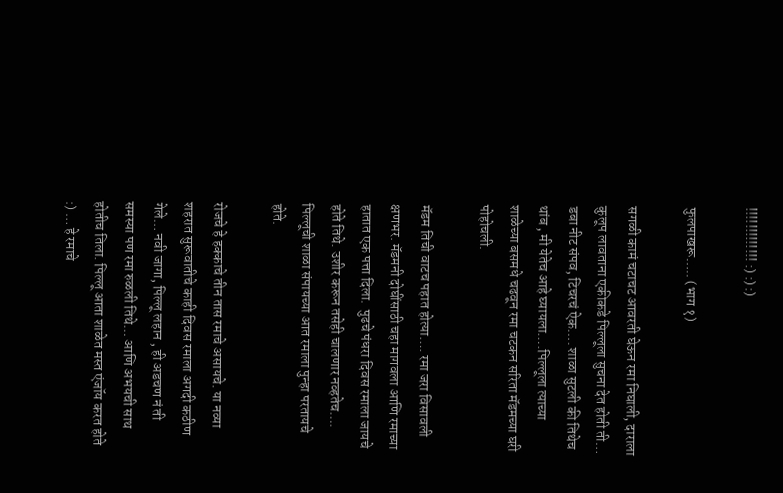!!!!!!!!!!!!! :) :) :)

फुलपाखरू….. (भाग १)

सगळी कामं चटाचट आवरती घेऊन रमा निघाली, दाराला कुलूप लावताना एकीकडे पिल्लूला सुचना देत होती ती… डबा नीट संपव, टिचरचं ऐक…. शाळा सुटली की तिथेच थांब , मी येतेच आहे घ्यायला….पिल्लूला त्याच्या शाळेच्या बसमधे चढवून रमा चटकन सरिता मॅडमच्या घरी पोहोचली.

मॅडम तिची वाटच पहात होत्या…. रमा जरा विसावली क्षणभर. मॅडमनी दोघींसाठी चहा मागवला आणि रमाच्या हातात एक पत्ता दिला.  पुढचे पंधरा दिवस रमाला जायचे होते तिथे. उशीर करून तसेही चालणार नव्हतेच…. पिल्लूची शाळा संपायच्या आत रमाला पुन्हा परतायचे होते.

रोजचे हे हक्काचे तीन तास रमाचे असायचे. या नव्या शहरात सुरूवातीचे काही दिवस रमाला अगदी कठीण गेले… नवी जागा, पिल्लू लहान , ही अडचण नं ती समस्या पण रमा रुळली तिथे… आणि अभयची साथ होतीच तिला. पिल्लू आता शाळेत मस्त एंजॉय करत होते :) … हे रमाचे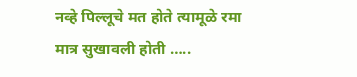नव्हे पिल्लूचे मत होते त्यामूळे रमा मात्र सुखावली होती …..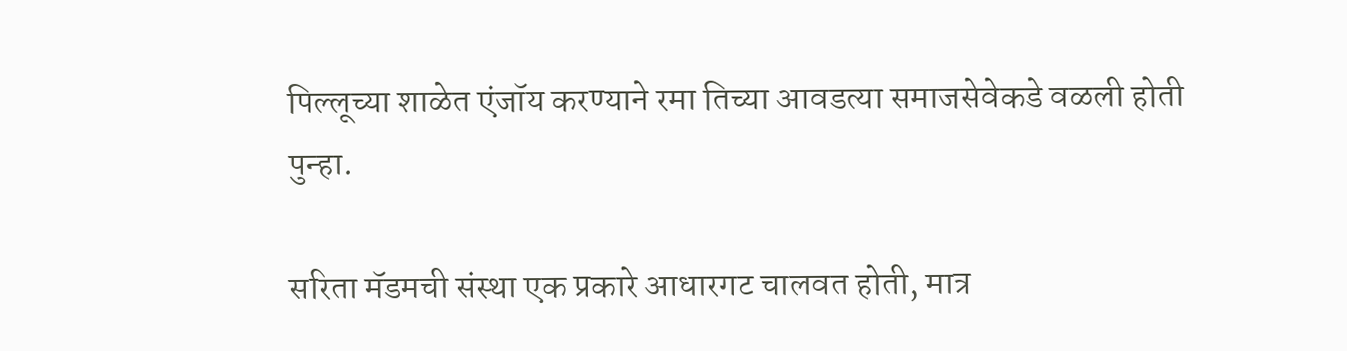पिल्लूच्या शाळेत एंजॉय करण्याने रमा तिच्या आवडत्या समाजसेवेकडे वळली होती पुन्हा.

सरिता मॅडमची संस्था एक प्रकारे आधारगट चालवत होती, मात्र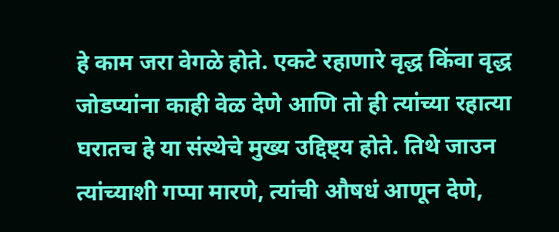हे काम जरा वेगळे होते. एकटे रहाणारे वृद्ध किंवा वृद्ध जोडप्यांना काही वेळ देणे आणि तो ही त्यांच्या रहात्या घरातच हे या संस्थेचे मुख्य उद्दिष्ट्य होते. तिथे जाउन त्यांच्याशी गप्पा मारणे, त्यांची औषधं आणून देणे,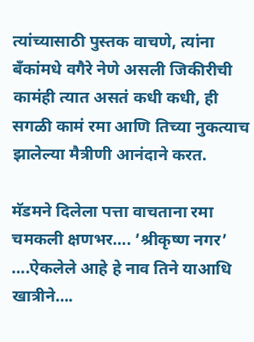त्यांच्यासाठी पुस्तक वाचणे, त्यांना बॅंकांमधे वगैरे नेणे असली जिकीरीची कामंही त्यात असतं कधी कधी, ही सगळी कामं रमा आणि तिच्या नुकत्याच झालेल्या मैत्रीणी आनंदाने करत.

मॅडमने दिलेला पत्ता वाचताना रमा चमकली क्षणभर…. ’श्रीकृष्ण नगर’ ….ऐकलेले आहे हे नाव तिने याआधि खात्रीने….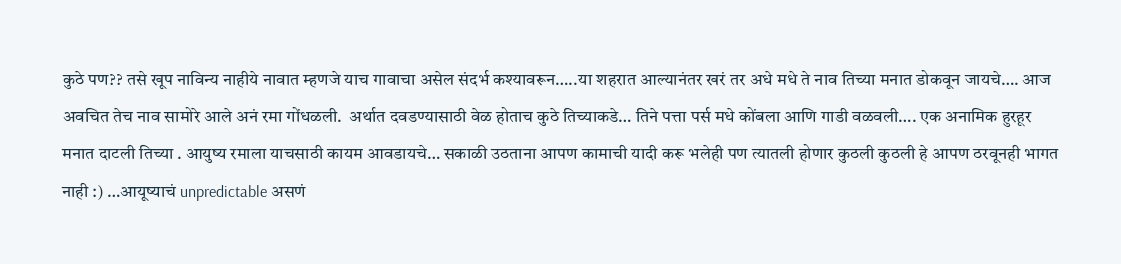कुठे पण?? तसे खूप नाविन्य नाहीये नावात म्हणजे याच गावाचा असेल संदर्भ कश्यावरून…..या शहरात आल्यानंतर खरं तर अधे मधे ते नाव तिच्या मनात डोकवून जायचे…. आज अवचित तेच नाव सामोरे आले अनं रमा गोंधळली.  अर्थात दवडण्यासाठी वेळ होताच कुठे तिच्याकडे… तिने पत्ता पर्स मधे कोंबला आणि गाडी वळवली…. एक अनामिक हुरहूर मनात दाटली तिच्या . आयुष्य रमाला याचसाठी कायम आवडायचे… सकाळी उठताना आपण कामाची यादी करू भलेही पण त्यातली होणार कुठली कुठली हे आपण ठरवूनही भागत नाही :) …आयूष्याचं unpredictable असणं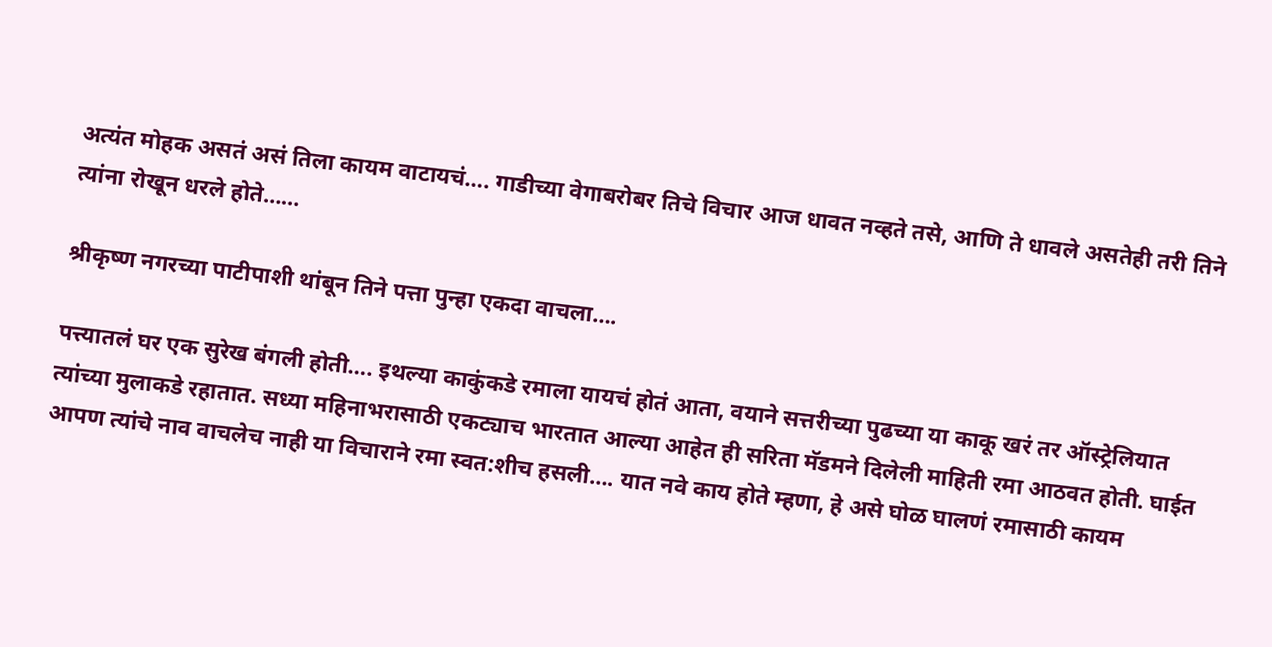अत्यंत मोहक असतं असं तिला कायम वाटायचं…. गाडीच्या वेगाबरोबर तिचे विचार आज धावत नव्हते तसे, आणि ते धावले असतेही तरी तिने त्यांना रोखून धरले होते……

श्रीकृष्ण नगरच्या पाटीपाशी थांबून तिने पत्ता पुन्हा एकदा वाचला….

पत्त्यातलं घर एक सुरेख बंगली होती…. इथल्या काकुंकडे रमाला यायचं होतं आता, वयाने सत्तरीच्या पुढच्या या काकू खरं तर ऑस्ट्रेलियात त्यांच्या मुलाकडे रहातात. सध्या महिनाभरासाठी एकट्याच भारतात आल्या आहेत ही सरिता मॅडमने दिलेली माहिती रमा आठवत होती. घाईत आपण त्यांचे नाव वाचलेच नाही या विचाराने रमा स्वत:शीच हसली…. यात नवे काय होते म्हणा, हे असे घोळ घालणं रमासाठी कायम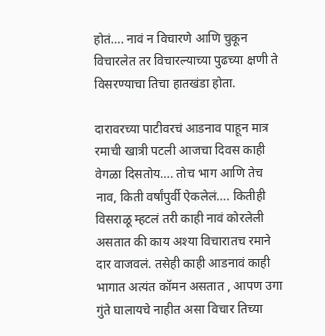होतं…. नावं न विचारणे आणि चुकून विचारलेत तर विचारल्याच्या पुढच्या क्षणी ते विसरण्याचा तिचा हातखंडा होता.

दारावरच्या पाटीवरचं आडनाव पाहून मात्र रमाची खात्री पटली आजचा दिवस काही वेगळा दिसतोय…. तोच भाग आणि तेच नाव, किती वर्षांपुर्वी ऐकलेलं…. कितीही विसराळू म्हटलं तरी काही नावं कोरलेली असतात की काय अश्या विचारातच रमाने दार वाजवलं. तसेही काही आडनावं काही भागात अत्यंत कॉमन असतात , आपण उगा गुंते घालायचे नाहीत असा विचार तिच्या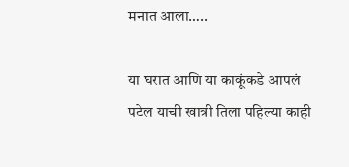मनात आला…..

या घरात आणि या काकूंकडे आपलं पटेल याची खात्री तिला पहिल्या काही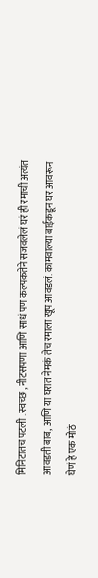मिनिटातच पटली . स्वच्छ , नीटसपणा आणि साधं पण कल्पकतेने सजवलेलं घरं ही रमाची अत्यंत आवडती बाब, आणि या घरात नेमकं तेच रमाला खूप आवडलं. कामवाल्या बाईकडून घर आवरून घेणं हे एक मोठं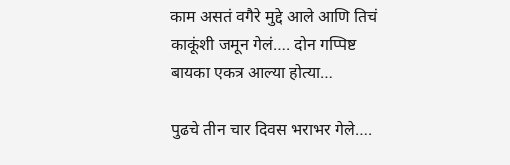काम असतं वगैरे मुद्दे आले आणि तिचं काकूंशी जमून गेलं…. दोन गप्पिष्ट बायका एकत्र आल्या होत्या…

पुढचे तीन चार दिवस भराभर गेले….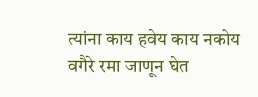त्यांना काय हवेय काय नकोय वगैरे रमा जाणून घेत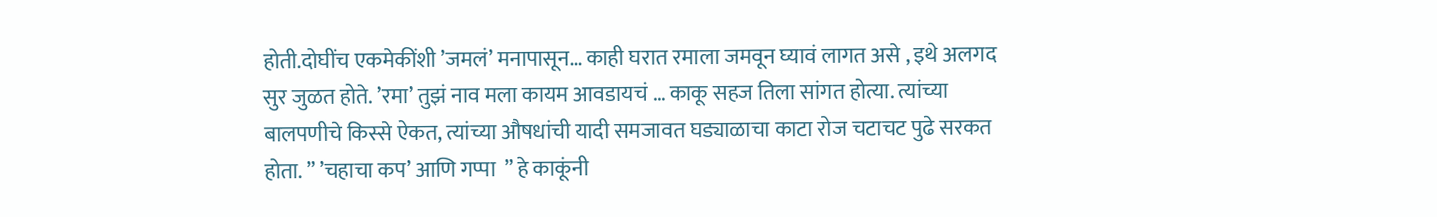होती.दोघींच एकमेकींशी ’जमलं’ मनापासून… काही घरात रमाला जमवून घ्यावं लागत असे , इथे अलगद सुर जुळत होते. ’रमा’ तुझं नाव मला कायम आवडायचं … काकू सहज तिला सांगत होत्या. त्यांच्या बालपणीचे किस्से ऐकत, त्यांच्या औषधांची यादी समजावत घड्याळाचा काटा रोज चटाचट पुढे सरकत होता. ” ’चहाचा कप’ आणि गप्पा  ” हे काकूंनी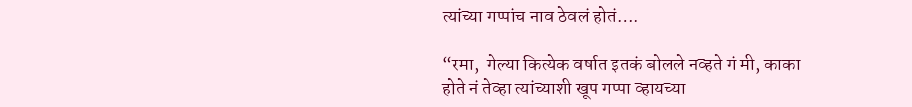त्यांच्या गप्पांच नाव ठेवलं होतं….

“रमा,  गेल्या कित्येक वर्षात इतकं बोलले नव्हते गं मी, काका होते नं तेव्हा त्यांच्याशी खूप गप्पा व्हायच्या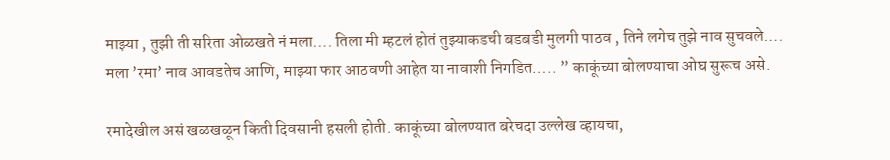माझ्या , तुझी ती सरिता ओळखते नं मला…. तिला मी म्हटलं होतं तुझ्याकडची बडबडी मुलगी पाठव , तिने लगेच तुझे नाव सुचवले…. मला ’रमा’ नाव आवडतेच आणि, माझ्या फार आठवणी आहेत या नावाशी निगडित….. ” काकूंच्या बोलण्याचा ओघ सुरूच असे.

रमादेखील असं खळखळून किती दिवसानी हसली होती. काकूंच्या बोलण्यात बरेचदा उल्लेख व्हायचा,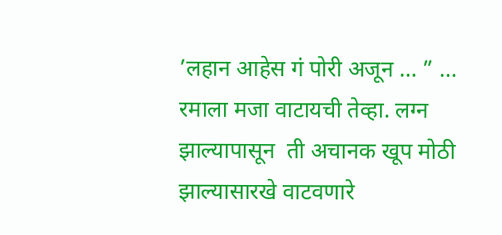’लहान आहेस गं पोरी अजून … ” … रमाला मजा वाटायची तेव्हा. लग्न झाल्यापासून  ती अचानक खूप मोठी झाल्यासारखे वाटवणारे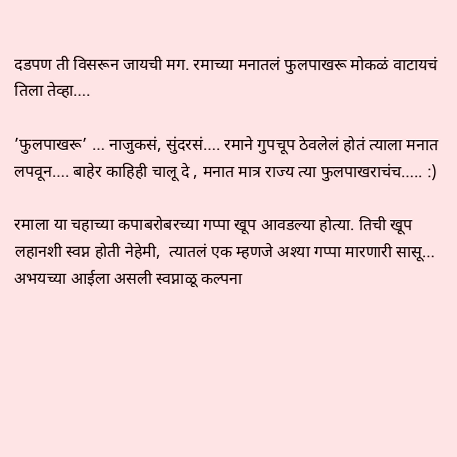दडपण ती विसरून जायची मग. रमाच्या मनातलं फुलपाखरू मोकळं वाटायचं तिला तेव्हा….

’फुलपाखरू’ … नाजुकसं, सुंदरसं…. रमाने गुपचूप ठेवलेलं होतं त्याला मनात लपवून…. बाहेर काहिही चालू दे , मनात मात्र राज्य त्या फुलपाखराचंच….. :)

रमाला या चहाच्या कपाबरोबरच्या गप्पा खूप आवडल्या होत्या. तिची खूप लहानशी स्वप्न होती नेहेमी,  त्यातलं एक म्हणजे अश्या गप्पा मारणारी सासू… अभयच्या आईला असली स्वप्नाळू कल्पना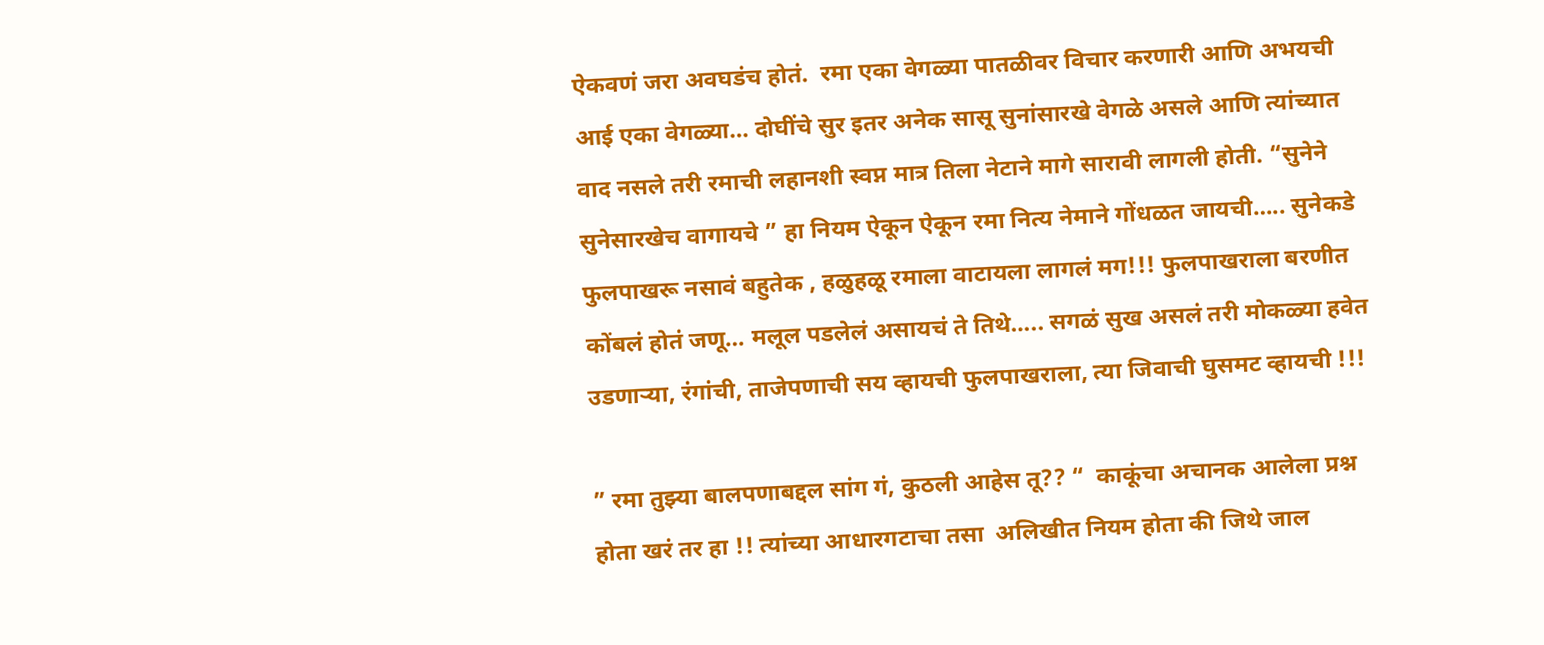ऐकवणं जरा अवघडंच होतं.  रमा एका वेगळ्या पातळीवर विचार करणारी आणि अभयची आई एका वेगळ्या… दोघींचे सुर इतर अनेक सासू सुनांसारखे वेगळे असले आणि त्यांच्यात वाद नसले तरी रमाची लहानशी स्वप्न मात्र तिला नेटाने मागे सारावी लागली होती. “सुनेने सुनेसारखेच वागायचे ” हा नियम ऐकून ऐकून रमा नित्य नेमाने गोंधळत जायची….. सुनेकडे फुलपाखरू नसावं बहुतेक , हळुहळू रमाला वाटायला लागलं मग!!! फुलपाखराला बरणीत कोंबलं होतं जणू… मलूल पडलेलं असायचं ते तिथे….. सगळं सुख असलं तरी मोकळ्या हवेत उडणाऱ्या, रंगांची, ताजेपणाची सय व्हायची फुलपाखराला, त्या जिवाची घुसमट व्हायची !!!

” रमा तुझ्या बालपणाबद्दल सांग गं, कुठली आहेस तू?? “  काकूंचा अचानक आलेला प्रश्न होता खरं तर हा !! त्यांच्या आधारगटाचा तसा  अलिखीत नियम होता की जिथे जाल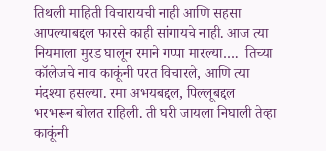तिथली माहिती विचारायची नाही आणि सहसा आपल्याबद्दल फारसे काही सांगायचे नाही. आज त्या नियमाला मुरड घालून रमाने गप्पा मारल्या….  तिच्या कॉलेजचे नाव काकूंनी परत विचारले, आणि त्या मंदश्या हसल्या. रमा अभयबद्दल, पिल्लूबद्दल भरभरून बोलत राहिली. ती घरी जायला निघाली तेव्हा काकूंनी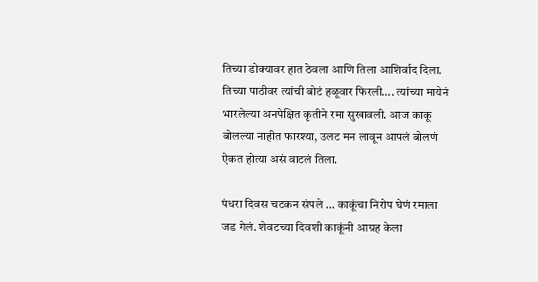तिच्या डोक्यावर हात ठेवला आणि तिला आशिर्वाद दिला. तिच्या पाठीवर त्यांची बोटं हळूवार फिरली…. त्यांच्या मायेनं भारलेल्या अनपेक्षित कृतीने रमा सुखावली. आज काकू बोलल्या नाहीत फारश्या, उलट मन लावून आपलं बोलणं ऐकत होत्या असं वाटलं तिला.

पंधरा दिवस चटकन संपले … काकूंचा निरोप घेणं रमाला जड गेलं. शेवटच्या दिवशी काकूंनी आग्रह केला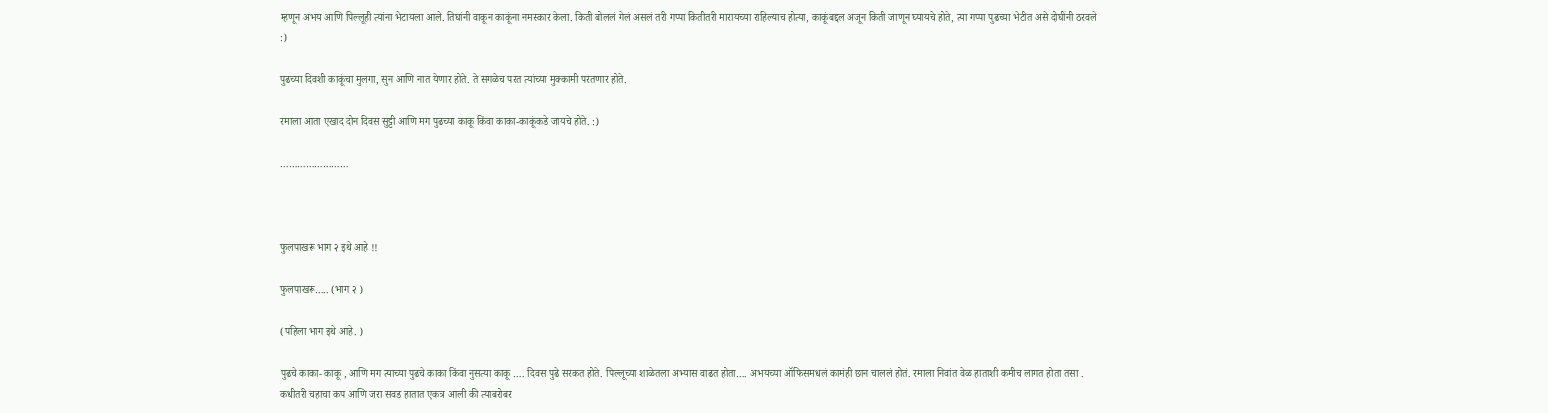म्हणून अभय आणि पिल्लूही त्यांना भेटायला आले. तिघांनी वाकून काकूंना नमस्कार केला. किती बोललं गेलं असलं तरी गप्पा कितीतरी मारायच्या राहिल्याच होत्या, काकूंबद्दल अजून किती जाणून घ्यायचे होते, त्या गप्पा पुढच्या भेटीत असे दोघींनी ठरवले :)

पुढच्या दिवशी काकूंचा मुलगा, सुन आणि नात येणार होते. ते सगळेच परत त्यांच्या मुक्कामी परतणार होते.

रमाला आता एखाद दोन दिवस सुट्टी आणि मग पुढच्या काकू किंवा काका-काकूंकडे जायचे होते. :)

……………………



फुलपाखरू भाग २ इथे आहे !!

फुलपाखरू….. (भाग २ )

(पहिला भाग इथे आहे. )

पुढचे काका- काकू , आणि मग त्याच्या पुढचे काका किंवा नुसत्या काकू …. दिवस पुढे सरकत होते. पिल्लूच्या शाळेतला अभ्यास वाढत होता…. अभयच्या ऑफिसमधलं कामंही छान चाललं होतं. रमाला निवांत वेळ हाताशी कमीच लागत होता तसा . कधीतरी चहाचा कप आणि जरा सवड हातात एकत्र आली की त्याबरोबर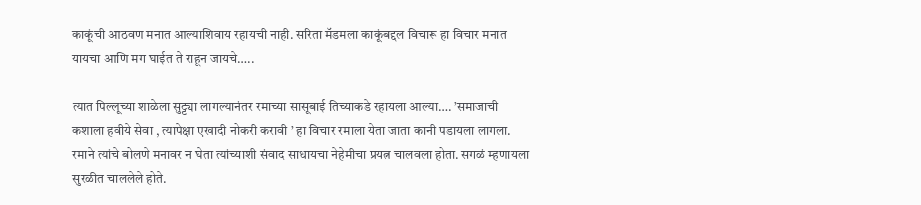काकूंची आठवण मनात आल्याशिवाय रहायची नाही. सरिता मॅडमला काकूंबद्दल विचारू हा विचार मनात यायचा आणि मग घाईत ते राहून जायचे…..

त्यात पिल्लूच्या शाळेला सुट्ट्या लागल्यानंतर रमाच्या सासूबाई तिच्याकडे रहायला आल्या…. ’समाजाची कशाला हवीये सेवा , त्यापेक्षा एखादी नोकरी करावी ’ हा विचार रमाला येता जाता कानी पडायला लागला. रमाने त्यांचे बोलणे मनावर न घेता त्यांच्याशी संवाद साधायचा नेहेमीचा प्रयत्न चालवला होता. सगळं म्हणायला सुरळीत चाललेले होते.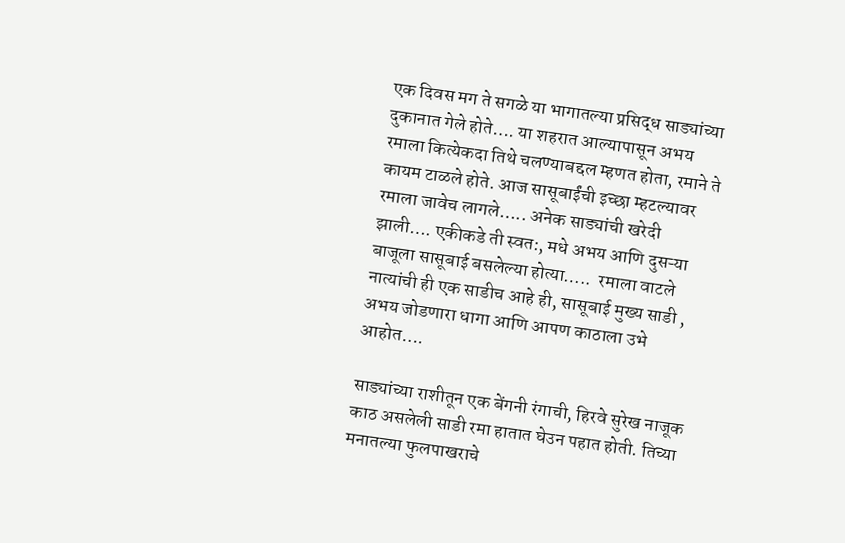एक दिवस मग ते सगळे या भागातल्या प्रसिद्ध साड्यांच्या दुकानात गेले होते…. या शहरात आल्यापासून अभय रमाला कित्येकदा तिथे चलण्याबद्दल म्हणत होता, रमाने ते कायम टाळले होते. आज सासूबाईंची इच्छा म्हटल्यावर रमाला जावेच लागले….. अनेक साड्यांची खरेदी झाली…. एकीकडे ती स्वत:, मधे अभय आणि दुसऱ्या बाजूला सासूबाई बसलेल्या होत्या…..  रमाला वाटले नात्यांची ही एक साडीच आहे ही, सासूबाई मुख्य साडी , अभय जोडणारा धागा आणि आपण काठाला उभे आहोत….

साड्यांच्या राशीतून एक बेंगनी रंगाची, हिरवे सुरेख नाजूक काठ असलेली साडी रमा हातात घेउन पहात होती. तिच्या मनातल्या फुलपाखराचे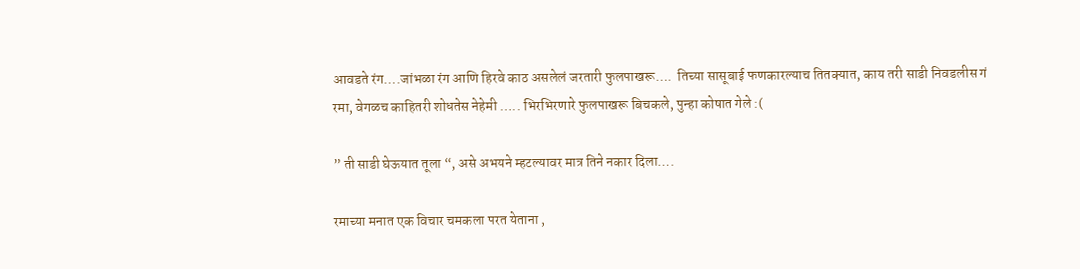आवडते रंग….जांभळा रंग आणि हिरवे काठ असलेलं जरतारी फुलपाखरू….  तिच्या सासूबाई फणकारल्याच तितक्यात, काय तरी साडी निवडलीस गं रमा, वेगळच काहितरी शोधतेस नेहेमी ….. भिरभिरणारे फुलपाखरू बिचकले, पुन्हा कोषात गेले :(

” ती साडी घेऊयात तूला “, असे अभयने म्हटल्यावर मात्र तिने नकार दिला….

रमाच्या मनात एक विचार चमकला परत येताना ,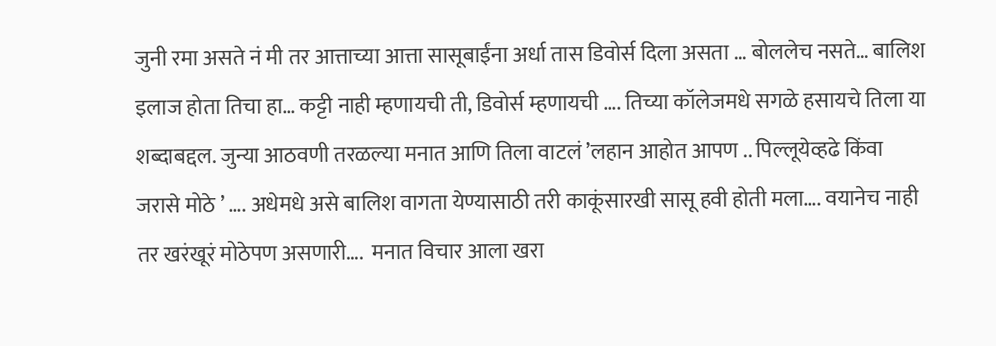जुनी रमा असते नं मी तर आत्ताच्या आत्ता सासूबाईंना अर्धा तास डिवोर्स दिला असता … बोललेच नसते… बालिश इलाज होता तिचा हा… कट्टी नाही म्हणायची ती, डिवोर्स म्हणायची …. तिच्या कॉलेजमधे सगळे हसायचे तिला या शब्दाबद्दल. जुन्या आठवणी तरळल्या मनात आणि तिला वाटलं ’लहान आहोत आपण .. पिल्लूयेव्हढे किंवा जरासे मोठे ’ …. अधेमधे असे बालिश वागता येण्यासाठी तरी काकूंसारखी सासू हवी होती मला…. वयानेच नाही तर खरंखूरं मोठेपण असणारी….  मनात विचार आला खरा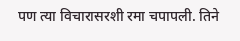पण त्या विचारासरशी रमा चपापली. तिने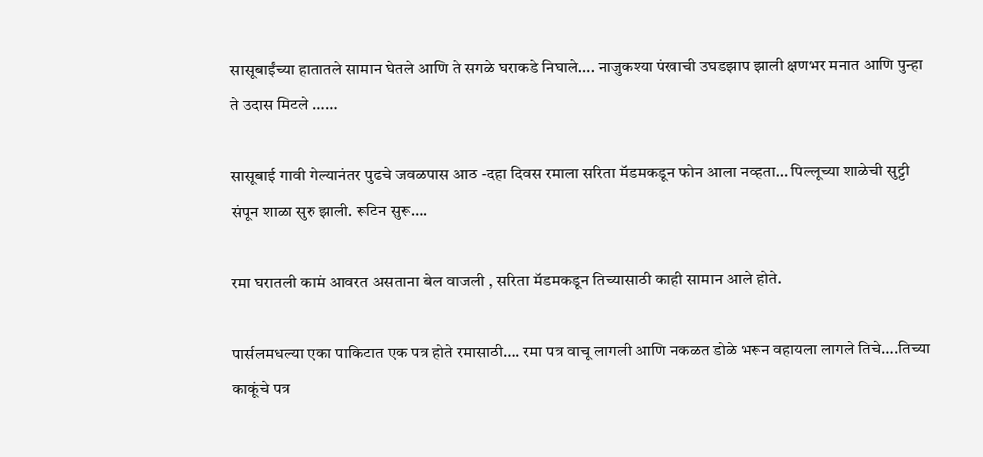सासूबाईंच्या हातातले सामान घेतले आणि ते सगळे घराकडे निघाले…. नाजुकश्या पंखाची उघडझाप झाली क्षणभर मनात आणि पुन्हा ते उदास मिटले ……

सासूबाई गावी गेल्यानंतर पुढचे जवळपास आठ -दहा दिवस रमाला सरिता मॅडमकडून फोन आला नव्हता… पिल्लूच्या शाळेची सुट्टी संपून शाळा सुरु झाली. रूटिन सुरू….

रमा घरातली कामं आवरत असताना बेल वाजली , सरिता मॅडमकडून तिच्यासाठी काही सामान आले होते.

पार्सलमधल्या एका पाकिटात एक पत्र होते रमासाठी…. रमा पत्र वाचू लागली आणि नकळत डोळे भरून वहायला लागले तिचे….तिच्या काकूंचे पत्र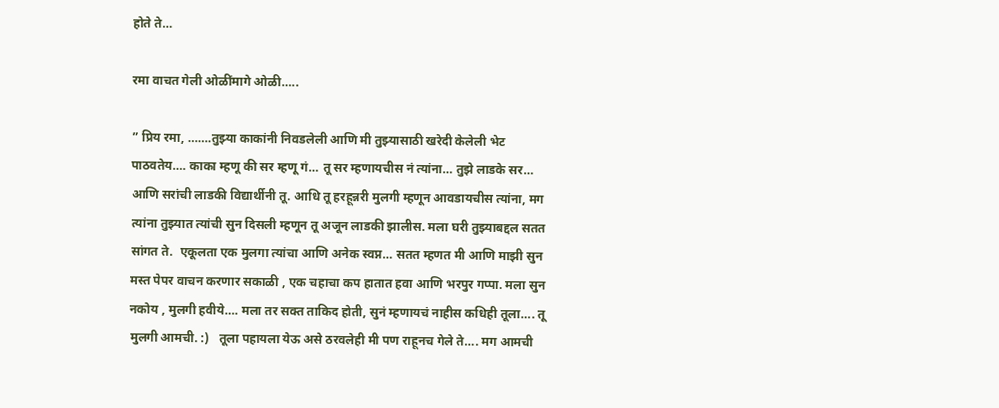होते ते…

रमा वाचत गेली ओळींमागे ओळी…..

” प्रिय रमा, …….तुझ्या काकांनी निवडलेली आणि मी तुझ्यासाठी खरेदी केलेली भेट पाठवतेय…. काका म्हणू की सर म्हणू गं… तू सर म्हणायचीस नं त्यांना… तुझे लाडके सर… आणि सरांची लाडकी विद्यार्थीनी तू. आधि तू हरहून्नरी मुलगी म्हणून आवडायचीस त्यांना, मग त्यांना तुझ्यात त्यांची सुन दिसली म्हणून तू अजून लाडकी झालीस. मला घरी तुझ्याबद्दल सतत सांगत ते.  एकूलता एक मुलगा त्यांचा आणि अनेक स्वप्न… सतत म्हणत मी आणि माझी सुन मस्त पेपर वाचन करणार सकाळी , एक चहाचा कप हातात हवा आणि भरपुर गप्पा. मला सुन नकोय , मुलगी हवीये…. मला तर सक्त ताकिद होती, सुनं म्हणायचं नाहीस कधिही तूला…. तू मुलगी आमची. :)   तूला पहायला येऊ असे ठरवलेही मी पण राहूनच गेले ते…. मग आमची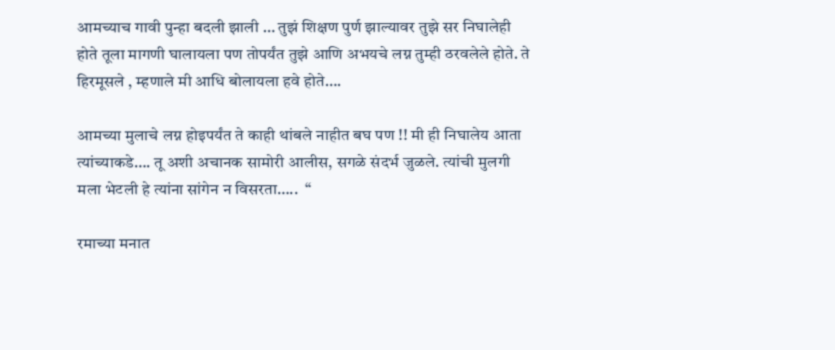आमच्याच गावी पुन्हा बदली झाली … तुझं शिक्षण पुर्ण झाल्यावर तुझे सर निघालेही होते तूला मागणी घालायला पण तोपर्यंत तुझे आणि अभयचे लग्न तुम्ही ठरवलेले होते. ते हिरमूसले , म्हणाले मी आधि बोलायला हवे होते….

आमच्या मुलाचे लग्न होइपर्यंत ते काही थांबले नाहीत बघ पण !! मी ही निघालेय आता त्यांच्याकडे…. तू अशी अचानक सामोरी आलीस, सगळे संदर्भ जुळले. त्यांची मुलगी मला भेटली हे त्यांना सांगेन न विसरता…..  “

रमाच्या मनात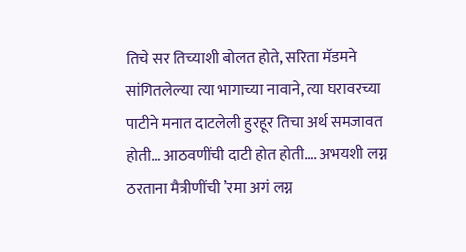तिचे सर तिच्याशी बोलत होते, सरिता मॅडमने सांगितलेल्या त्या भागाच्या नावाने, त्या घरावरच्या पाटीने मनात दाटलेली हुरहूर तिचा अर्थ समजावत होती… आठवणींची दाटी होत होती…. अभयशी लग्न ठरताना मैत्रीणींची ’रमा अगं लग्न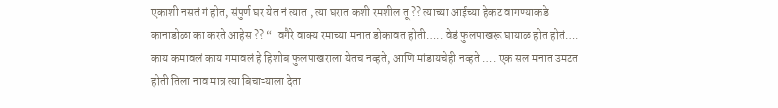एकाशी नसतं गं होत, संपुर्ण घर येत नं त्यात , त्या घरात कशी रमशील तू ?? त्याच्या आईच्या हेकट वागण्याकडे कानाडोळा का करते आहेस ?? “  वगैरे वाक्य रमाच्या मनात डोकावत होती….. वेडं फुलपाखरू घायाळ होत होतं…. काय कमावलं काय गमावलं हे हिशोब फुलपाखराला येतच नव्हते, आणि मांडायचेही नव्हते …. एक सल मनात उमटत होती तिला नाव मात्र त्या बिचाऱ्याला देता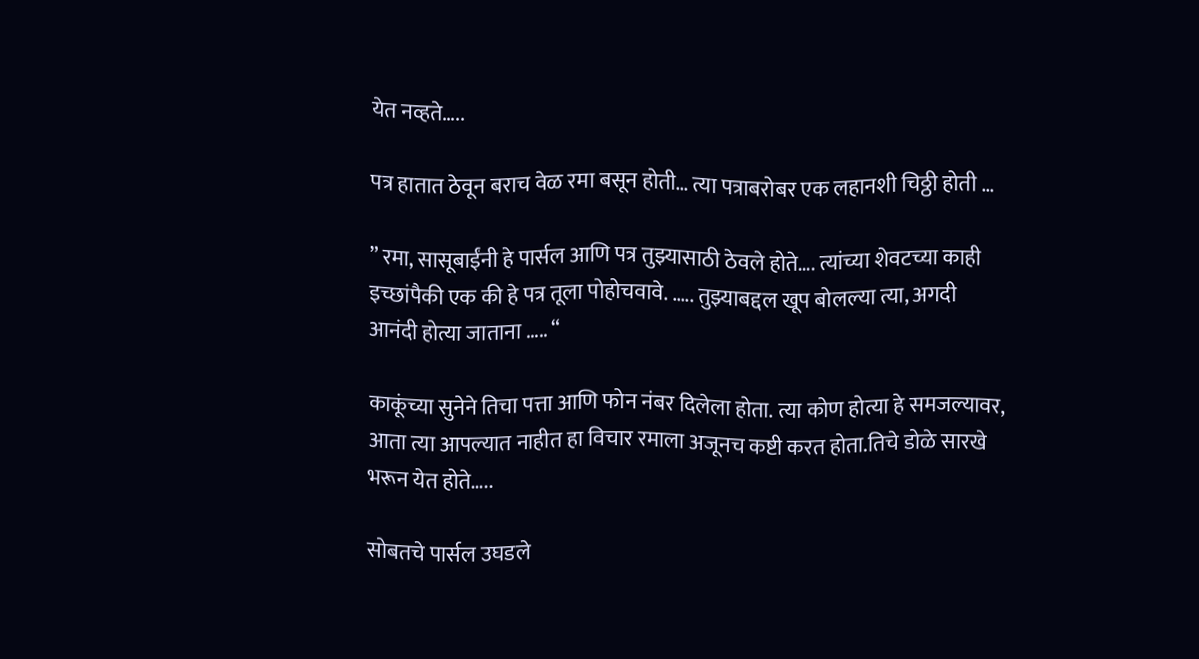येत नव्हते…..

पत्र हातात ठेवून बराच वेळ रमा बसून होती… त्या पत्राबरोबर एक लहानशी चिठ्ठी होती …

” रमा, सासूबाईंनी हे पार्सल आणि पत्र तुझ्यासाठी ठेवले होते…. त्यांच्या शेवटच्या काही इच्छांपैकी एक की हे पत्र तूला पोहोचवावे. ….. तुझ्याबद्दल खूप बोलल्या त्या, अगदी आनंदी होत्या जाताना ….. “

काकूंच्या सुनेने तिचा पत्ता आणि फोन नंबर दिलेला होता. त्या कोण होत्या हे समजल्यावर,  आता त्या आपल्यात नाहीत हा विचार रमाला अजूनच कष्टी करत होता.तिचे डोळे सारखे भरून येत होते…..

सोबतचे पार्सल उघडले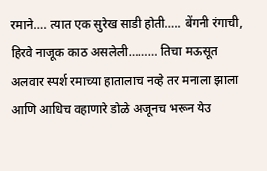रमाने…. त्यात एक सुरेख साडी होती….. बेंगनी रंगाची, हिरवे नाजूक काठ असलेली……… तिचा मऊसूत अलवार स्पर्श रमाच्या हातालाच नव्हे तर मनाला झाला आणि आधिच वहाणारे डोळे अजूनच भरून येउ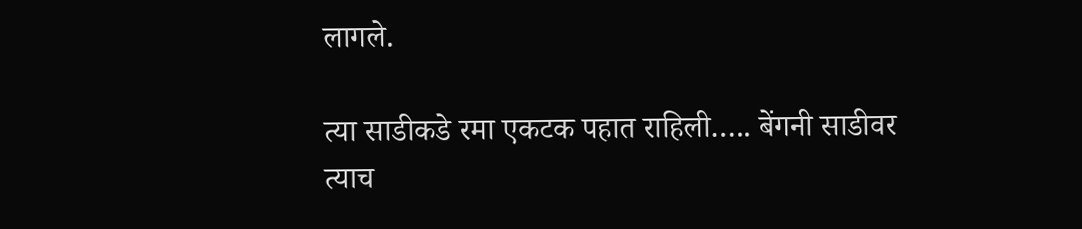लागले.

त्या साडीकडे रमा एकटक पहात राहिली….. बेंगनी साडीवर त्याच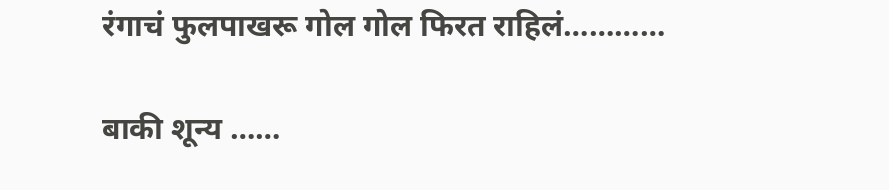रंगाचं फुलपाखरू गोल गोल फिरत राहिलं…………

बाकी शून्य ……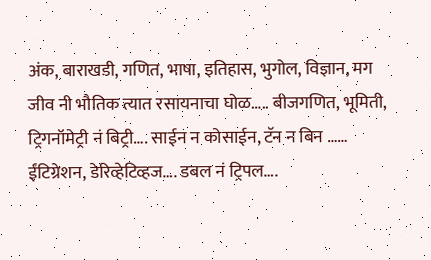अंक, बाराखडी, गणित, भाषा, इतिहास, भुगोल, विज्ञान, मग जीव नी भौतिक त्यात रसायनाचा घोळ….. बीजगणित, भूमिती, ट्रिगनॉमेट्री नं बिट्री…. साईन न कोसाईन, टॅन न बिन …… ईंटिग्रेशन, डेरिव्हेटिव्हज…. डबल नं ट्रिपल….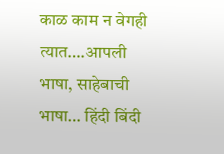काळ काम न वेगही त्यात….आपली भाषा, साहेबाची भाषा… हिंदी बिंदी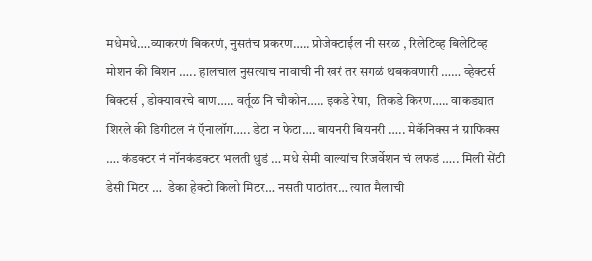मधेमधे….व्याकरणं बिकरणं, नुसतंच प्रकरण….. प्रोजेक्टाईल नी सरळ , रिलेटिव्ह बिलेटिव्ह मोशन की बिशन ….. हालचाल नुसत्याच नावाची नी खरं तर सगळं थबकवणारी …… व्हेक्टर्स बिक्टर्स , डोक्यावरचे बाण….. वर्तूळ नि चौकोन….. इकडे रेषा,  तिकडे किरण….. वाकड्यात शिरले की डिगीटल नं ऍनालॉग….. डेटा न फेटा…. बायनरी बियनरी ….. मेकॅनिक्स नं ग्राफिक्स …. कंडक्टर नं नॉनकंडक्टर भलती धुडं … मधे सेमी वाल्यांच रिजर्वेशन चं लफडं ….. मिली सेंटी डेसी मिटर …  डेका हेक्टो किलो मिटर… नसती पाठांतर… त्यात मैलाची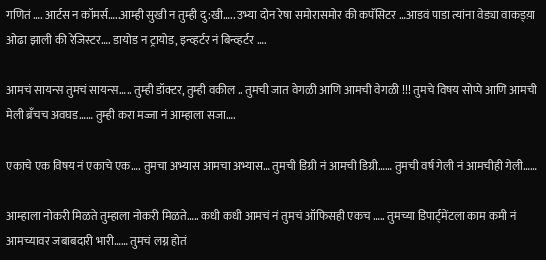गणितं …. आर्टस न कॉमर्स…..आम्ही सुखी न तुम्ही दु:खी….. उभ्या दोन रेषा समोरासमोर की कपॅसिटर …आडवं पाडा त्यांना वेड्या वाकड्य़ा ओढा झाली की रेजिस्टर…. डायोड न ट्रायोड, इन्व्हर्टर नं बिन्व्हर्टर ….

आमचं सायन्स तुमचं सायन्स….. तुम्ही डॉक्टर, तुम्ही वकील .. तुमची जात वेगळी आणि आमची वेगळी !!! तुमचे विषय सोप्पे आणि आमची मेली ब्रॅंचच अवघड…… तुम्ही करा मज्जा नं आम्हाला सजा….

एकाचे एक विषय नं एकाचे एक…. तुमचा अभ्यास आमचा अभ्यास… तुमची डिग्री नं आमची डिग्री…… तुमची वर्ष गेली नं आमचीही गेली……

आम्हाला नोकरी मिळते तुम्हाला नोकरी मिळते….. कधी कधी आमचं नं तुमचं ऑफिसही एकच ….. तुमच्या डिपार्ट्मेंटला काम कमी नं आमच्यावर जबाबदारी भारी…… तुमचं लग्न होतं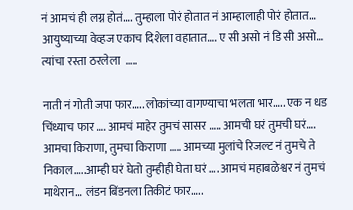नं आमचं ही लग्न होतं…. तुम्हाला पोरं होतात नं आम्हालाही पोरं होतात… आयुष्याच्या वेव्हज एकाच दिशेला वहातात…. ए सी असो नं डि सी असो… त्यांचा रस्ता ठरलेला  …..

नाती नं गोती जपा फार….. लोकांच्या वागण्याचा भलता भार….. एक न धड चिंध्याच फार …. आमचं माहेर तुमचं सासर ….. आमची घरं तुमची घरं…. आमचा किराणा, तुमचा किराणा ….. आमच्या मुलांचे रिजल्ट नं तुमचे ते निकाल…..आम्ही घरं घेतो तुम्हीही घेता घरं …. आमचं महाबळेश्वर नं तुमचं माथेरान… लंडन बिंडनला तिकीटं फार…..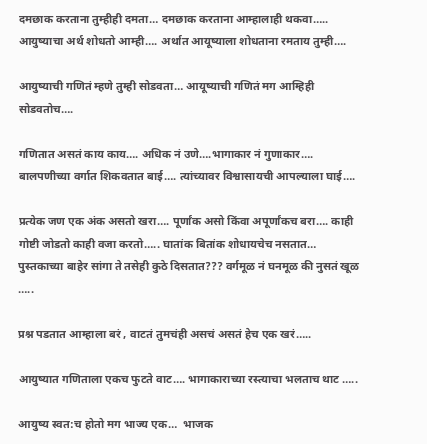दमछाक करताना तुम्हीही दमता… दमछाक करताना आम्हालाही थकवा….. आयुष्याचा अर्थ शोधतो आम्ही…. अर्थात आयूष्याला शोधताना रमताय तुम्ही….

आयुष्याची गणितं म्हणे तुम्ही सोडवता… आयूष्याची गणितं मग आम्हिही सोडवतोच….

गणितात असतं काय काय…. अधिक नं उणे….भागाकार नं गुणाकार…. बालपणीच्या वर्गात शिकवतात बाई…. त्यांच्यावर विश्वासायची आपल्याला घाई….

प्रत्येक जण एक अंक असतो खरा…. पूर्णांक असो किंवा अपूर्णांकच बरा…. काही गोष्टी जोडतो काही वजा करतो….. घातांक बितांक शोधायचेच नसतात… पुस्तकाच्या बाहेर सांगा ते तसेही कुठे दिसतात??? वर्गमूळ नं घनमूळ की नुसतं खूळ …..

प्रश्न पडतात आम्हाला बरं , वाटतं तुमचंही असचं असतं हेच एक खरं…..

आयुष्यात गणिताला एकच फुटते वाट…. भागाकाराच्या रस्त्याचा भलताच थाट …..

आयुष्य स्वत:च होतो मग भाज्य एक…  भाजक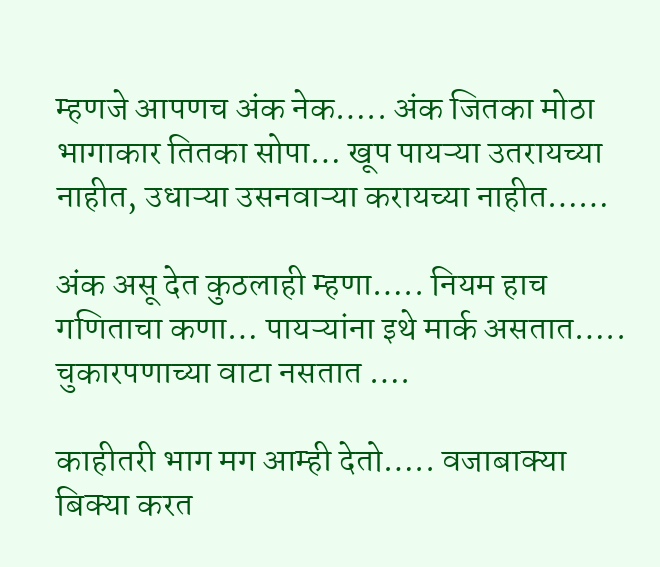म्हणजे आपणच अंक नेक….. अंक जितका मोठा भागाकार तितका सोपा… खूप पायऱ्या उतरायच्या नाहीत, उधाऱ्या उसनवाऱ्या करायच्या नाहीत……

अंक असू देत कुठलाही म्हणा….. नियम हाच गणिताचा कणा… पायऱ्यांना इथे मार्क असतात….. चुकारपणाच्या वाटा नसतात ….

काहीतरी भाग मग आम्ही देतो….. वजाबाक्या बिक्या करत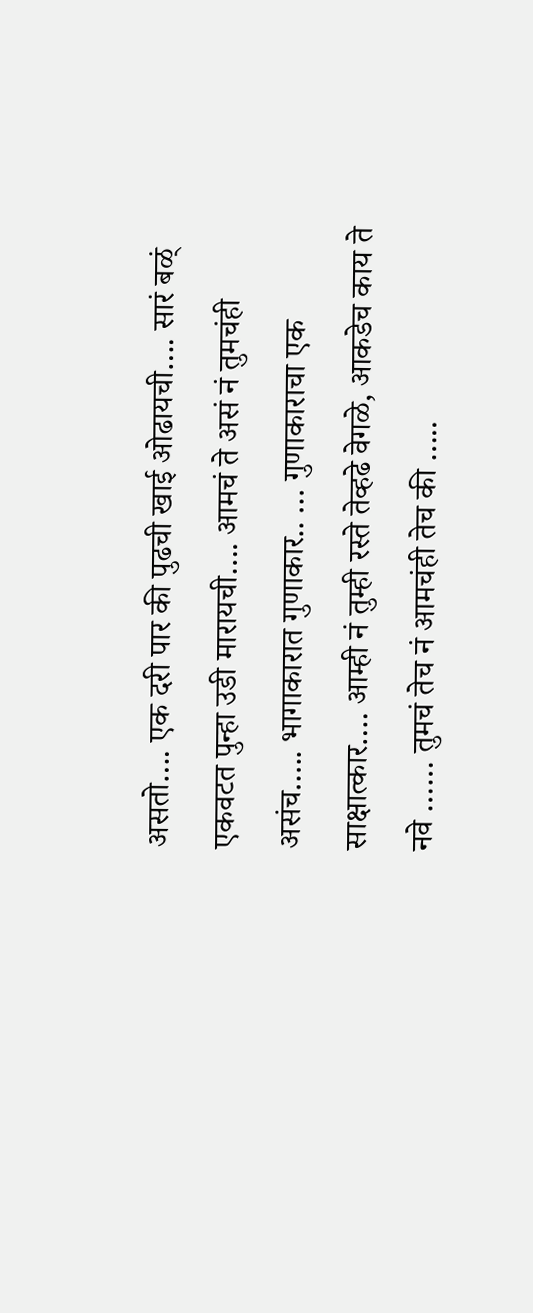असतो…. एक दरी पार की पुढची खाई ओढायची…. सारं बळ्ं एकवटत पुन्हा उडी मारायची…. आमचं ते असं नं तुमचंही असंच….. भागाकारात गुणाकार.. … गुणाकाराचा एक साक्षात्कार…. आम्ही नं तुम्ही रस्ते तेव्हढे वेगळे, आकडेच काय ते नवे …… तुमचं तेच नं आमचंही तेच की …..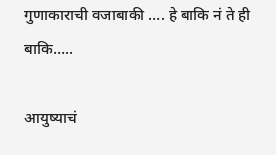गुणाकाराची वजाबाकी …. हे बाकि नं ते ही बाकि…..

आयुष्याचं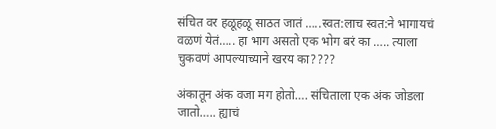संचित वर हळूहळू साठत जातं …..स्वत:लाच स्वत:ने भागायचं वळणं येतं….. हा भाग असतो एक भोग बरं का ….. त्याला चुकवणं आपल्याच्याने खरय का????

अंकातून अंक वजा मग होतो…. संचिताला एक अंक जोडला जातो….. ह्याचं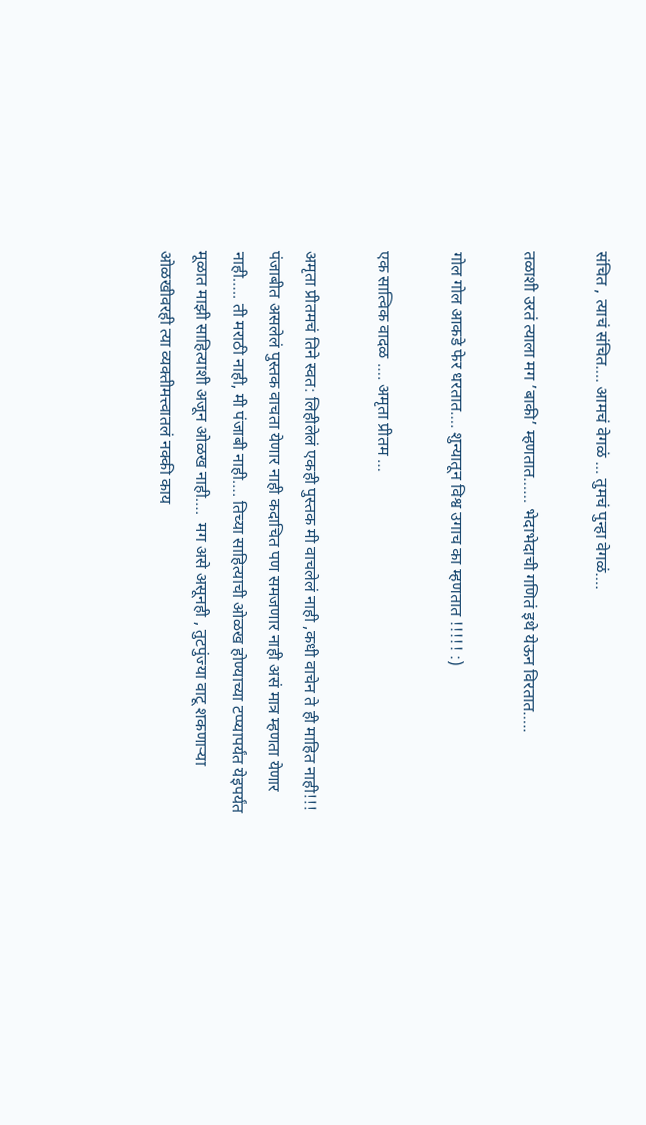संचित , त्याचं संचित…. आमचं वेगळं … तुमचं पुन्हा वेगळं….

तळाशी उरतं त्याला मग ’बाकी’ म्हणतात…… भेदाभेदाची गणितं इथे येऊन विरतात…..

गोल गोल आकडे फेर धरतात…. शुन्यातून विश्व उगाच का म्हणतात !!!!! :)

एक सात्विक वादळ …. अमृता प्रीतम …

अमृता प्रीतमचं तिने स्वत: लिहीलेलं एकही पुस्तक मी वाचलेलं नाही ,कधी वाचेन ते ही माहित नाही!!!  पंजाबीत असलेलं पुस्तक वाचता येणार नाही कदाचित पण समजणार नाही असं मात्र म्हणता येणार नाही….. ती मराठी नाही, मी पंजाबी नाही…. तिच्या साहित्याची ओळख होण्याच्या टप्प्यापर्यंत येइपर्यंत मूळात माझी साहित्याशी अजून ओळख नाही….  मग असे असूनही , तुटपुंज्या वाटू शकणाऱ्या ओळखीवरही त्या व्यक्तीमत्त्वातलं नक्की काय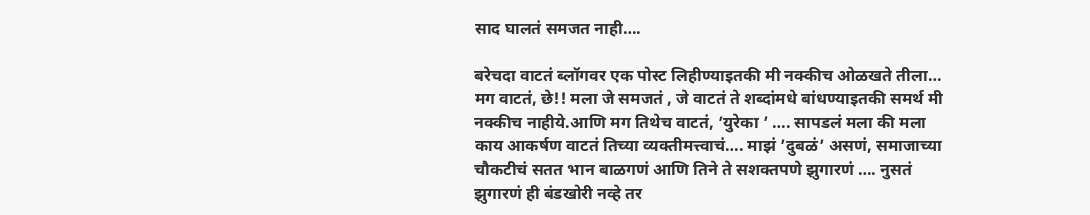साद घालतं समजत नाही….

बरेचदा वाटतं ब्लॉगवर एक पोस्ट लिहीण्याइतकी मी नक्कीच ओळखते तीला… मग वाटतं, छे!! मला जे समजतं , जे वाटतं ते शब्दांमधे बांधण्याइतकी समर्थ मी नक्कीच नाहीये.आणि मग तिथेच वाटतं, ’युरेका ’ …. सापडलं मला की मला काय आकर्षण वाटतं तिच्या व्यक्तीमत्त्वाचं…. माझं ’दुबळं’ असणं, समाजाच्या चौकटीचं सतत भान बाळगणं आणि तिने ते सशक्तपणे झुगारणं …. नुसतं झुगारणं ही बंडखोरी नव्हे तर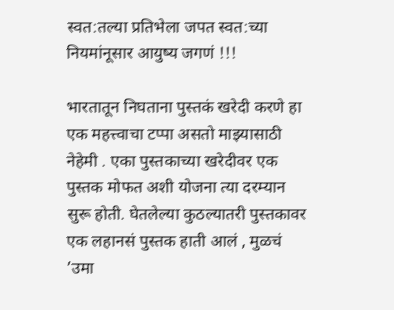स्वत:तल्या प्रतिभेला जपत स्वत:च्या नियमांनूसार आयुष्य जगणं !!!

भारतातून निघताना पुस्तकं खरेदी करणे हा एक महत्त्वाचा टप्पा असतो माझ्यासाठी नेहेमी . एका पुस्तकाच्या खरेदीवर एक पुस्तक मोफत अशी योजना त्या दरम्यान सुरू होती. घेतलेल्या कुठल्यातरी पुस्तकावर एक लहानसं पुस्तक हाती आलं , मुळचं ’उमा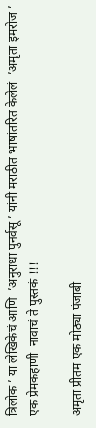त्रिलोक ’ या लेखिकेचं आणि  ’अनुराधा पुनर्वसू ’ यांनी मराठीत भाषांतरित केलेलं  ’अमृता इमरोज ’ एक प्रेमकहाणी  नावाचं ते पुस्तकं !!!

अमृता प्रीतम एक मोठ्या पंजाबी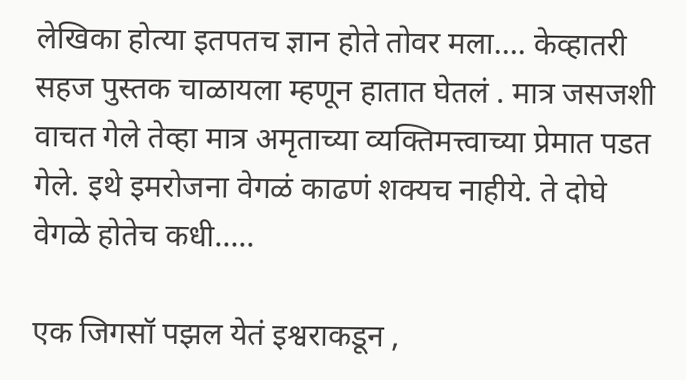लेखिका होत्या इतपतच ज्ञान होते तोवर मला…. केव्हातरी सहज पुस्तक चाळायला म्हणून हातात घेतलं . मात्र जसजशी वाचत गेले तेव्हा मात्र अमृताच्या व्यक्तिमत्त्वाच्या प्रेमात पडत गेले. इथे इमरोजना वेगळं काढणं शक्यच नाहीये. ते दोघे वेगळे होतेच कधी…..

एक जिगसॉ पझल येतं इश्वराकडून ,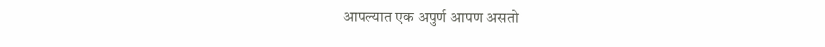आपल्यात एक अपुर्ण आपण असतो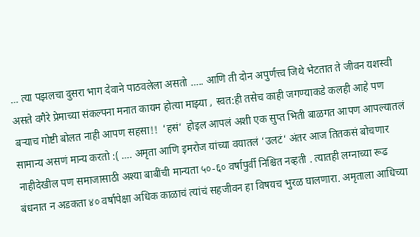… त्या पझलचा दुसरा भाग देवाने पाठवलेला असतो ….. आणि ती दोन अपुर्णत्त्व जिथे भेटतात ते जीवन यशस्वी असते वगैरे प्रेमाच्या संकल्पना मनात कायम होत्या माझ्या , स्वत:ही तसेच काही जगण्याकडे कलही आहे पण बऱ्याच गोष्टी बोलत नाही आपण सहसा!!  ’हसं’  होइल आपलं अशी एक सुप्त भिती बाळगत आपण आपल्यातलं सामान्य असणं मान्य करतो :( …. अमृता आणि इमरोज यांच्या वयातलं ’उलटं’ अंतर आज तितकसं बोचणार नाहीदेखील पण समाजासाठी अश्या बाबींची मान्यता ५०-६० वर्षापुर्वी निश्चित नव्हती . त्यातही लग्नाच्या रूढ बंधनात न अडकता ४० वर्षापेक्षा अधिक काळाचं त्यांचं सहजीवन हा विषयच भुरळ घालणारा. अमृताला आधिच्या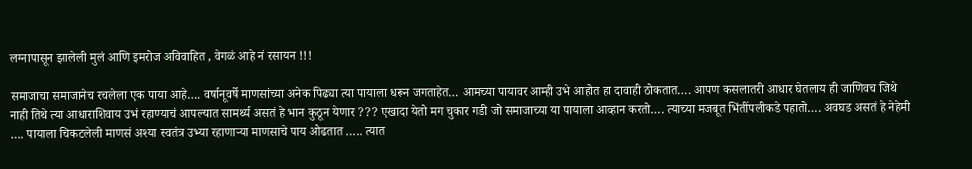लग्नापासून झालेली मुलं आणि इमरोज अविवाहित , वेगळं आहे नं रसायन !!!

समाजाचा समाजानेच रचलेला एक पाया आहे…. वर्षानूवर्षे माणसांच्या अनेक पिढ्या त्या पायाला धरून जगताहेत… आमच्या पायावर आम्ही उभे आहोत हा दावाही ठोकतात…. आपण कसलातरी आधार घेतलाय ही जाणिवच जिथे नाही तिथे त्या आधाराशिवाय उभं रहाण्याचं आपल्यात सामर्थ्य असतं हे भान कुठून येणार ??? एखादा येतो मग चुकार गडी जो समाजाच्या या पायाला आव्हान करतो…. त्याच्या मजबूत भिंतींपलीकडे पहातो…. अवघड असतं हे नेहेमी …. पायाला चिकटलेली माणसं अश्या स्वतंत्र उभ्या रहाणाऱ्या माणसाचे पाय ओढतात ….. त्यात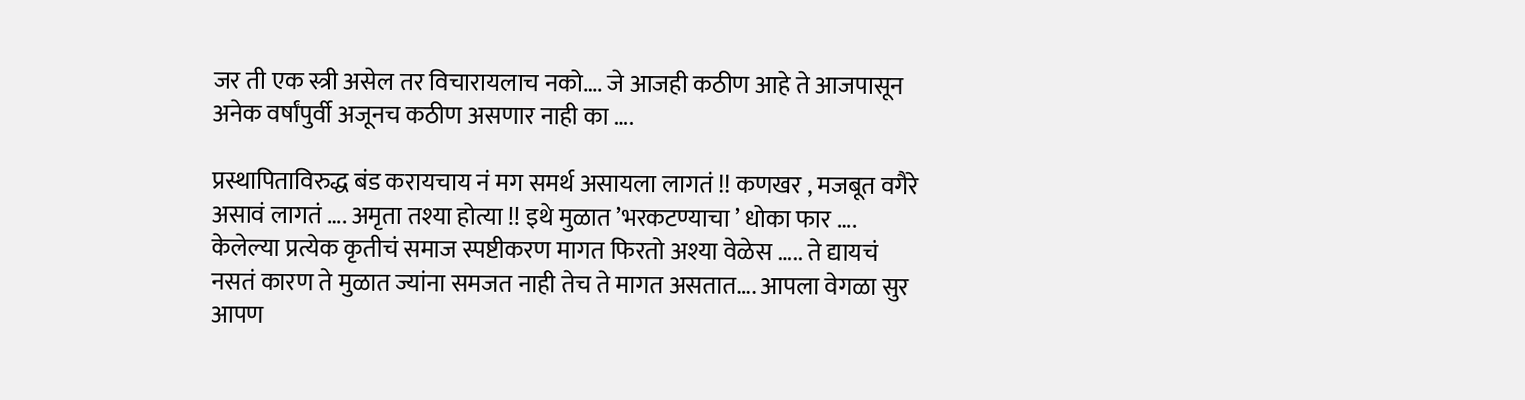जर ती एक स्त्री असेल तर विचारायलाच नको…. जे आजही कठीण आहे ते आजपासून अनेक वर्षांपुर्वी अजूनच कठीण असणार नाही का ….

प्रस्थापिताविरुद्ध बंड करायचाय नं मग समर्थ असायला लागतं !! कणखर , मजबूत वगैरे असावं लागतं …. अमृता तश्या होत्या !! इथे मुळात ’भरकटण्याचा ’ धोका फार …. केलेल्या प्रत्येक कृतीचं समाज स्पष्टीकरण मागत फिरतो अश्या वेळेस ….. ते द्यायचं नसतं कारण ते मुळात ज्यांना समजत नाही तेच ते मागत असतात…. आपला वेगळा सुर आपण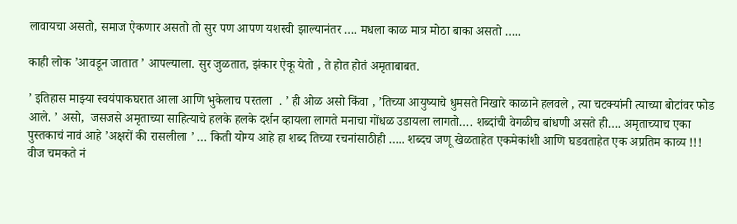लावायचा असतो, समाज ऐकणार असतो तो सुर पण आपण यशस्वी झाल्यानंतर …. मधला काळ मात्र मोठा बाका असतो …..

काही लोक ’आवडून जातात ’ आपल्याला. सुर जुळतात, झंकार ऐकू येतो , ते होत होतं अमृताबाबत.

’ इतिहास माझ्या स्वयंपाकघरात आला आणि भुकेलाच परतला  . ’ ही ओळ असो किंवा , ’तिच्या आयुष्याचे धुमसते निखारे काळाने हलवले , त्या चटक्यांनी त्याच्या बोटांवर फोड आले. ’ असो,  जसजसे अमृताच्या साहित्याचे हलके हलके दर्शन व्हायला लागते मनाचा गोंधळ उडायला लागतो…. शब्दांची वेगळीच बांधणी असते ही…. अमृताच्याच एका पुस्तकाचं नावं आहे ’अक्षरों की रासलीला ’ … किती योग्य आहे हा शब्द तिच्या रचनांसाठीही ….. शब्दच जणू खेळताहेत एकमेकांशी आणि घडवताहेत एक अप्रतिम काव्य !!! वीज चमकते नं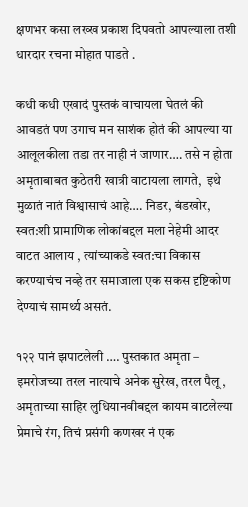क्षणभर कसा लख्ख प्रकाश दिपवतो आपल्याला तशी धारदार रचना मोहात पाडते .

कधी कधी एखादं पुस्तकं वाचायला घेतलं की आवडतं पण उगाच मन साशंक होतं की आपल्या या आलूलकीला तडा तर नाही नं जाणार…. तसे न होता अमृताबाबत कुठेतरी खात्री वाटायला लागते,  इथे मुळातं नातं विश्वासाचं आहे…. निडर, बंडखोर, स्वत:शी प्रामाणिक लोकांबद्दल मला नेहेमी आदर वाटत आलाय , त्यांच्याकडे स्वत:चा विकास करण्याचंच नव्हे तर समाजाला एक सकस दृष्टिकोण देण्याचं सामर्थ्य असतं.

१२२ पानं झपाटलेली …. पुस्तकात अमृता – इमरोजच्या तरल नात्याचे अनेक सुरेख, तरल पैलू , अमृताच्या साहिर लुधियानवीबद्दल कायम वाटलेल्या प्रेमाचे रंग, तिचं प्रसंगी कणखर नं एक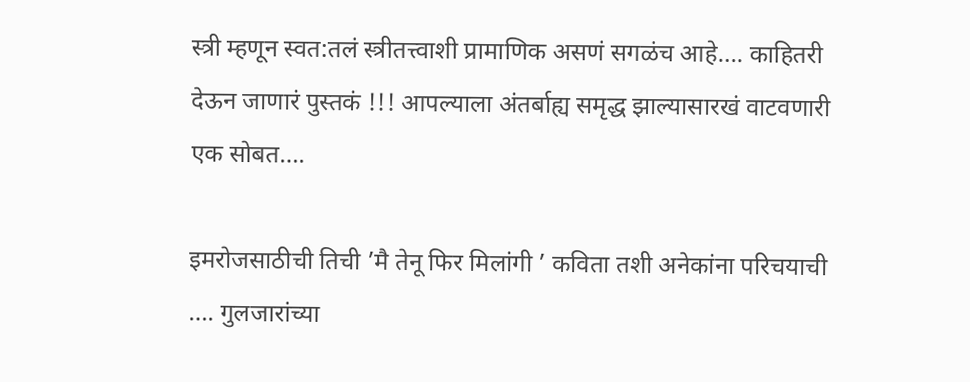स्त्री म्हणून स्वत:तलं स्त्रीतत्त्वाशी प्रामाणिक असणं सगळंच आहे…. काहितरी देऊन जाणारं पुस्तकं !!! आपल्याला अंतर्बाह्य समृद्ध झाल्यासारखं वाटवणारी एक सोबत….

इमरोजसाठीची तिची ’मै तेनू फिर मिलांगी ’ कविता तशी अनेकांना परिचयाची …. गुलजारांच्या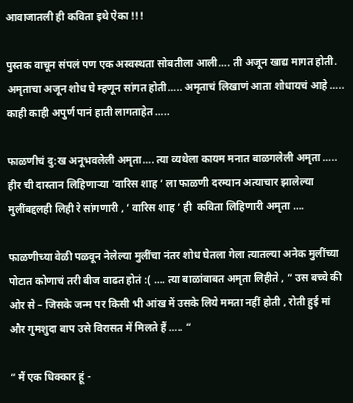आवाजातली ही कविता इथे ऐका !!!

पुस्तक वाचून संपलं पण एक अस्वस्थता सोबतीला आली…. ती अजून खाद्य मागत होती. अमृताचा अजून शोध घे म्हणून सांगत होती….. अमृताचं लिखाणं आता शोधायचं आहे ….. काही काही अपुर्ण पानं हाती लागताहेत …..

फाळणीचं दु:ख अनूभवलेली अमृता…. त्या व्यथेला कायम मनात बाळगलेली अमृता ….. हीर ची दास्तान लिहिणाऱ्या ’वारिस शाह ’ ला फाळणी दरम्यान अत्याचार झालेल्या मुलींबद्दलही लिही रे सांगणारी , ’ वारिस शाह ’ ही  कविता लिहिणारी अमृता ….

फाळणीच्या वेळी पळवून नेलेल्या मुलींचा नंतर शोध घेतला गेला त्यातल्या अनेक मुलींच्या पोटात कोणाचं तरी बीज वाढत होतं :( …. त्या बाळांबाबत अमृता लिहीते , ” उस बच्चे की ओर से – जिसके जन्म पर किसी भी आंख में उसके लिये ममता नहीं होती , रोती हुई मां और गुमशुदा बाप उसे विरासत में मिलते हैं ….. “

” मैं एक धिक्कार हूं -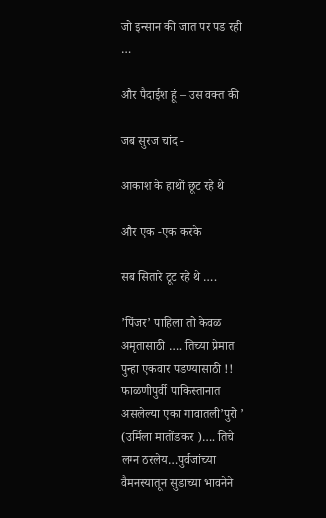जो इन्सान की जात पर पड रही …

और पैदाईश हूं – उस वक्त की

जब सुरज चांद -

आकाश के हाथों छूट रहे थे

और एक -एक करके

सब सितारे टूट रहे थे ….

’पिंजर’ पाहिला तो केवळ अमृतासाठी …. तिच्या प्रेमात पुन्हा एकवार पडण्यासाठी !!  फाळणीपुर्वी पाकिस्तानात असलेल्या एका गावातली’पुरो ’ (उर्मिला मातोंडकर )…. तिचे लग्न ठरलेय…पुर्वजांच्या वैमनस्यातून सुडाच्या भावनेने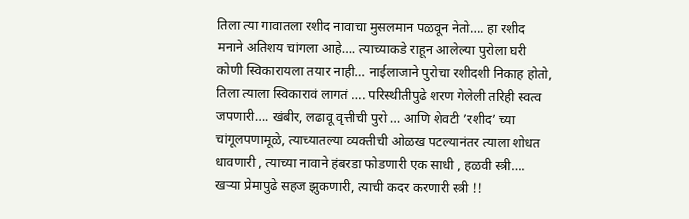तिला त्या गावातला रशीद नावाचा मुसलमान पळवून नेतो…. हा रशीद मनाने अतिशय चांगला आहे…. त्याच्याकडे राहून आलेल्या पुरोला घरी कोणी स्विकारायला तयार नाही… नाईलाजाने पुरोचा रशीदशी निकाह होतो, तिला त्याला स्विकारावं लागतं …. परिस्थीतीपुढे शरण गेलेली तरिही स्वत्व जपणारी…. खंबीर, लढावू वृत्तीची पुरो … आणि शेवटी ’रशीद’ च्या चांगूलपणामूळे, त्याच्यातल्या व्यक्तीची ओळख पटल्यानंतर त्याला शोधत धावणारी , त्याच्या नावाने हंबरडा फोडणारी एक साधी , हळवी स्त्री…. खऱ्या प्रेमापुढे सहज झुकणारी, त्याची कदर करणारी स्त्री !!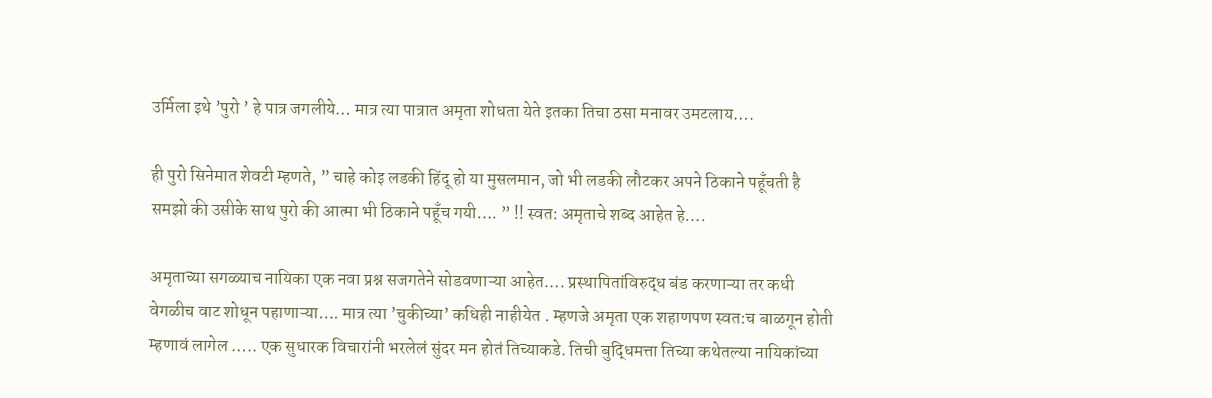उर्मिला इथे ’पुरो ’ हे पात्र जगलीये… मात्र त्या पात्रात अमृता शोधता येते इतका तिचा ठसा मनावर उमटलाय….

ही पुरो सिनेमात शेवटी म्हणते, ” चाहे कोइ लडकी हिंदू हो या मुसलमान, जो भी लडकी लौटकर अपने ठिकाने पहूँचती है समझो की उसीके साथ पुरो की आत्मा भी ठिकाने पहूँच गयी…. ” !! स्वत: अमृताचे शब्द आहेत हे….

अमृताच्या सगळ्याच नायिका एक नवा प्रश्न सजगतेने सोडवणाऱ्या आहेत…. प्रस्थापितांविरुद्ध बंड करणाऱ्या तर कधी वेगळीच वाट शोधून पहाणाऱ्या…. मात्र त्या ’चुकीच्या’ कधिही नाहीयेत . म्हणजे अमृता एक शहाणपण स्वत:च बाळगून होती म्हणावं लागेल ….. एक सुधारक विचारांनी भरलेलं सुंदर मन होतं तिच्याकडे. तिची बुद्धिमत्ता तिच्या कथेतल्या नायिकांच्या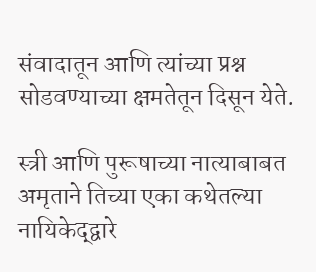संवादातून आणि त्यांच्या प्रश्न सोडवण्याच्या क्षमतेतून दिसून येते.

स्त्री आणि पुरूषाच्या नात्याबाबत अमृताने तिच्या एका कथेतल्या नायिकेद्द्वारे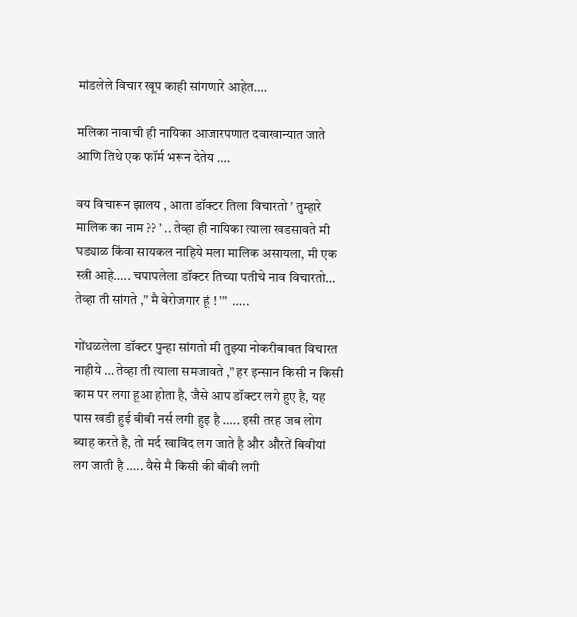मांडलेले विचार खूप काही सांगणारे आहेत….

मलिका नावाची ही नायिका आजारपणात दवाखान्यात जाते आणि तिथे एक फॉर्म भरून देतेय ….

वय विचारून झालय , आता डॉक्टर तिला विचारतो ’ तुम्हारे मालिक का नाम ?? ’ .. तेव्हा ही नायिका त्याला खडसावते मी घड्याळ किंवा सायकल नाहिये मला मालिक असायला, मी एक स्त्री आहे….. चपापलेला डॉक्टर तिच्या पतीचे नाव विचारतो…  तेव्हा ती सांगते ,” मै बेरोजगार हूं ! ’”  …..

गोंधळलेला डॉक्टर पुन्हा सांगतो मी तुझ्या नोकरीबाबत विचारत नाहीये … तेव्हा ती त्याला समजावते ,” हर इन्सान किसी न किसी काम पर लगा हूआ होता है, जैसे आप डॉक्टर लगे हुए है, यह पास खडी हुई बीबी नर्स लगी हुइ है ….. इसी तरह जब लोग ब्याह करते है, तो मर्द खाविंद लग जाते है और औरतें बिवीयां लग जाती है ….. वैसे मै किसी की बीवी लगी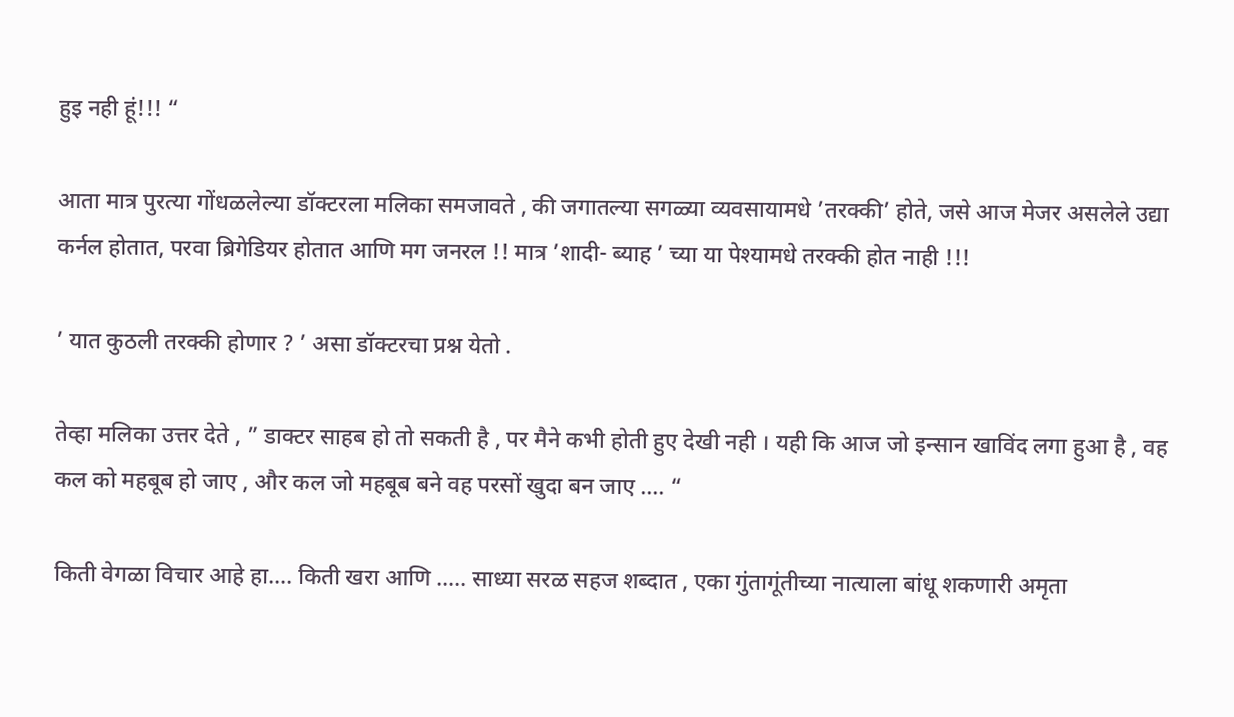हुइ नही हूं!!! “

आता मात्र पुरत्या गोंधळलेल्या डॉक्टरला मलिका समजावते , की जगातल्या सगळ्या व्यवसायामधे ’तरक्की’ होते, जसे आज मेजर असलेले उद्या कर्नल होतात, परवा ब्रिगेडियर होतात आणि मग जनरल !! मात्र ’शादी- ब्याह ’ च्या या पेश्यामधे तरक्की होत नाही !!!

’ यात कुठली तरक्की होणार ? ’ असा डॉक्टरचा प्रश्न येतो .

तेव्हा मलिका उत्तर देते , ” डाक्टर साहब हो तो सकती है , पर मैने कभी होती हुए देखी नही । यही कि आज जो इन्सान खाविंद लगा हुआ है , वह कल को महबूब हो जाए , और कल जो महबूब बने वह परसों खुदा बन जाए …. “

किती वेगळा विचार आहे हा…. किती खरा आणि ….. साध्या सरळ सहज शब्दात , एका गुंतागूंतीच्या नात्याला बांधू शकणारी अमृता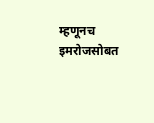म्हणूनच इमरोजसोबत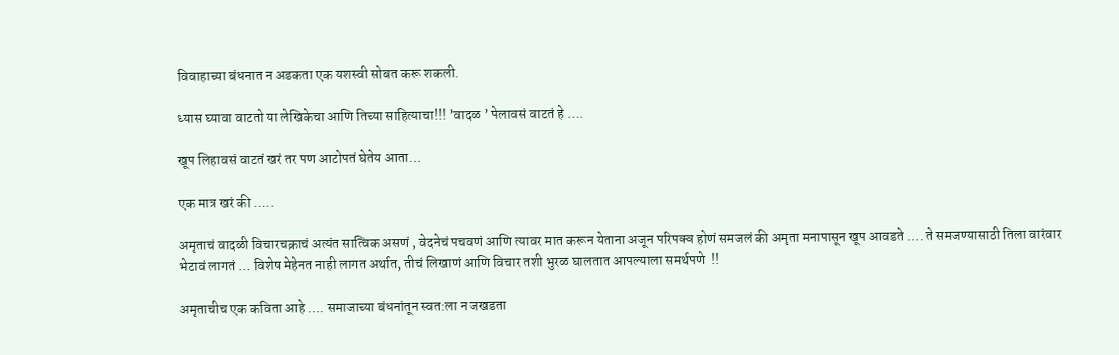विवाहाच्या बंधनात न अडकता एक यशस्वी सोबत करू शकली.

ध्यास घ्यावा वाटतो या लेखिकेचा आणि तिच्या साहित्याचा!!! ’वादळ ’ पेलावसं वाटतं हे ….

खूप लिहावसं वाटतं खरं तर पण आटोपतं घेतेय आता…

एक मात्र खरं की …..

अमृताचं वादळी विचारचक्राचं अत्यंत सात्विक असणं , वेदनेचं पचवणं आणि त्यावर मात करून येताना अजून परिपक्व होणं समजलं की अमृता मनापासून खूप आवडते …. ते समजण्यासाठी तिला वारंवार भेटावं लागतं … विशेष मेहेनत नाही लागत अर्थात, तीचं लिखाणं आणि विचार तशी भुरळ घालतात आपल्याला समर्थपणे  !!

अमृताचीच एक कविता आहे …. समाजाच्या बंधनांतून स्वत:ला न जखडता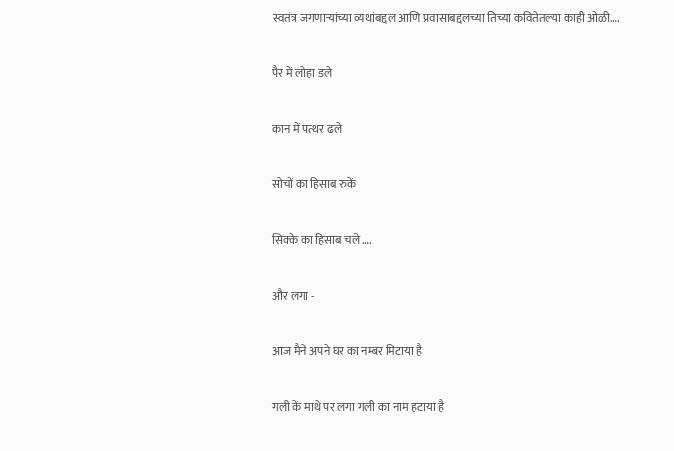स्वतंत्र जगणाऱ्यांच्या व्यथांबद्दल आणि प्रवासाबद्दलच्या तिच्या कवितेतल्या काही ओळी….

पैर में लोहा डले

कान में पत्थर ढले

सोचों का हिसाब रुकें

सिक्के का हिसाब चले ….

और लगा -

आज मैने अपने घर का नम्बर मिटाया है

गली कें माथे पर लगा गली का नाम हटाया है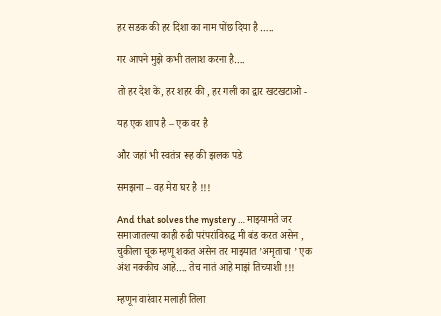हर सडक की हर दिशा का नाम पोंछ दिया है …..

गर आपने मुझे कभी तलाश करना है….

तो हर देश के, हर शहर की , हर गली का द्वार खटखटाओ -

यह एक शाप है – एक वर है

और जहां भी स्वतंत्र रूह की झलक पडे

समझना – वह मेरा घर है !!!

And that solves the mystery … माझ्यामते जर समाजातल्या काही रुढी परंपरांविरुद्ध मी बंड करत असेन , चुकीला चूक म्हणू शकत असेन तर माझ्यात ’अमृताचा ’ एक अंश नक्कीच आहे…. तेच नातं आहे माझं तिच्याशी !!!

म्हणून वारंवार मलाही तिला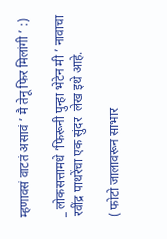म्हणावसं वाटतं असावं ’ मै तेनू फिर मिलांगी ’ :)

_ लोकसत्तामधे ’फिरूनी पुन्हा भेटेन मी ’ नावाचा रवींद्र पाथरेंचा एक सुंदर  लेख इथे आहे.

( फोटो जालावरून साभार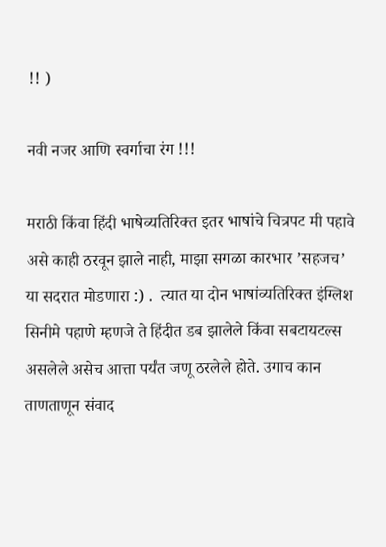!! )

नवी नजर आणि स्वर्गाचा रंग !!!

मराठी किंवा हिंदी भाषेव्यतिरिक्त इतर भाषांचे चित्रपट मी पहावे असे काही ठरवून झाले नाही, माझा सगळा कारभार ’सहजच’ या सदरात मोडणारा :) .  त्यात या दोन भाषांव्यतिरिक्त इंग्लिश सिनीमे पहाणे म्हणजे ते हिंदीत डब झालेले किंवा सबटायटल्स असलेले असेच आत्ता पर्यंत जणू ठरलेले होते. उगाच कान ताणताणून संवाद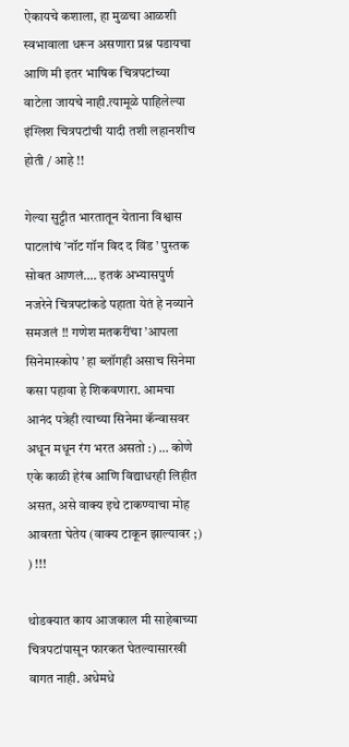ऐकायचे कशाला, हा मुळचा आळशी स्वभावाला धरून असणारा प्रश्न पडायचा आणि मी इतर भाषिक चित्रपटांच्या वाटेला जायचे नाही.त्यामूळे पाहिलेल्या इंग्लिश चित्रपटांची यादी तशी लहानशीच होती / आहे !!

गेल्या सुट्टीत भारतातून येताना विश्वास पाटलांचं ’नॉट गॉन विद द विंड ’ पुस्तक सोबत आणलं…. इतकं अभ्यासपुर्ण नजरेने चित्रपटांकडे पहाता येतं हे नव्याने समजलं !! गणेश मतकरींचा ’आपला सिनेमास्कोप ’ हा ब्लॉगही असाच सिनेमा कसा पहावा हे शिकवणारा. आमचा आनंद पत्रेही त्याच्या सिनेमा कॅन्वासवर अधून मधून रंग भरत असतो :) … कोणे एके काळी हेरंब आणि विद्याधरही लिहीत असत, असे वाक्य इथे टाकण्याचा मोह आवरता घेतेय (वाक्य टाकून झाल्यावर ;) ) !!!

थोडक्यात काय आजकाल मी साहेबाच्या चित्रपटांपासून फारकत घेतल्यासारखी वागत नाही. अधेमधे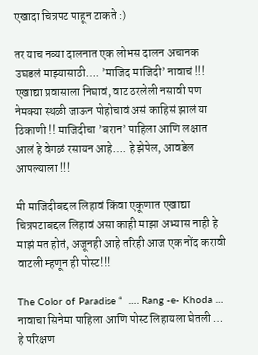एखादा चित्रपट पाहून टाकते :)

तर याच नव्या दालनात एक लोभस दालन अचानक उघडलं माझ्यासाठी…. ’माजिद माजिदी’ नावाचं !!! एखाद्या प्रवासाला निघावं, वाट ठरलेली नसावी पण नेमक्या स्थळी जाऊन पोहोचावं असं काहिसं झालं या ठिकाणी !! माजिदीचा ’बरान’ पाहिला आणि लक्षात आलं हे वेगळं रसायन आहे…. हे झेपेल, आवडेल आपल्याला !!!

मी माजिदीबद्दल लिहावं किंवा एकूणात एखाद्या चित्रपटाबद्दल लिहावं असा काही माझा अभ्यास नाही हे माझं मत होतं, अजूनही आहे तरिही आज एक नोंद करावी वाटली म्हणून ही पोस्ट!!!

The Color of Paradise “  …. Rang -e- Khoda … नावाचा सिनेमा पाहिला आणि पोस्ट लिहायला घेतली … हे परिक्षण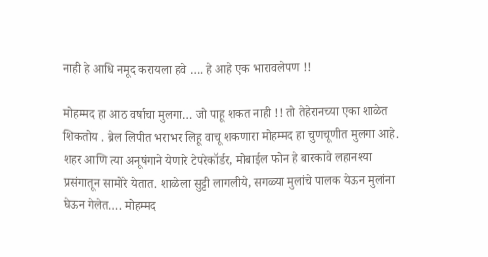नाही हे आधि नमूद करायला हवे …. हे आहे एक भारावलेपण !!

मोहम्मद हा आठ वर्षाचा मुलगा… जो पाहू शकत नाही !! तो तेहेरानच्या एका शाळेत शिकतोय . ब्रेल लिपीत भराभर लिहू वाचू शकणारा मोहम्मद हा चुणचूणीत मुलगा आहे. शहर आणि त्या अनूषंगाने येणारे टेपरेकॉर्डर, मोबाईल फोन हे बारकावे लहानश्या प्रसंगातून सामोरे येतात. शाळेला सुट्टी लागलीये, सगळ्या मुलांचे पालक येऊन मुलांना घेऊन गेलेत…. मोहम्मद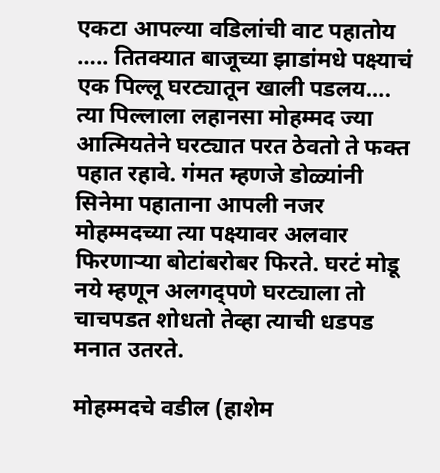एकटा आपल्या वडिलांची वाट पहातोय ….. तितक्यात बाजूच्या झाडांमधे पक्ष्याचं एक पिल्लू घरट्यातून खाली पडलय…. त्या पिल्लाला लहानसा मोहम्मद ज्या आत्मियतेने घरट्यात परत ठेवतो ते फक्त पहात रहावे. गंमत म्हणजे डोळ्यांनी सिनेमा पहाताना आपली नजर मोहम्मदच्या त्या पक्ष्यावर अलवार फिरणाऱ्या बोटांबरोबर फिरते. घरटं मोडू नये म्हणून अलगद्पणे घरट्याला तो चाचपडत शोधतो तेव्हा त्याची धडपड मनात उतरते.

मोहम्मदचे वडील (हाशेम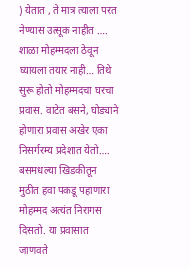) येतात , ते मात्र त्याला परत नेण्यास उत्सूक नाहीत …. शाळा मोहम्मदला ठेवून घ्यायला तयार नाही… तिथे सुरू होतो मोहम्मदचा घरचा प्रवास. वाटेत बसने, घोड्याने होणारा प्रवास अखेर एका निसर्गरम्य प्रदेशात येतो…. बसमधल्या खिडकीतून मुठीत हवा पकडू पहाणारा मोहम्मद अत्यंत निरागस दिसतो. या प्रवासात जाणवते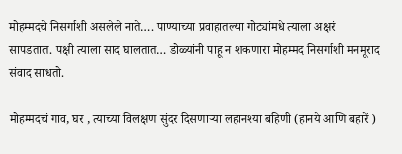मोहम्मदचे निसर्गाशी असलेले नाते…. पाण्याच्या प्रवाहातल्या गोट्यांमधे त्याला अक्षरं सापडतात. पक्षी त्याला साद घालतात… डोळ्यांनी पाहू न शकणारा मोहम्मद निसर्गाशी मनमूराद संवाद साधतो.

मोहम्मदचं गाव, घर , त्याच्या विलक्षण सुंदर दिसणाऱ्या लहानश्या बहिणी (हानये आणि बहारें )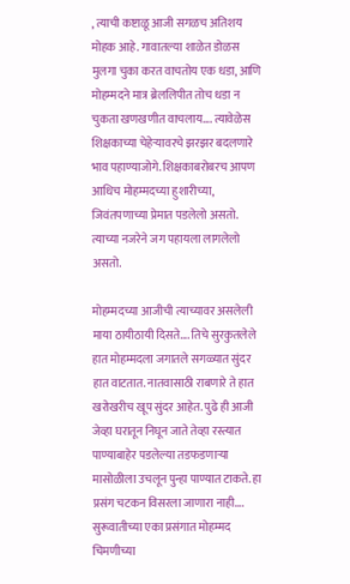, त्याची कष्टाळू आजी सगळच अतिशय मोहक आहे. गावातल्या शाळेत डोळस मुलगा चुका करत वाचतोय एक धडा, आणि मोहम्मदने मात्र ब्रेललिपीत तोच धडा न चुकता खणखणीत वाचलाय…. त्यावेळेस शिक्षकाच्या चेहेऱ्यावरचे झरझर बदलणारे भाव पहाण्याजोगे. शिक्षकाबरोबरच आपण आधिच मोहम्मदच्या हुशारीच्या, जिवंतपणाच्या प्रेमात पडलेलो असतो. त्याच्या नजरेने जग पहायला लागलेलो असतो.

मोहम्मदच्या आजीची त्याच्यावर असलेली माया ठायीठायी दिसते…. तिचे सुरकुतलेले हात मोहम्मदला जगातले सगळ्यात सुंदर हात वाटतात. नातवासाठी राबणारे ते हात खरोखरीच खूप सुंदर आहेत. पुढे ही आजी जेव्हा घरातून निघून जाते तेव्हा रस्त्यात पाण्याबाहेर पडलेल्या तडफडणाऱ्या मासोळीला उचलून पुन्हा पाण्यात टाकते. हा प्रसंग चटकन विसरला जाणारा नाही…. सुरूवातीच्या एका प्रसंगात मोहम्मद चिमणीच्या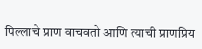पिल्लाचे प्राण वाचवतो आणि त्याची प्राणप्रिय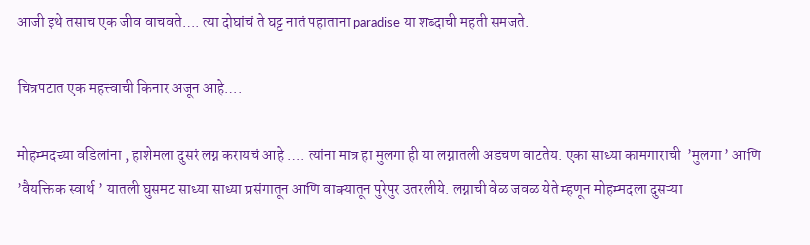आजी इथे तसाच एक जीव वाचवते…. त्या दोघांचं ते घट्ट नातं पहाताना paradise या शब्दाची महती समजते.

चित्रपटात एक महत्त्वाची किनार अजून आहे….

मोहम्मदच्या वडिलांना , हाशेमला दुसरं लग्न करायचं आहे …. त्यांना मात्र हा मुलगा ही या लग्नातली अडचण वाटतेय. एका साध्या कामगाराची  ’मुलगा ’ आणि  ’वैयक्तिक स्वार्थ ’ यातली घुसमट साध्या साध्या प्रसंगातून आणि वाक्यातून पुरेपुर उतरलीये. लग्नाची वेळ जवळ येते म्हणून मोहम्मदला दुसऱ्या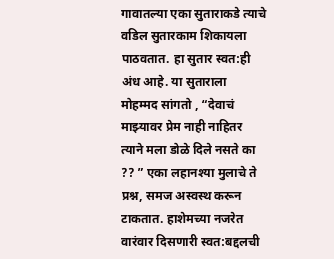गावातल्या एका सुताराकडे त्याचे वडिल सुतारकाम शिकायला पाठवतात. हा सुतार स्वत:ही अंध आहे. या सुताराला मोहम्मद सांगतो , “देवाचं माझ्यावर प्रेम नाही नाहितर त्याने मला डोळे दिले नसते का ?? ” एका लहानश्या मुलाचे ते प्रश्न, समज अस्वस्थ करून टाकतात. हाशेमच्या नजरेत वारंवार दिसणारी स्वत:बद्दलची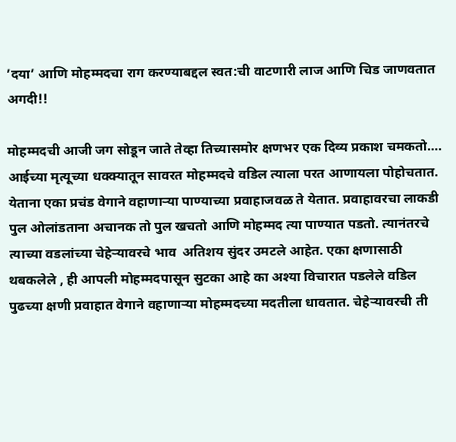’दया’ आणि मोहम्मदचा राग करण्याबद्दल स्वत:ची वाटणारी लाज आणि चिड जाणवतात अगदी!!

मोहम्मदची आजी जग सोडून जाते तेव्हा तिच्यासमोर क्षणभर एक दिव्य प्रकाश चमकतो…. आईच्या मृत्यूच्या धक्क्यातून सावरत मोहम्मदचे वडिल त्याला परत आणायला पोहोचतात. येताना एका प्रचंड वेगाने वहाणाऱ्या पाण्याच्या प्रवाहाजवळ ते येतात. प्रवाहावरचा लाकडी पुल ओलांडताना अचानक तो पुल खचतो आणि मोहम्मद त्या पाण्यात पडतो. त्यानंतरचे त्याच्या वडलांच्या चेहेऱ्यावरचे भाव  अतिशय सुंदर उमटले आहेत. एका क्षणासाठी थबकलेले , ही आपली मोहम्मदपासून सुटका आहे का अश्या विचारात पडलेले वडिल पुढच्या क्षणी प्रवाहात वेगाने वहाणाऱ्या मोहम्मदच्या मदतीला धावतात. चेहेऱ्यावरची ती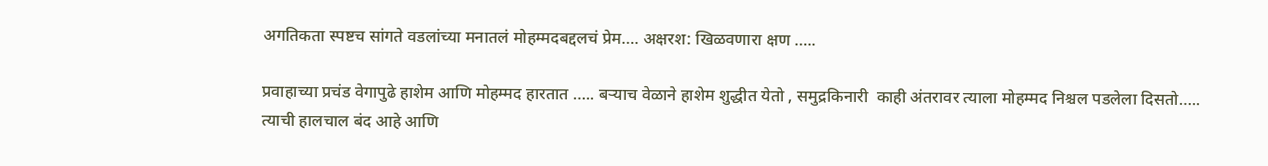अगतिकता स्पष्टच सांगते वडलांच्या मनातलं मोहम्मदबद्दलचं प्रेम…. अक्षरश: खिळवणारा क्षण …..

प्रवाहाच्या प्रचंड वेगापुढे हाशेम आणि मोहम्मद हारतात ….. बऱ्याच वेळाने हाशेम शुद्धीत येतो , समुद्रकिनारी  काही अंतरावर त्याला मोहम्मद निश्चल पडलेला दिसतो….. त्याची हालचाल बंद आहे आणि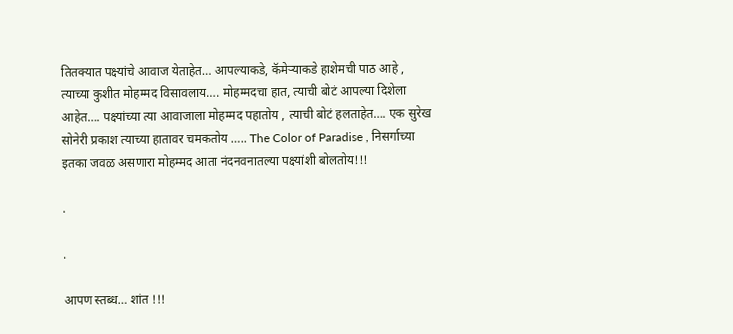तितक्यात पक्ष्यांचे आवाज येताहेत… आपल्याकडे, कॅमेऱ्याकडे हाशेमची पाठ आहे , त्याच्या कुशीत मोहम्मद विसावलाय…. मोहम्मदचा हात, त्याची बोटं आपल्या दिशेला आहेत…. पक्ष्यांच्या त्या आवाजाला मोहम्मद पहातोय , त्याची बोटं हलताहेत…. एक सुरेख सोनेरी प्रकाश त्याच्या हातावर चमकतोय ….. The Color of Paradise , निसर्गाच्या इतका जवळ असणारा मोहम्मद आता नंदनवनातल्या पक्ष्यांशी बोलतोय!!!

.

.

आपण स्तब्ध… शांत !!!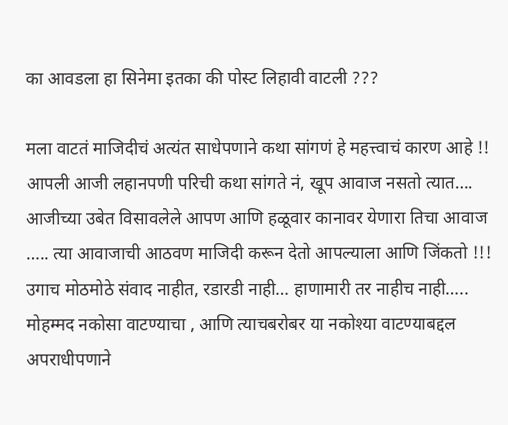का आवडला हा सिनेमा इतका की पोस्ट लिहावी वाटली ???

मला वाटतं माजिदीचं अत्यंत साधेपणाने कथा सांगणं हे महत्त्वाचं कारण आहे !! आपली आजी लहानपणी परिची कथा सांगते नं, खूप आवाज नसतो त्यात…. आजीच्या उबेत विसावलेले आपण आणि हळूवार कानावर येणारा तिचा आवाज ….. त्या आवाजाची आठवण माजिदी करून देतो आपल्याला आणि जिंकतो !!! उगाच मोठमोठे संवाद नाहीत, रडारडी नाही… हाणामारी तर नाहीच नाही….. मोहम्मद नकोसा वाटण्याचा , आणि त्याचबरोबर या नकोश्या वाटण्याबद्दल अपराधीपणाने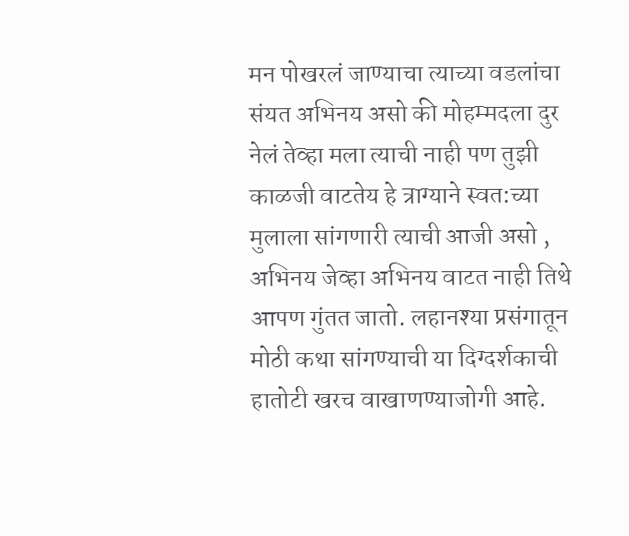मन पोखरलं जाण्याचा त्याच्या वडलांचा संयत अभिनय असो की मोहम्मदला दुर नेलं तेव्हा मला त्याची नाही पण तुझी काळजी वाटतेय हे त्राग्याने स्वत:च्या मुलाला सांगणारी त्याची आजी असो , अभिनय जेव्हा अभिनय वाटत नाही तिथे आपण गुंतत जातो. लहानश्या प्रसंगातून मोठी कथा सांगण्याची या दिग्दर्शकाची हातोटी खरच वाखाणण्याजोगी आहे.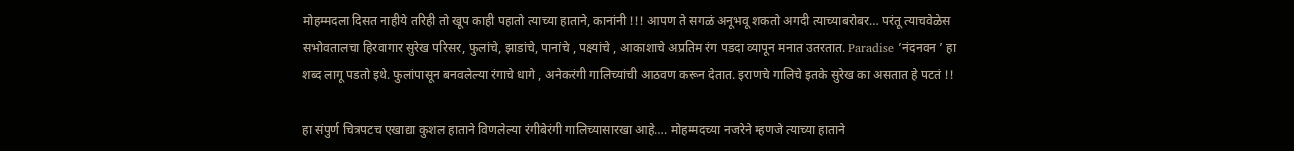मोहम्मदला दिसत नाहीये तरिही तो खूप काही पहातो त्याच्या हाताने, कानांनी !!! आपण ते सगळं अनूभवू शकतो अगदी त्याच्याबरोबर… परंतू त्याचवेळेस सभोवतालचा हिरवागार सुरेख परिसर, फुलांचे, झाडांचे, पानांचे , पक्ष्यांचे , आकाशाचे अप्रतिम रंग पडदा व्यापून मनात उतरतात. Paradise ’नंदनवन ’ हा शब्द लागू पडतो इथे. फुलांपासून बनवलेल्या रंगाचे धागे , अनेकरंगी गालिच्यांची आठवण करून देतात. इराणचे गालिचे इतके सुरेख का असतात हे पटतं !!

हा संपुर्ण चित्रपटच एखाद्या कुशल हाताने विणलेल्या रंगीबेरंगी गालिच्यासारखा आहे…. मोहम्मदच्या नजरेने म्हणजे त्याच्या हाताने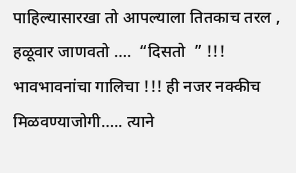पाहिल्यासारखा तो आपल्याला तितकाच तरल , हळूवार जाणवतो ….  “दिसतो  ” !!!  भावभावनांचा गालिचा !!! ही नजर नक्कीच मिळवण्याजोगी….. त्याने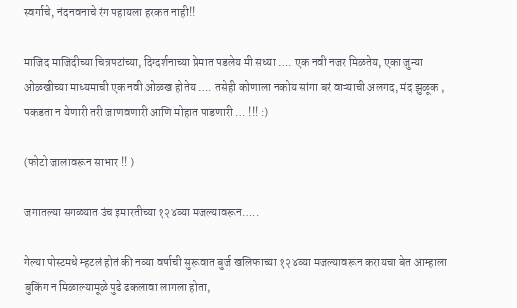स्वर्गाचे, नंदनवनाचे रंग पहायला हरकत नाही!!

माजिद माजिदीच्या चित्रपटांच्या, दिग्दर्शनाच्या प्रेमात पडलेय मी सध्या …. एक नवी नजर मिळतेय, एका जुन्या ओळखीच्या माध्यमाची एक नवी ओळख होतेय …. तसेही कोणाला नकोय सांगा बरं वाऱ्याची अलगद, मंद झुळूक , पकडता न येणारी तरी जाणवणारी आणि मोहात पाडणारी … !!! :)

(फोटो जालावरून साभार !! )

जगातल्या सगळ्यात उंच इमारतीच्या १२४व्या मजल्यावरून…..

गेल्या पोस्टमधे म्हटलं होतं की नव्या वर्षाची सुरूवात बुर्ज खलिफाच्या १२४व्या मजल्यावरून करायचा बेत आम्हाला बुकिंग न मिळाल्यामूळे पुढे ढकलावा लागला होता,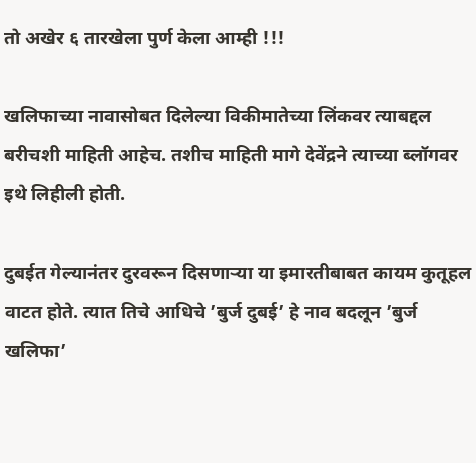तो अखेर ६ तारखेला पुर्ण केला आम्ही !!!

खलिफाच्या नावासोबत दिलेल्या विकीमातेच्या लिंकवर त्याबद्दल बरीचशी माहिती आहेच. तशीच माहिती मागे देवेंद्रने त्याच्या ब्लॉगवर इथे लिहीली होती.

दुबईत गेल्यानंतर दुरवरून दिसणाऱ्या या इमारतीबाबत कायम कुतूहल वाटत होते. त्यात तिचे आधिचे ’बुर्ज दुबई’ हे नाव बदलून ’बुर्ज खलिफा’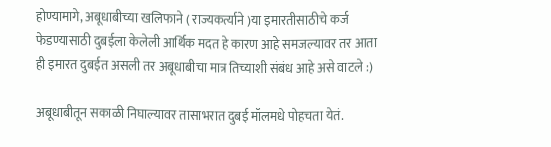होण्यामागे, अबूधाबीच्या खलिफाने ( राज्यकर्त्याने )या इमारतीसाठीचे कर्ज फेडण्यासाठी दुबईला केलेली आर्थिक मदत हे कारण आहे समजल्यावर तर आता ही इमारत दुबईत असली तर अबूधाबीचा मात्र तिच्याशी संबंध आहे असे वाटले :)

अबूधाबीतून सकाळी निघाल्यावर तासाभरात दुबई मॉलमधे पोहचता येतं.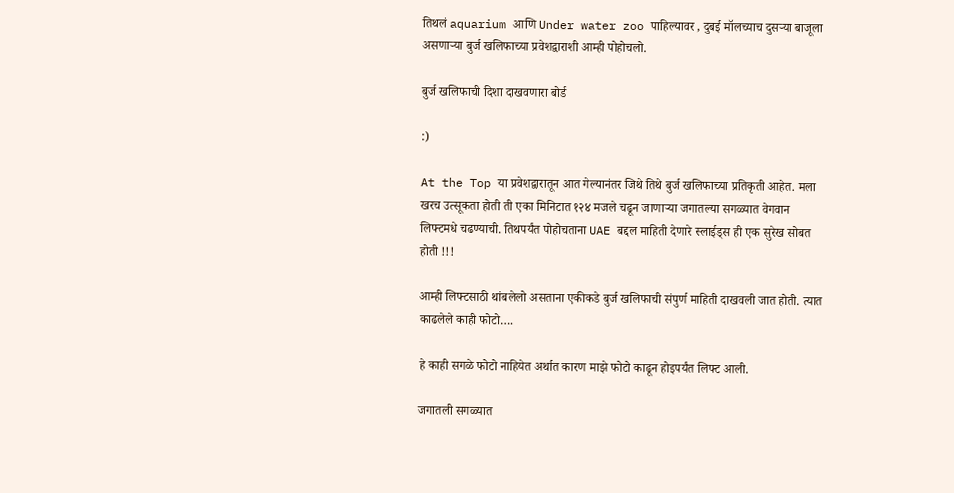तिथलं aquarium आणि Under water zoo पाहिल्यावर , दुबई मॉलच्याच दुसऱ्या बाजूला असणाऱ्या बुर्ज खलिफाच्या प्रवेशद्वाराशी आम्ही पोहोचलो.

बुर्ज खलिफाची दिशा दाखवणारा बोर्ड

:)

At the Top या प्रवेशद्वारातून आत गेल्यानंतर जिथे तिथे बुर्ज खलिफाच्या प्रतिकृती आहेत. मला खरच उत्सूकता होती ती एका मिनिटात १२४ मजले चढून जाणाऱ्या जगातल्या सगळ्यात वेगवान लिफ्टमधे चढण्याची. तिथपर्यंत पोहोचताना UAE बद्दल माहिती देणारे स्लाईड्स ही एक सुरेख सोबत होती !!!

आम्ही लिफ्टसाठी थांबलेलो असताना एकीकडे बुर्ज खलिफाची संपुर्ण माहिती दाखवली जात होती. त्यात काढलेले काही फोटो….

हे काही सगळे फोटो नाहियेत अर्थात कारण माझे फोटो काढून होइपर्यंत लिफ्ट आली.

जगातली सगळ्यात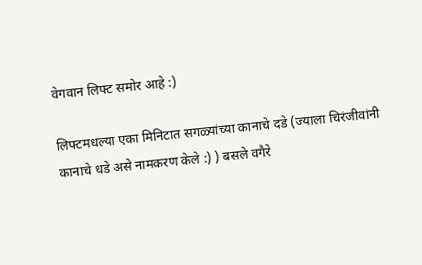वेगवान लिफ्ट समोर आहे :)

लिफ्टमधल्या एका मिनिटात सगळ्यांच्या कानाचे दडे (ज्याला चिरंजीवांनी कानाचे धडे असे नामकरण केले :) ) बसले वगैरे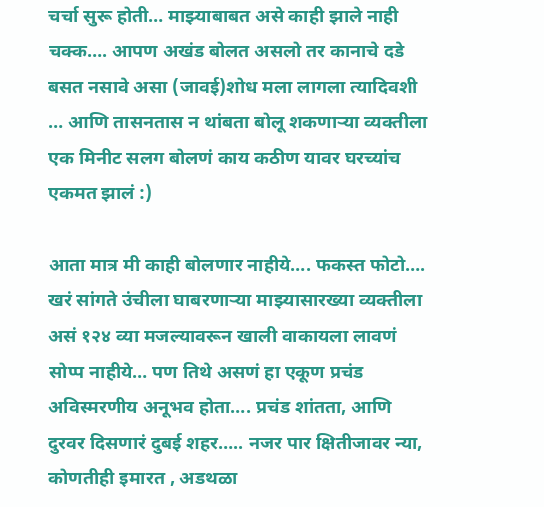चर्चा सुरू होती… माझ्याबाबत असे काही झाले नाही चक्क…. आपण अखंड बोलत असलो तर कानाचे दडे बसत नसावे असा (जावई)शोध मला लागला त्यादिवशी … आणि तासनतास न थांबता बोलू शकणाऱ्या व्यक्तीला एक मिनीट सलग बोलणं काय कठीण यावर घरच्यांच एकमत झालं :)

आता मात्र मी काही बोलणार नाहीये…. फकस्त फोटो…. खरं सांगते उंचीला घाबरणाऱ्या माझ्यासारख्या व्यक्तीला असं १२४ व्या मजल्यावरून खाली वाकायला लावणं सोप्प नाहीये… पण तिथे असणं हा एकूण प्रचंड अविस्मरणीय अनूभव होता…. प्रचंड शांतता, आणि दुरवर दिसणारं दुबई शहर….. नजर पार क्षितीजावर न्या, कोणतीही इमारत , अडथळा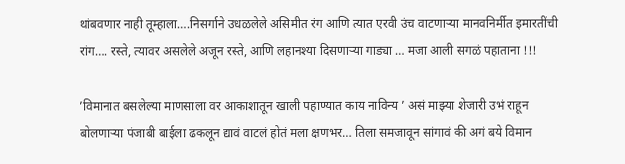थांबवणार नाही तूम्हाला….निसर्गाने उधळलेले असिमीत रंग आणि त्यात एरवी उंच वाटणाऱ्या मानवनिर्मीत इमारतींची रांग…. रस्ते, त्यावर असलेले अजून रस्ते, आणि लहानश्या दिसणाऱ्या गाड्या … मजा आली सगळं पहाताना !!!

’विमानात बसलेल्या माणसाला वर आकाशातून खाली पहाण्यात काय नाविन्य ’ असं माझ्या शेजारी उभं राहून बोलणाऱ्या पंजाबी बाईला ढकलून द्यावं वाटलं होतं मला क्षणभर… तिला समजावून सांगावं की अगं बये विमान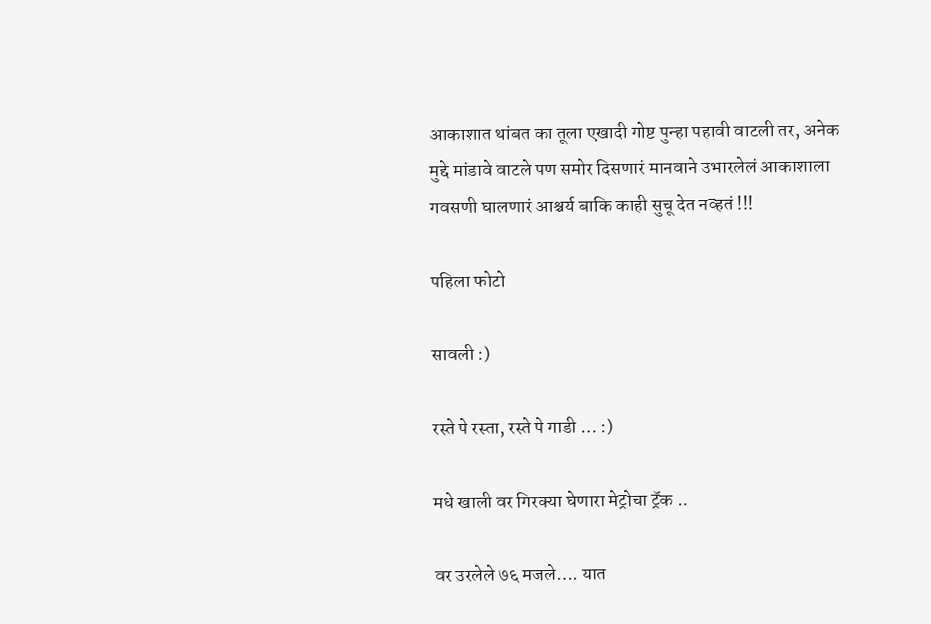आकाशात थांबत का तूला एखादी गोष्ट पुन्हा पहावी वाटली तर, अनेक मुद्दे मांडावे वाटले पण समोर दिसणारं मानवाने उभारलेलं आकाशाला गवसणी घालणारं आश्चर्य बाकि काही सुचू देत नव्हतं !!!

पहिला फोटो

सावली :)

रस्ते पे रस्ता, रस्ते पे गाडी … :)

मधे खाली वर गिरक्या घेणारा मेट्रोचा ट्रॅक ..

वर उरलेले ७६ मजले…. यात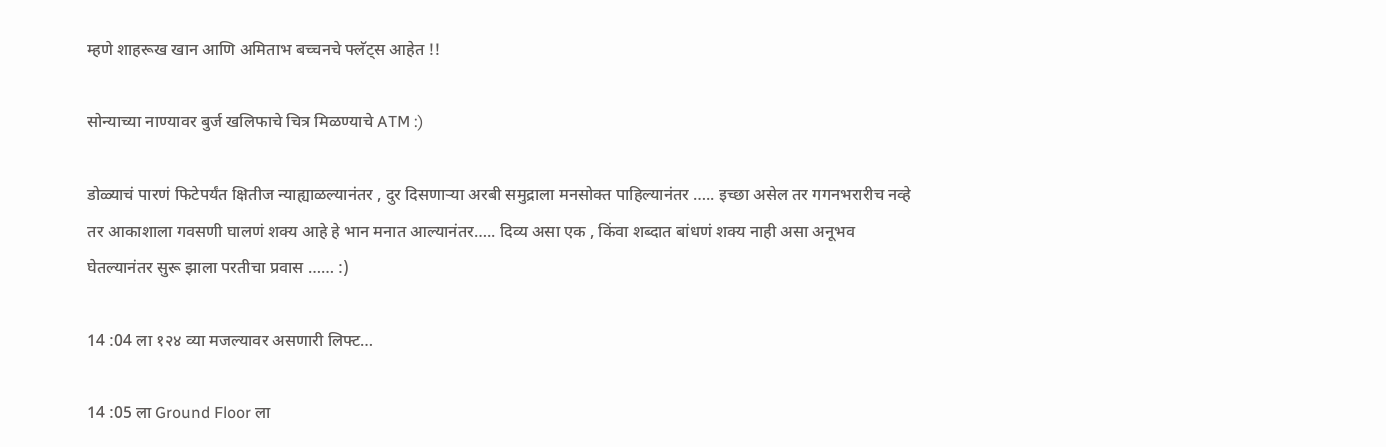म्हणे शाहरूख खान आणि अमिताभ बच्चनचे फ्लॅट्स आहेत !!

सोन्याच्या नाण्यावर बुर्ज खलिफाचे चित्र मिळण्याचे ATM :)

डोळ्याचं पारणं फिटेपर्यंत क्षितीज न्याह्याळल्यानंतर , दुर दिसणाऱ्या अरबी समुद्राला मनसोक्त पाहिल्यानंतर ….. इच्छा असेल तर गगनभरारीच नव्हे तर आकाशाला गवसणी घालणं शक्य आहे हे भान मनात आल्यानंतर….. दिव्य असा एक , किंवा शब्दात बांधणं शक्य नाही असा अनूभव घेतल्यानंतर सुरू झाला परतीचा प्रवास …… :)

14 :04 ला १२४ व्या मजल्यावर असणारी लिफ्ट…

14 :05 ला Ground Floor ला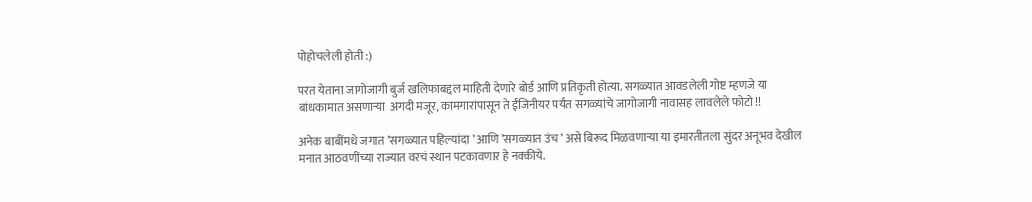पोहोचलेली होती :)

परत येताना जागोजागी बुर्ज खलिफाबद्दल माहिती देणारे बोर्ड आणि प्रतिकृती होत्या. सगळ्यात आवडलेली गोष्ट म्हणजे या बांधकामात असणाऱ्या  अगदी मजूर, कामगारांपासून ते ईंजिनीयर पर्यंत सगळ्यांचे जागोजागी नावासह लावलेले फोटो !!

अनेक बाबींमधे जगात ’सगळ्यात पहिल्यांदा ’ आणि ’सगळ्यात उंच ’ असे बिरूद मिळवणाऱ्या या इमारतीतला सुंदर अनूभव देखील मनात आठवणींच्या राज्यात वरचं स्थान पटकावणार हे नक्कीये.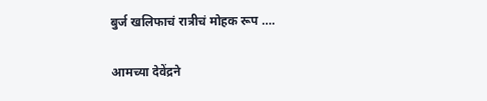बुर्ज खलिफाचं रात्रीचं मोहक रूप ….

आमच्या देवेंद्रने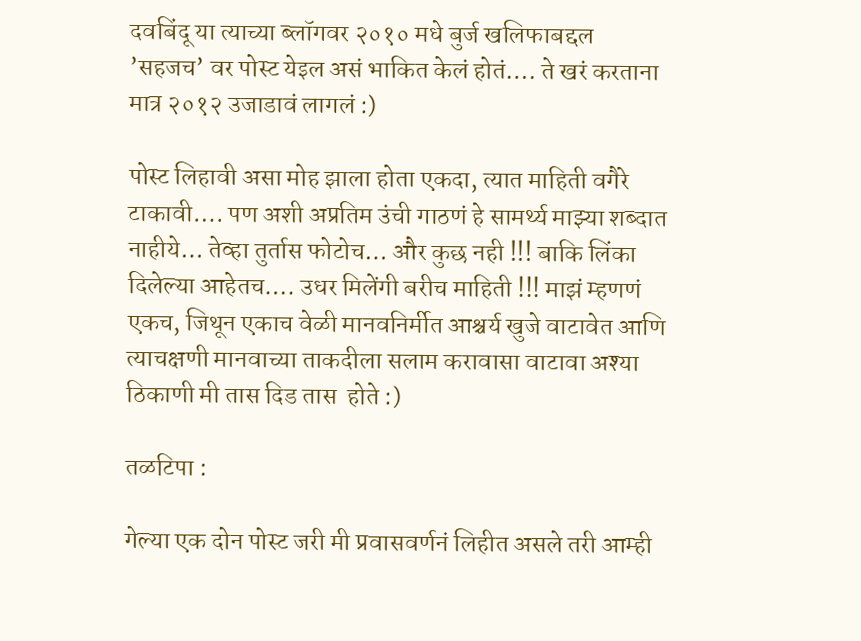दवबिंदू या त्याच्या ब्लॉगवर २०१० मधे बुर्ज खलिफाबद्दल ’सहजच’ वर पोस्ट येइल असं भाकित केलं होतं…. ते खरं करताना मात्र २०१२ उजाडावं लागलं :)

पोस्ट लिहावी असा मोह झाला होता एकदा, त्यात माहिती वगैरे टाकावी…. पण अशी अप्रतिम उंची गाठणं हे सामर्थ्य माझ्या शब्दात नाहीये… तेव्हा तुर्तास फोटोच… और कुछ नही !!! बाकि लिंका दिलेल्या आहेतच…. उधर मिलेंगी बरीच माहिती !!! माझं म्हणणं एकच, जिथून एकाच वेळी मानवनिर्मीत आश्चर्य खुजे वाटावेत आणि त्याचक्षणी मानवाच्या ताकदीला सलाम करावासा वाटावा अश्या ठिकाणी मी तास दिड तास  होते :)

तळटिपा :

गेल्या एक दोन पोस्ट जरी मी प्रवासवर्णनं लिहीत असले तरी आम्ही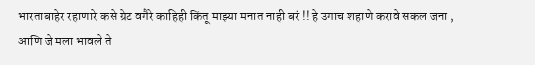भारताबाहेर रहाणारे कसे ग्रेट वगैरे काहिही किंतू माझ्या मनात नाही बरं !! हे उगाच शहाणे करावे सकल जना , आणि जे मला भावले ते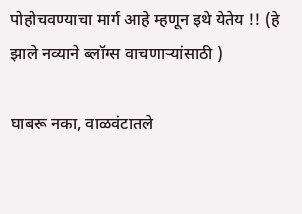पोहोचवण्याचा मार्ग आहे म्हणून इथे येतेय !! (हे झाले नव्याने ब्लॉग्स वाचणाऱ्यांसाठी )

घाबरू नका, वाळवंटातले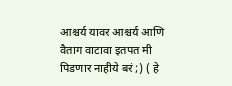आश्चर्य यावर आश्चर्य आणि वैताग वाटावा इतपत मी पिडणार नाहीये बरं ;) ( हे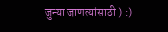जुन्या जाणत्यांसाठी ) :)